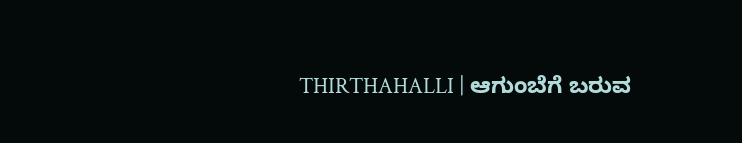THIRTHAHALLI | ಆಗುಂಬೆಗೆ ಬರುವ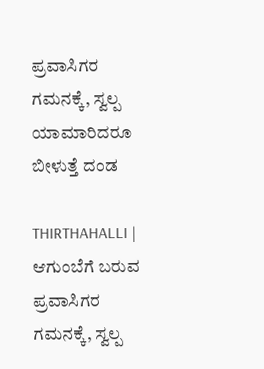ಪ್ರವಾಸಿಗರ ಗಮನಕ್ಕೆ, ಸ್ವಲ್ಪ ಯಾಮಾರಿದರೂ ಬೀಳುತ್ತೆ ದಂಡ

THIRTHAHALLI | ಆಗುಂಬೆಗೆ ಬರುವ ಪ್ರವಾಸಿಗರ ಗಮನಕ್ಕೆ, ಸ್ವಲ್ಪ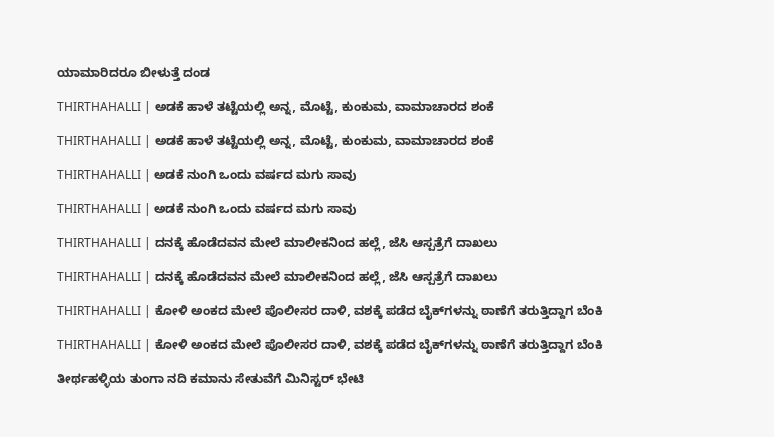ಯಾಮಾರಿದರೂ ಬೀಳುತ್ತೆ ದಂಡ

THIRTHAHALLI | ಅಡಕೆ ಹಾಳೆ ತಟ್ಟೆಯಲ್ಲಿ ಅನ್ನ, ಮೊಟ್ಟೆ, ಕುಂಕುಮ, ವಾಮಾಚಾರದ ಶಂಕೆ

THIRTHAHALLI | ಅಡಕೆ ಹಾಳೆ ತಟ್ಟೆಯಲ್ಲಿ ಅನ್ನ, ಮೊಟ್ಟೆ, ಕುಂಕುಮ, ವಾಮಾಚಾರದ ಶಂಕೆ

THIRTHAHALLI | ಅಡಕೆ ನುಂಗಿ ಒಂದು ವರ್ಷದ ಮಗು ಸಾವು

THIRTHAHALLI | ಅಡಕೆ ನುಂಗಿ ಒಂದು ವರ್ಷದ ಮಗು ಸಾವು

THIRTHAHALLI | ದನಕ್ಕೆ ಹೊಡೆದವನ ಮೇಲೆ ಮಾಲೀಕನಿಂದ ಹಲ್ಲೆ, ಜೆಸಿ ಆಸ್ಪತ್ರೆಗೆ ದಾಖಲು

THIRTHAHALLI | ದನಕ್ಕೆ ಹೊಡೆದವನ ಮೇಲೆ ಮಾಲೀಕನಿಂದ ಹಲ್ಲೆ, ಜೆಸಿ ಆಸ್ಪತ್ರೆಗೆ ದಾಖಲು

THIRTHAHALLI | ಕೋಳಿ ಅಂಕದ ಮೇಲೆ ಪೊಲೀಸರ ದಾಳಿ, ವಶಕ್ಕೆ ಪಡೆದ ಬೈಕ್‌ಗಳನ್ನು ಠಾಣೆಗೆ ತರುತ್ತಿದ್ದಾಗ ಬೆಂಕಿ

THIRTHAHALLI | ಕೋಳಿ ಅಂಕದ ಮೇಲೆ ಪೊಲೀಸರ ದಾಳಿ, ವಶಕ್ಕೆ ಪಡೆದ ಬೈಕ್‌ಗಳನ್ನು ಠಾಣೆಗೆ ತರುತ್ತಿದ್ದಾಗ ಬೆಂಕಿ

ತೀರ್ಥಹಳ್ಳಿಯ ತುಂಗಾ ನದಿ ಕಮಾನು ಸೇತುವೆಗೆ ಮಿನಿಸ್ಟರ್ ಭೇಟಿ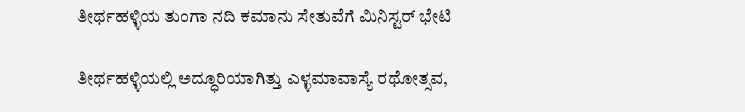ತೀರ್ಥಹಳ್ಳಿಯ ತುಂಗಾ ನದಿ ಕಮಾನು ಸೇತುವೆಗೆ ಮಿನಿಸ್ಟರ್ ಭೇಟಿ

ತೀರ್ಥಹಳ್ಳಿಯಲ್ಲಿ ಅದ್ಧೂರಿಯಾಗಿತ್ತು ಎಳ್ಳಮಾವಾಸ್ಯೆ ರಥೋತ್ಸವ,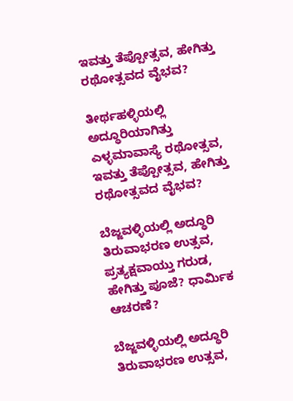ಇವತ್ತು ತೆಪ್ಪೋತ್ಸವ, ಹೇಗಿತ್ತು ರಥೋತ್ಸವದ ವೈಭವ?

ತೀರ್ಥಹಳ್ಳಿಯಲ್ಲಿ ಅದ್ಧೂರಿಯಾಗಿತ್ತು ಎಳ್ಳಮಾವಾಸ್ಯೆ ರಥೋತ್ಸವ, ಇವತ್ತು ತೆಪ್ಪೋತ್ಸವ, ಹೇಗಿತ್ತು ರಥೋತ್ಸವದ ವೈಭವ?

ಬೆಜ್ಜವಳ್ಳಿಯಲ್ಲಿ ಅದ್ಧೂರಿ ತಿರುವಾಭರಣ ಉತ್ಸವ, ಪ್ರತ್ಯಕ್ಷವಾಯ್ತು ಗರುಡ, ಹೇಗಿತ್ತು ಪೂಜೆ? ಧಾರ್ಮಿಕ ಆಚರಣೆ?

ಬೆಜ್ಜವಳ್ಳಿಯಲ್ಲಿ ಅದ್ಧೂರಿ ತಿರುವಾಭರಣ ಉತ್ಸವ,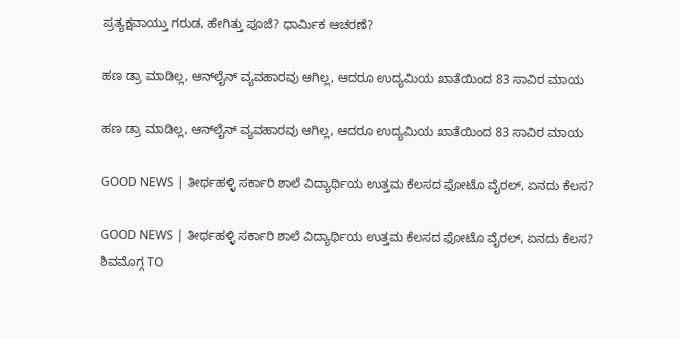ಪ್ರತ್ಯಕ್ಷವಾಯ್ತು ಗರುಡ, ಹೇಗಿತ್ತು ಪೂಜೆ? ಧಾರ್ಮಿಕ ಆಚರಣೆ?

ಹಣ ಡ್ರಾ ಮಾಡಿಲ್ಲ, ಆನ್‌ಲೈನ್‌ ವ್ಯವಹಾರವು ಆಗಿಲ್ಲ, ಆದರೂ ಉದ್ಯಮಿಯ ಖಾತೆಯಿಂದ 83 ಸಾವಿರ ಮಾಯ

ಹಣ ಡ್ರಾ ಮಾಡಿಲ್ಲ, ಆನ್‌ಲೈನ್‌ ವ್ಯವಹಾರವು ಆಗಿಲ್ಲ, ಆದರೂ ಉದ್ಯಮಿಯ ಖಾತೆಯಿಂದ 83 ಸಾವಿರ ಮಾಯ

GOOD NEWS | ತೀರ್ಥಹಳ್ಳಿ ಸರ್ಕಾರಿ ಶಾಲೆ ವಿದ್ಯಾರ್ಥಿಯ ಉತ್ತಮ ಕೆಲಸದ ಫೋಟೊ ವೈರಲ್, ಏನದು ಕೆಲಸ?

GOOD NEWS | ತೀರ್ಥಹಳ್ಳಿ ಸರ್ಕಾರಿ ಶಾಲೆ ವಿದ್ಯಾರ್ಥಿಯ ಉತ್ತಮ ಕೆಲಸದ ಫೋಟೊ ವೈರಲ್, ಏನದು ಕೆಲಸ?
ಶಿವಮೊಗ್ಗ TO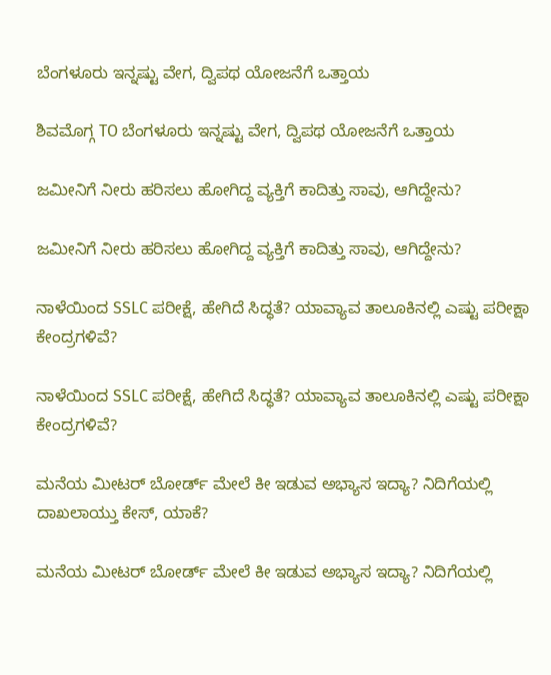ಬೆಂಗಳೂರು ಇನ್ನಷ್ಟು ವೇಗ, ದ್ವಿಪಥ ಯೋಜನೆಗೆ ಒತ್ತಾಯ

ಶಿವಮೊಗ್ಗ TO ಬೆಂಗಳೂರು ಇನ್ನಷ್ಟು ವೇಗ, ದ್ವಿಪಥ ಯೋಜನೆಗೆ ಒತ್ತಾಯ

ಜಮೀನಿಗೆ ನೀರು ಹರಿಸಲು ಹೋಗಿದ್ದ ವ್ಯಕ್ತಿಗೆ ಕಾದಿತ್ತು ಸಾವು, ಆಗಿದ್ದೇನು?

ಜಮೀನಿಗೆ ನೀರು ಹರಿಸಲು ಹೋಗಿದ್ದ ವ್ಯಕ್ತಿಗೆ ಕಾದಿತ್ತು ಸಾವು, ಆಗಿದ್ದೇನು?

ನಾಳೆಯಿಂದ SSLC ಪರೀಕ್ಷೆ, ಹೇಗಿದೆ ಸಿದ್ಧತೆ? ಯಾವ್ಯಾವ ತಾಲೂಕಿನಲ್ಲಿ ಎಷ್ಟು ಪರೀಕ್ಷಾ ಕೇಂದ್ರಗಳಿವೆ?

ನಾಳೆಯಿಂದ SSLC ಪರೀಕ್ಷೆ, ಹೇಗಿದೆ ಸಿದ್ಧತೆ? ಯಾವ್ಯಾವ ತಾಲೂಕಿನಲ್ಲಿ ಎಷ್ಟು ಪರೀಕ್ಷಾ ಕೇಂದ್ರಗಳಿವೆ?

ಮನೆಯ ಮೀಟರ್ ಬೋರ್ಡ್ ಮೇಲೆ ಕೀ ಇಡುವ ಅಭ್ಯಾಸ ಇದ್ಯಾ? ನಿದಿಗೆಯಲ್ಲಿ ದಾಖಲಾಯ್ತು ಕೇಸ್‌, ಯಾಕೆ?

ಮನೆಯ ಮೀಟರ್ ಬೋರ್ಡ್ ಮೇಲೆ ಕೀ ಇಡುವ ಅಭ್ಯಾಸ ಇದ್ಯಾ? ನಿದಿಗೆಯಲ್ಲಿ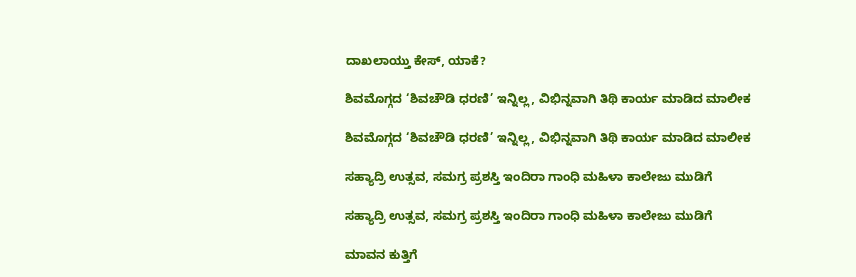ದಾಖಲಾಯ್ತು ಕೇಸ್‌, ಯಾಕೆ?

ಶಿವಮೊಗ್ಗದ ‘ಶಿವಚೌಡಿ ಧರಣಿ’ ಇನ್ನಿಲ್ಲ, ವಿಭಿನ್ನವಾಗಿ ತಿಥಿ ಕಾರ್ಯ ಮಾಡಿದ ಮಾಲೀಕ

ಶಿವಮೊಗ್ಗದ ‘ಶಿವಚೌಡಿ ಧರಣಿ’ ಇನ್ನಿಲ್ಲ, ವಿಭಿನ್ನವಾಗಿ ತಿಥಿ ಕಾರ್ಯ ಮಾಡಿದ ಮಾಲೀಕ

ಸಹ್ಯಾದ್ರಿ ಉತ್ಸವ, ಸಮಗ್ರ ಪ್ರಶಸ್ತಿ ಇಂದಿರಾ ಗಾಂಧಿ ಮಹಿಳಾ ಕಾಲೇಜು ಮುಡಿಗೆ

ಸಹ್ಯಾದ್ರಿ ಉತ್ಸವ, ಸಮಗ್ರ ಪ್ರಶಸ್ತಿ ಇಂದಿರಾ ಗಾಂಧಿ ಮಹಿಳಾ ಕಾಲೇಜು ಮುಡಿಗೆ

ಮಾವನ ಕುತ್ತಿಗೆ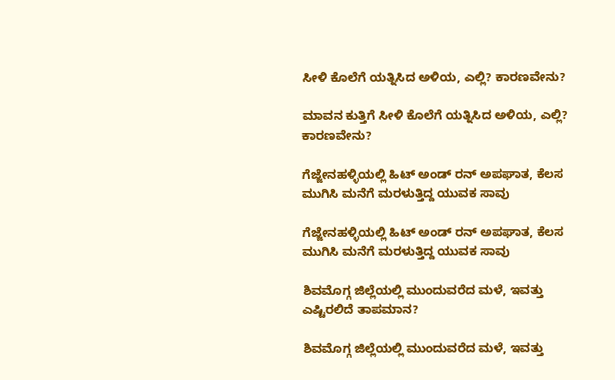ಸೀಳಿ ಕೊಲೆಗೆ ಯತ್ನಿಸಿದ ಅಳಿಯ, ಎಲ್ಲಿ? ಕಾರಣವೇನು?

ಮಾವನ ಕುತ್ತಿಗೆ ಸೀಳಿ ಕೊಲೆಗೆ ಯತ್ನಿಸಿದ ಅಳಿಯ, ಎಲ್ಲಿ? ಕಾರಣವೇನು?

ಗೆಜ್ಜೇನಹಳ್ಳಿಯಲ್ಲಿ ಹಿಟ್ ಅಂಡ್ ರನ್ ಅಪಘಾತ, ಕೆಲಸ ಮುಗಿಸಿ ಮನೆಗೆ ಮರಳುತ್ತಿದ್ದ ಯುವಕ ಸಾವು

ಗೆಜ್ಜೇನಹಳ್ಳಿಯಲ್ಲಿ ಹಿಟ್ ಅಂಡ್ ರನ್ ಅಪಘಾತ, ಕೆಲಸ ಮುಗಿಸಿ ಮನೆಗೆ ಮರಳುತ್ತಿದ್ದ ಯುವಕ ಸಾವು

ಶಿವಮೊಗ್ಗ ಜಿಲ್ಲೆಯಲ್ಲಿ ಮುಂದುವರೆದ ಮಳೆ, ಇವತ್ತು ಎಷ್ಟಿರಲಿದೆ ತಾಪಮಾನ?

ಶಿವಮೊಗ್ಗ ಜಿಲ್ಲೆಯಲ್ಲಿ ಮುಂದುವರೆದ ಮಳೆ, ಇವತ್ತು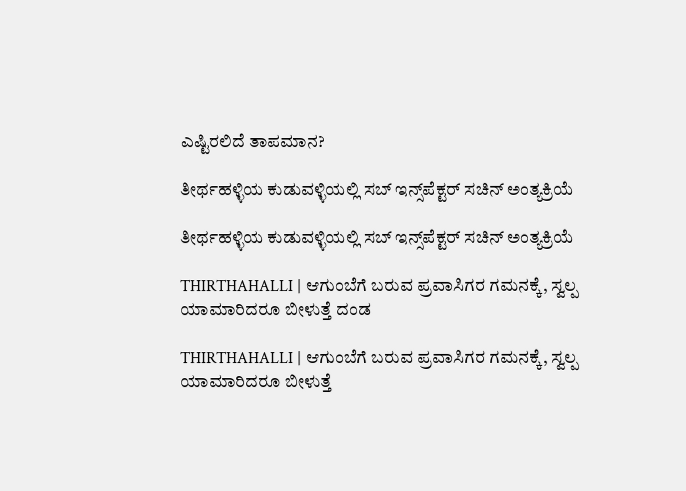ಎಷ್ಟಿರಲಿದೆ ತಾಪಮಾನ?

ತೀರ್ಥಹಳ್ಳಿಯ ಕುಡುವಳ್ಳಿಯಲ್ಲಿ ಸಬ್‌ ಇನ್ಸ್‌ಪೆಕ್ಟರ್‌ ಸಚಿನ್‌ ಅಂತ್ಯಕ್ರಿಯೆ

ತೀರ್ಥಹಳ್ಳಿಯ ಕುಡುವಳ್ಳಿಯಲ್ಲಿ ಸಬ್‌ ಇನ್ಸ್‌ಪೆಕ್ಟರ್‌ ಸಚಿನ್‌ ಅಂತ್ಯಕ್ರಿಯೆ

THIRTHAHALLI | ಆಗುಂಬೆಗೆ ಬರುವ ಪ್ರವಾಸಿಗರ ಗಮನಕ್ಕೆ, ಸ್ವಲ್ಪ ಯಾಮಾರಿದರೂ ಬೀಳುತ್ತೆ ದಂಡ

THIRTHAHALLI | ಆಗುಂಬೆಗೆ ಬರುವ ಪ್ರವಾಸಿಗರ ಗಮನಕ್ಕೆ, ಸ್ವಲ್ಪ ಯಾಮಾರಿದರೂ ಬೀಳುತ್ತೆ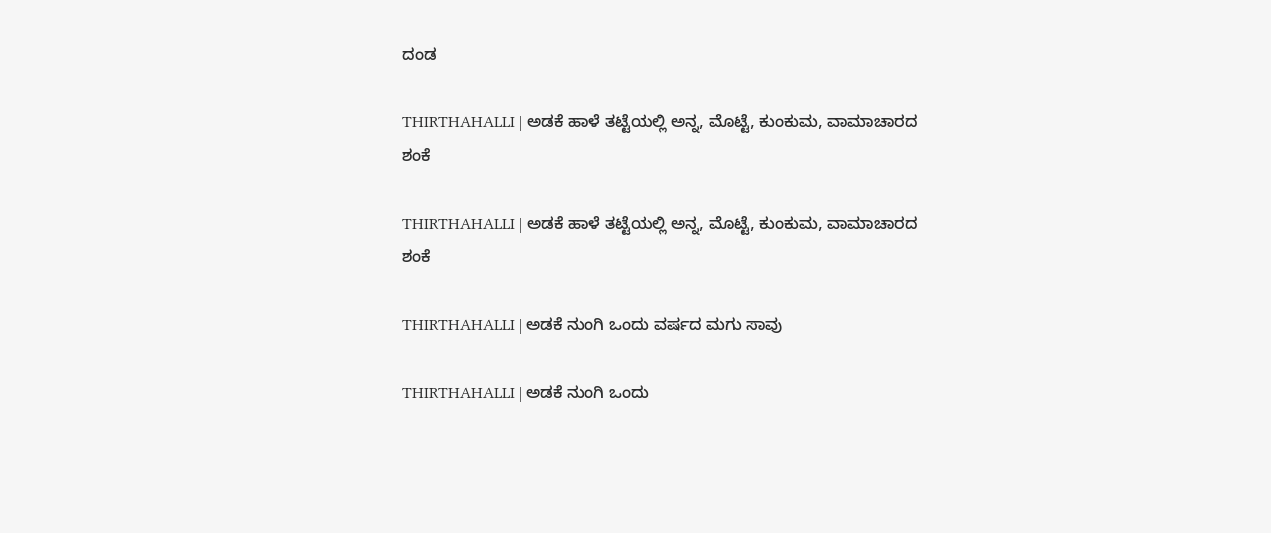ದಂಡ

THIRTHAHALLI | ಅಡಕೆ ಹಾಳೆ ತಟ್ಟೆಯಲ್ಲಿ ಅನ್ನ, ಮೊಟ್ಟೆ, ಕುಂಕುಮ, ವಾಮಾಚಾರದ ಶಂಕೆ

THIRTHAHALLI | ಅಡಕೆ ಹಾಳೆ ತಟ್ಟೆಯಲ್ಲಿ ಅನ್ನ, ಮೊಟ್ಟೆ, ಕುಂಕುಮ, ವಾಮಾಚಾರದ ಶಂಕೆ

THIRTHAHALLI | ಅಡಕೆ ನುಂಗಿ ಒಂದು ವರ್ಷದ ಮಗು ಸಾವು

THIRTHAHALLI | ಅಡಕೆ ನುಂಗಿ ಒಂದು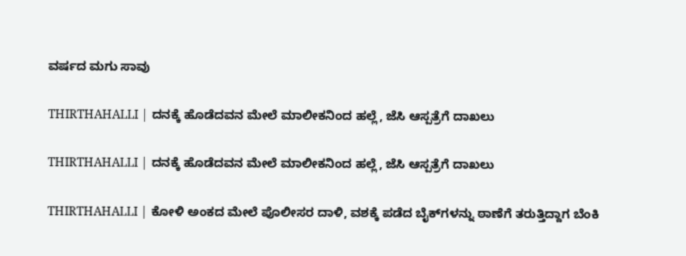ವರ್ಷದ ಮಗು ಸಾವು

THIRTHAHALLI | ದನಕ್ಕೆ ಹೊಡೆದವನ ಮೇಲೆ ಮಾಲೀಕನಿಂದ ಹಲ್ಲೆ, ಜೆಸಿ ಆಸ್ಪತ್ರೆಗೆ ದಾಖಲು

THIRTHAHALLI | ದನಕ್ಕೆ ಹೊಡೆದವನ ಮೇಲೆ ಮಾಲೀಕನಿಂದ ಹಲ್ಲೆ, ಜೆಸಿ ಆಸ್ಪತ್ರೆಗೆ ದಾಖಲು

THIRTHAHALLI | ಕೋಳಿ ಅಂಕದ ಮೇಲೆ ಪೊಲೀಸರ ದಾಳಿ, ವಶಕ್ಕೆ ಪಡೆದ ಬೈಕ್‌ಗಳನ್ನು ಠಾಣೆಗೆ ತರುತ್ತಿದ್ದಾಗ ಬೆಂಕಿ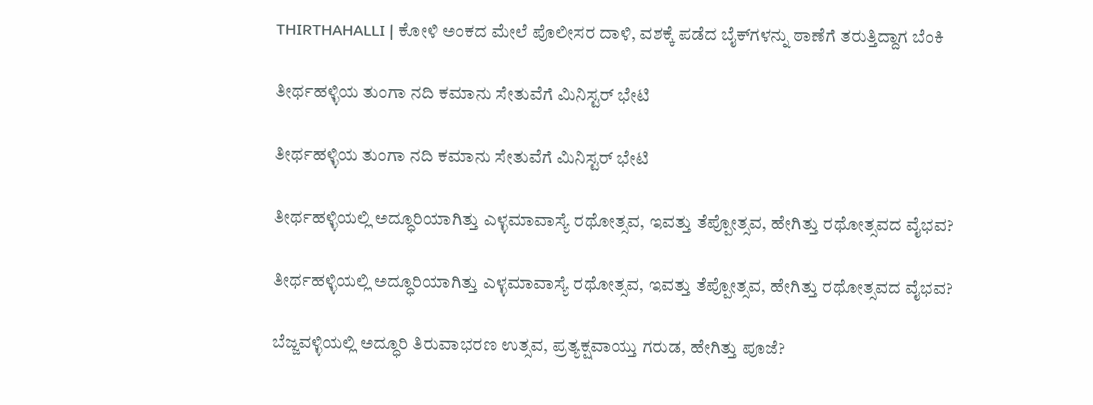THIRTHAHALLI | ಕೋಳಿ ಅಂಕದ ಮೇಲೆ ಪೊಲೀಸರ ದಾಳಿ, ವಶಕ್ಕೆ ಪಡೆದ ಬೈಕ್‌ಗಳನ್ನು ಠಾಣೆಗೆ ತರುತ್ತಿದ್ದಾಗ ಬೆಂಕಿ

ತೀರ್ಥಹಳ್ಳಿಯ ತುಂಗಾ ನದಿ ಕಮಾನು ಸೇತುವೆಗೆ ಮಿನಿಸ್ಟರ್ ಭೇಟಿ

ತೀರ್ಥಹಳ್ಳಿಯ ತುಂಗಾ ನದಿ ಕಮಾನು ಸೇತುವೆಗೆ ಮಿನಿಸ್ಟರ್ ಭೇಟಿ

ತೀರ್ಥಹಳ್ಳಿಯಲ್ಲಿ ಅದ್ಧೂರಿಯಾಗಿತ್ತು ಎಳ್ಳಮಾವಾಸ್ಯೆ ರಥೋತ್ಸವ, ಇವತ್ತು ತೆಪ್ಪೋತ್ಸವ, ಹೇಗಿತ್ತು ರಥೋತ್ಸವದ ವೈಭವ?

ತೀರ್ಥಹಳ್ಳಿಯಲ್ಲಿ ಅದ್ಧೂರಿಯಾಗಿತ್ತು ಎಳ್ಳಮಾವಾಸ್ಯೆ ರಥೋತ್ಸವ, ಇವತ್ತು ತೆಪ್ಪೋತ್ಸವ, ಹೇಗಿತ್ತು ರಥೋತ್ಸವದ ವೈಭವ?

ಬೆಜ್ಜವಳ್ಳಿಯಲ್ಲಿ ಅದ್ಧೂರಿ ತಿರುವಾಭರಣ ಉತ್ಸವ, ಪ್ರತ್ಯಕ್ಷವಾಯ್ತು ಗರುಡ, ಹೇಗಿತ್ತು ಪೂಜೆ?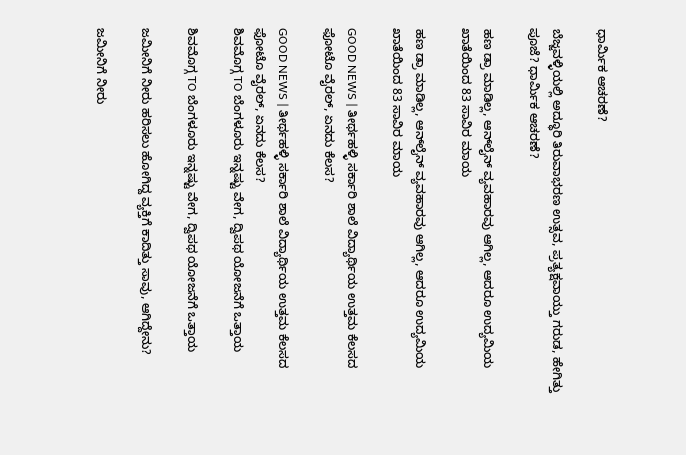ಧಾರ್ಮಿಕ ಆಚರಣೆ?

ಬೆಜ್ಜವಳ್ಳಿಯಲ್ಲಿ ಅದ್ಧೂರಿ ತಿರುವಾಭರಣ ಉತ್ಸವ, ಪ್ರತ್ಯಕ್ಷವಾಯ್ತು ಗರುಡ, ಹೇಗಿತ್ತು ಪೂಜೆ? ಧಾರ್ಮಿಕ ಆಚರಣೆ?

ಹಣ ಡ್ರಾ ಮಾಡಿಲ್ಲ, ಆನ್‌ಲೈನ್‌ ವ್ಯವಹಾರವು ಆಗಿಲ್ಲ, ಆದರೂ ಉದ್ಯಮಿಯ ಖಾತೆಯಿಂದ 83 ಸಾವಿರ ಮಾಯ

ಹಣ ಡ್ರಾ ಮಾಡಿಲ್ಲ, ಆನ್‌ಲೈನ್‌ ವ್ಯವಹಾರವು ಆಗಿಲ್ಲ, ಆದರೂ ಉದ್ಯಮಿಯ ಖಾತೆಯಿಂದ 83 ಸಾವಿರ ಮಾಯ

GOOD NEWS | ತೀರ್ಥಹಳ್ಳಿ ಸರ್ಕಾರಿ ಶಾಲೆ ವಿದ್ಯಾರ್ಥಿಯ ಉತ್ತಮ ಕೆಲಸದ ಫೋಟೊ ವೈರಲ್, ಏನದು ಕೆಲಸ?

GOOD NEWS | ತೀರ್ಥಹಳ್ಳಿ ಸರ್ಕಾರಿ ಶಾಲೆ ವಿದ್ಯಾರ್ಥಿಯ ಉತ್ತಮ ಕೆಲಸದ ಫೋಟೊ ವೈರಲ್, ಏನದು ಕೆಲಸ?
ಶಿವಮೊಗ್ಗ TO ಬೆಂಗಳೂರು ಇನ್ನಷ್ಟು ವೇಗ, ದ್ವಿಪಥ ಯೋಜನೆಗೆ ಒತ್ತಾಯ

ಶಿವಮೊಗ್ಗ TO ಬೆಂಗಳೂರು ಇನ್ನಷ್ಟು ವೇಗ, ದ್ವಿಪಥ ಯೋಜನೆಗೆ ಒತ್ತಾಯ

ಜಮೀನಿಗೆ ನೀರು ಹರಿಸಲು ಹೋಗಿದ್ದ ವ್ಯಕ್ತಿಗೆ ಕಾದಿತ್ತು ಸಾವು, ಆಗಿದ್ದೇನು?

ಜಮೀನಿಗೆ ನೀರು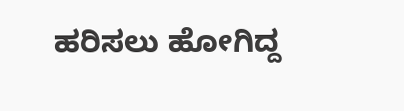ಹರಿಸಲು ಹೋಗಿದ್ದ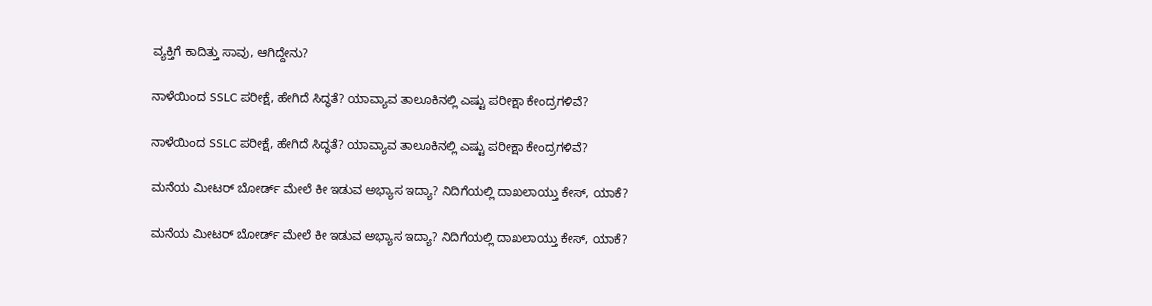ವ್ಯಕ್ತಿಗೆ ಕಾದಿತ್ತು ಸಾವು, ಆಗಿದ್ದೇನು?

ನಾಳೆಯಿಂದ SSLC ಪರೀಕ್ಷೆ, ಹೇಗಿದೆ ಸಿದ್ಧತೆ? ಯಾವ್ಯಾವ ತಾಲೂಕಿನಲ್ಲಿ ಎಷ್ಟು ಪರೀಕ್ಷಾ ಕೇಂದ್ರಗಳಿವೆ?

ನಾಳೆಯಿಂದ SSLC ಪರೀಕ್ಷೆ, ಹೇಗಿದೆ ಸಿದ್ಧತೆ? ಯಾವ್ಯಾವ ತಾಲೂಕಿನಲ್ಲಿ ಎಷ್ಟು ಪರೀಕ್ಷಾ ಕೇಂದ್ರಗಳಿವೆ?

ಮನೆಯ ಮೀಟರ್ ಬೋರ್ಡ್ ಮೇಲೆ ಕೀ ಇಡುವ ಅಭ್ಯಾಸ ಇದ್ಯಾ? ನಿದಿಗೆಯಲ್ಲಿ ದಾಖಲಾಯ್ತು ಕೇಸ್‌, ಯಾಕೆ?

ಮನೆಯ ಮೀಟರ್ ಬೋರ್ಡ್ ಮೇಲೆ ಕೀ ಇಡುವ ಅಭ್ಯಾಸ ಇದ್ಯಾ? ನಿದಿಗೆಯಲ್ಲಿ ದಾಖಲಾಯ್ತು ಕೇಸ್‌, ಯಾಕೆ?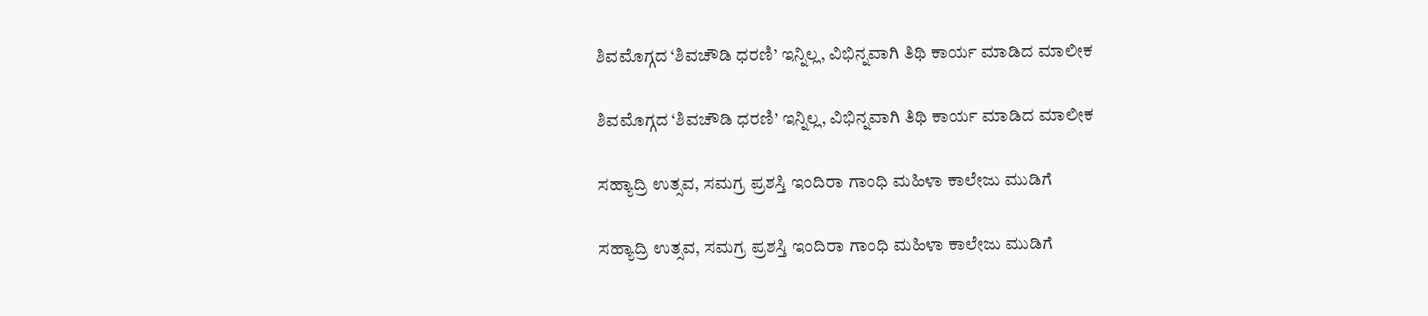ಶಿವಮೊಗ್ಗದ ‘ಶಿವಚೌಡಿ ಧರಣಿ’ ಇನ್ನಿಲ್ಲ, ವಿಭಿನ್ನವಾಗಿ ತಿಥಿ ಕಾರ್ಯ ಮಾಡಿದ ಮಾಲೀಕ

ಶಿವಮೊಗ್ಗದ ‘ಶಿವಚೌಡಿ ಧರಣಿ’ ಇನ್ನಿಲ್ಲ, ವಿಭಿನ್ನವಾಗಿ ತಿಥಿ ಕಾರ್ಯ ಮಾಡಿದ ಮಾಲೀಕ

ಸಹ್ಯಾದ್ರಿ ಉತ್ಸವ, ಸಮಗ್ರ ಪ್ರಶಸ್ತಿ ಇಂದಿರಾ ಗಾಂಧಿ ಮಹಿಳಾ ಕಾಲೇಜು ಮುಡಿಗೆ

ಸಹ್ಯಾದ್ರಿ ಉತ್ಸವ, ಸಮಗ್ರ ಪ್ರಶಸ್ತಿ ಇಂದಿರಾ ಗಾಂಧಿ ಮಹಿಳಾ ಕಾಲೇಜು ಮುಡಿಗೆ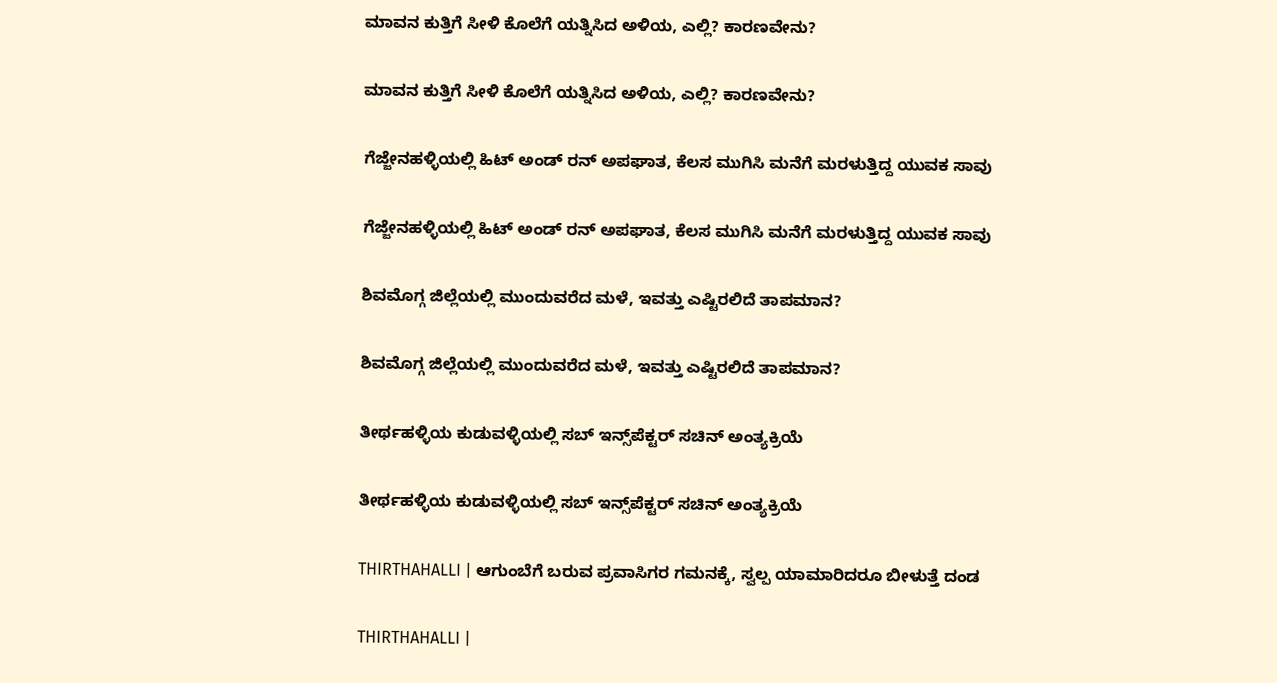ಮಾವನ ಕುತ್ತಿಗೆ ಸೀಳಿ ಕೊಲೆಗೆ ಯತ್ನಿಸಿದ ಅಳಿಯ, ಎಲ್ಲಿ? ಕಾರಣವೇನು?

ಮಾವನ ಕುತ್ತಿಗೆ ಸೀಳಿ ಕೊಲೆಗೆ ಯತ್ನಿಸಿದ ಅಳಿಯ, ಎಲ್ಲಿ? ಕಾರಣವೇನು?

ಗೆಜ್ಜೇನಹಳ್ಳಿಯಲ್ಲಿ ಹಿಟ್ ಅಂಡ್ ರನ್ ಅಪಘಾತ, ಕೆಲಸ ಮುಗಿಸಿ ಮನೆಗೆ ಮರಳುತ್ತಿದ್ದ ಯುವಕ ಸಾವು

ಗೆಜ್ಜೇನಹಳ್ಳಿಯಲ್ಲಿ ಹಿಟ್ ಅಂಡ್ ರನ್ ಅಪಘಾತ, ಕೆಲಸ ಮುಗಿಸಿ ಮನೆಗೆ ಮರಳುತ್ತಿದ್ದ ಯುವಕ ಸಾವು

ಶಿವಮೊಗ್ಗ ಜಿಲ್ಲೆಯಲ್ಲಿ ಮುಂದುವರೆದ ಮಳೆ, ಇವತ್ತು ಎಷ್ಟಿರಲಿದೆ ತಾಪಮಾನ?

ಶಿವಮೊಗ್ಗ ಜಿಲ್ಲೆಯಲ್ಲಿ ಮುಂದುವರೆದ ಮಳೆ, ಇವತ್ತು ಎಷ್ಟಿರಲಿದೆ ತಾಪಮಾನ?

ತೀರ್ಥಹಳ್ಳಿಯ ಕುಡುವಳ್ಳಿಯಲ್ಲಿ ಸಬ್‌ ಇನ್ಸ್‌ಪೆಕ್ಟರ್‌ ಸಚಿನ್‌ ಅಂತ್ಯಕ್ರಿಯೆ

ತೀರ್ಥಹಳ್ಳಿಯ ಕುಡುವಳ್ಳಿಯಲ್ಲಿ ಸಬ್‌ ಇನ್ಸ್‌ಪೆಕ್ಟರ್‌ ಸಚಿನ್‌ ಅಂತ್ಯಕ್ರಿಯೆ

THIRTHAHALLI | ಆಗುಂಬೆಗೆ ಬರುವ ಪ್ರವಾಸಿಗರ ಗಮನಕ್ಕೆ, ಸ್ವಲ್ಪ ಯಾಮಾರಿದರೂ ಬೀಳುತ್ತೆ ದಂಡ

THIRTHAHALLI |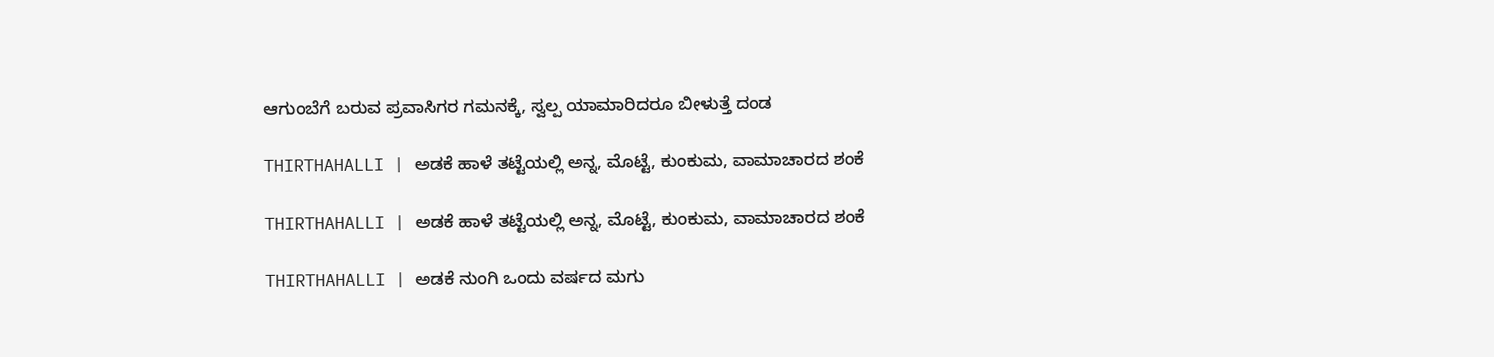ಆಗುಂಬೆಗೆ ಬರುವ ಪ್ರವಾಸಿಗರ ಗಮನಕ್ಕೆ, ಸ್ವಲ್ಪ ಯಾಮಾರಿದರೂ ಬೀಳುತ್ತೆ ದಂಡ

THIRTHAHALLI | ಅಡಕೆ ಹಾಳೆ ತಟ್ಟೆಯಲ್ಲಿ ಅನ್ನ, ಮೊಟ್ಟೆ, ಕುಂಕುಮ, ವಾಮಾಚಾರದ ಶಂಕೆ

THIRTHAHALLI | ಅಡಕೆ ಹಾಳೆ ತಟ್ಟೆಯಲ್ಲಿ ಅನ್ನ, ಮೊಟ್ಟೆ, ಕುಂಕುಮ, ವಾಮಾಚಾರದ ಶಂಕೆ

THIRTHAHALLI | ಅಡಕೆ ನುಂಗಿ ಒಂದು ವರ್ಷದ ಮಗು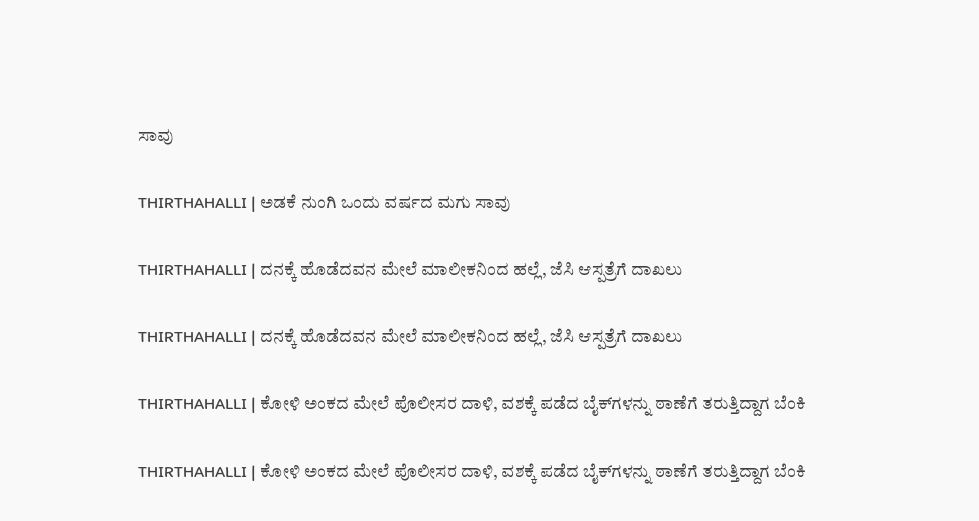ಸಾವು

THIRTHAHALLI | ಅಡಕೆ ನುಂಗಿ ಒಂದು ವರ್ಷದ ಮಗು ಸಾವು

THIRTHAHALLI | ದನಕ್ಕೆ ಹೊಡೆದವನ ಮೇಲೆ ಮಾಲೀಕನಿಂದ ಹಲ್ಲೆ, ಜೆಸಿ ಆಸ್ಪತ್ರೆಗೆ ದಾಖಲು

THIRTHAHALLI | ದನಕ್ಕೆ ಹೊಡೆದವನ ಮೇಲೆ ಮಾಲೀಕನಿಂದ ಹಲ್ಲೆ, ಜೆಸಿ ಆಸ್ಪತ್ರೆಗೆ ದಾಖಲು

THIRTHAHALLI | ಕೋಳಿ ಅಂಕದ ಮೇಲೆ ಪೊಲೀಸರ ದಾಳಿ, ವಶಕ್ಕೆ ಪಡೆದ ಬೈಕ್‌ಗಳನ್ನು ಠಾಣೆಗೆ ತರುತ್ತಿದ್ದಾಗ ಬೆಂಕಿ

THIRTHAHALLI | ಕೋಳಿ ಅಂಕದ ಮೇಲೆ ಪೊಲೀಸರ ದಾಳಿ, ವಶಕ್ಕೆ ಪಡೆದ ಬೈಕ್‌ಗಳನ್ನು ಠಾಣೆಗೆ ತರುತ್ತಿದ್ದಾಗ ಬೆಂಕಿ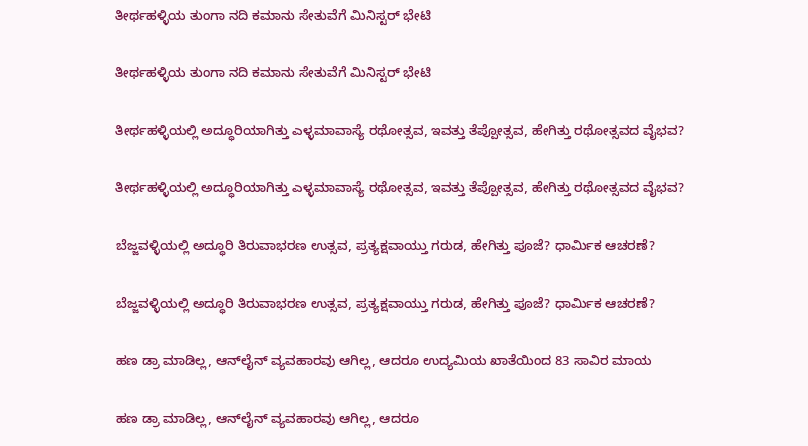ತೀರ್ಥಹಳ್ಳಿಯ ತುಂಗಾ ನದಿ ಕಮಾನು ಸೇತುವೆಗೆ ಮಿನಿಸ್ಟರ್ ಭೇಟಿ

ತೀರ್ಥಹಳ್ಳಿಯ ತುಂಗಾ ನದಿ ಕಮಾನು ಸೇತುವೆಗೆ ಮಿನಿಸ್ಟರ್ ಭೇಟಿ

ತೀರ್ಥಹಳ್ಳಿಯಲ್ಲಿ ಅದ್ಧೂರಿಯಾಗಿತ್ತು ಎಳ್ಳಮಾವಾಸ್ಯೆ ರಥೋತ್ಸವ, ಇವತ್ತು ತೆಪ್ಪೋತ್ಸವ, ಹೇಗಿತ್ತು ರಥೋತ್ಸವದ ವೈಭವ?

ತೀರ್ಥಹಳ್ಳಿಯಲ್ಲಿ ಅದ್ಧೂರಿಯಾಗಿತ್ತು ಎಳ್ಳಮಾವಾಸ್ಯೆ ರಥೋತ್ಸವ, ಇವತ್ತು ತೆಪ್ಪೋತ್ಸವ, ಹೇಗಿತ್ತು ರಥೋತ್ಸವದ ವೈಭವ?

ಬೆಜ್ಜವಳ್ಳಿಯಲ್ಲಿ ಅದ್ಧೂರಿ ತಿರುವಾಭರಣ ಉತ್ಸವ, ಪ್ರತ್ಯಕ್ಷವಾಯ್ತು ಗರುಡ, ಹೇಗಿತ್ತು ಪೂಜೆ? ಧಾರ್ಮಿಕ ಆಚರಣೆ?

ಬೆಜ್ಜವಳ್ಳಿಯಲ್ಲಿ ಅದ್ಧೂರಿ ತಿರುವಾಭರಣ ಉತ್ಸವ, ಪ್ರತ್ಯಕ್ಷವಾಯ್ತು ಗರುಡ, ಹೇಗಿತ್ತು ಪೂಜೆ? ಧಾರ್ಮಿಕ ಆಚರಣೆ?

ಹಣ ಡ್ರಾ ಮಾಡಿಲ್ಲ, ಆನ್‌ಲೈನ್‌ ವ್ಯವಹಾರವು ಆಗಿಲ್ಲ, ಆದರೂ ಉದ್ಯಮಿಯ ಖಾತೆಯಿಂದ 83 ಸಾವಿರ ಮಾಯ

ಹಣ ಡ್ರಾ ಮಾಡಿಲ್ಲ, ಆನ್‌ಲೈನ್‌ ವ್ಯವಹಾರವು ಆಗಿಲ್ಲ, ಆದರೂ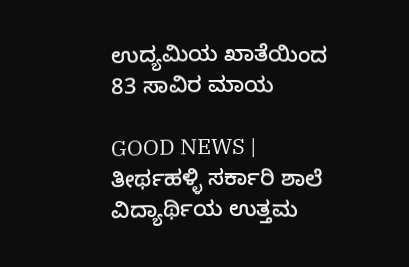ಉದ್ಯಮಿಯ ಖಾತೆಯಿಂದ 83 ಸಾವಿರ ಮಾಯ

GOOD NEWS | ತೀರ್ಥಹಳ್ಳಿ ಸರ್ಕಾರಿ ಶಾಲೆ ವಿದ್ಯಾರ್ಥಿಯ ಉತ್ತಮ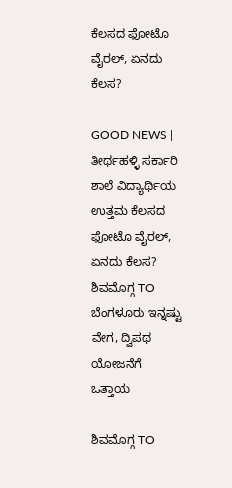ಕೆಲಸದ ಫೋಟೊ ವೈರಲ್, ಏನದು ಕೆಲಸ?

GOOD NEWS | ತೀರ್ಥಹಳ್ಳಿ ಸರ್ಕಾರಿ ಶಾಲೆ ವಿದ್ಯಾರ್ಥಿಯ ಉತ್ತಮ ಕೆಲಸದ ಫೋಟೊ ವೈರಲ್, ಏನದು ಕೆಲಸ?
ಶಿವಮೊಗ್ಗ TO ಬೆಂಗಳೂರು ಇನ್ನಷ್ಟು ವೇಗ, ದ್ವಿಪಥ ಯೋಜನೆಗೆ ಒತ್ತಾಯ

ಶಿವಮೊಗ್ಗ TO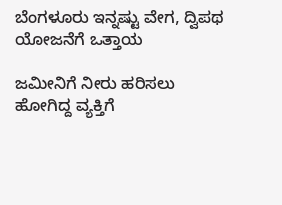ಬೆಂಗಳೂರು ಇನ್ನಷ್ಟು ವೇಗ, ದ್ವಿಪಥ ಯೋಜನೆಗೆ ಒತ್ತಾಯ

ಜಮೀನಿಗೆ ನೀರು ಹರಿಸಲು ಹೋಗಿದ್ದ ವ್ಯಕ್ತಿಗೆ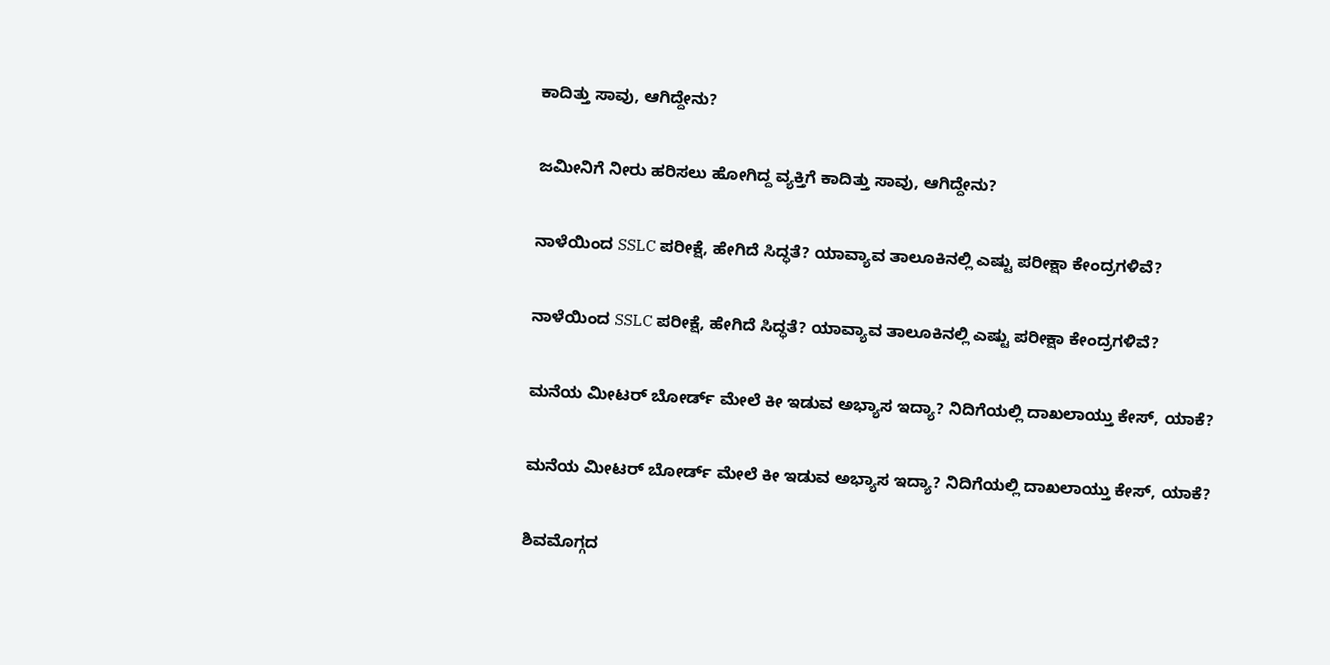ಕಾದಿತ್ತು ಸಾವು, ಆಗಿದ್ದೇನು?

ಜಮೀನಿಗೆ ನೀರು ಹರಿಸಲು ಹೋಗಿದ್ದ ವ್ಯಕ್ತಿಗೆ ಕಾದಿತ್ತು ಸಾವು, ಆಗಿದ್ದೇನು?

ನಾಳೆಯಿಂದ SSLC ಪರೀಕ್ಷೆ, ಹೇಗಿದೆ ಸಿದ್ಧತೆ? ಯಾವ್ಯಾವ ತಾಲೂಕಿನಲ್ಲಿ ಎಷ್ಟು ಪರೀಕ್ಷಾ ಕೇಂದ್ರಗಳಿವೆ?

ನಾಳೆಯಿಂದ SSLC ಪರೀಕ್ಷೆ, ಹೇಗಿದೆ ಸಿದ್ಧತೆ? ಯಾವ್ಯಾವ ತಾಲೂಕಿನಲ್ಲಿ ಎಷ್ಟು ಪರೀಕ್ಷಾ ಕೇಂದ್ರಗಳಿವೆ?

ಮನೆಯ ಮೀಟರ್ ಬೋರ್ಡ್ ಮೇಲೆ ಕೀ ಇಡುವ ಅಭ್ಯಾಸ ಇದ್ಯಾ? ನಿದಿಗೆಯಲ್ಲಿ ದಾಖಲಾಯ್ತು ಕೇಸ್‌, ಯಾಕೆ?

ಮನೆಯ ಮೀಟರ್ ಬೋರ್ಡ್ ಮೇಲೆ ಕೀ ಇಡುವ ಅಭ್ಯಾಸ ಇದ್ಯಾ? ನಿದಿಗೆಯಲ್ಲಿ ದಾಖಲಾಯ್ತು ಕೇಸ್‌, ಯಾಕೆ?

ಶಿವಮೊಗ್ಗದ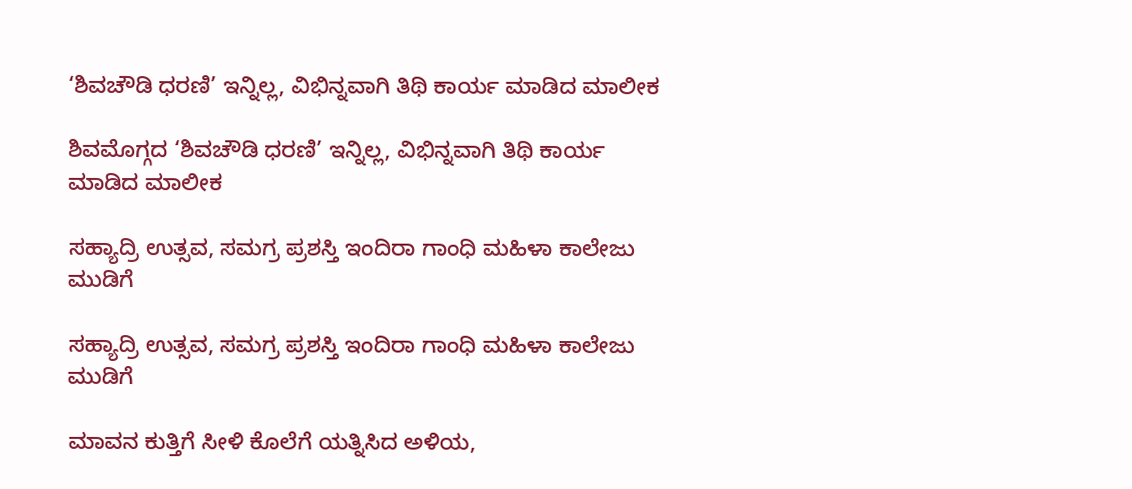‘ಶಿವಚೌಡಿ ಧರಣಿ’ ಇನ್ನಿಲ್ಲ, ವಿಭಿನ್ನವಾಗಿ ತಿಥಿ ಕಾರ್ಯ ಮಾಡಿದ ಮಾಲೀಕ

ಶಿವಮೊಗ್ಗದ ‘ಶಿವಚೌಡಿ ಧರಣಿ’ ಇನ್ನಿಲ್ಲ, ವಿಭಿನ್ನವಾಗಿ ತಿಥಿ ಕಾರ್ಯ ಮಾಡಿದ ಮಾಲೀಕ

ಸಹ್ಯಾದ್ರಿ ಉತ್ಸವ, ಸಮಗ್ರ ಪ್ರಶಸ್ತಿ ಇಂದಿರಾ ಗಾಂಧಿ ಮಹಿಳಾ ಕಾಲೇಜು ಮುಡಿಗೆ

ಸಹ್ಯಾದ್ರಿ ಉತ್ಸವ, ಸಮಗ್ರ ಪ್ರಶಸ್ತಿ ಇಂದಿರಾ ಗಾಂಧಿ ಮಹಿಳಾ ಕಾಲೇಜು ಮುಡಿಗೆ

ಮಾವನ ಕುತ್ತಿಗೆ ಸೀಳಿ ಕೊಲೆಗೆ ಯತ್ನಿಸಿದ ಅಳಿಯ,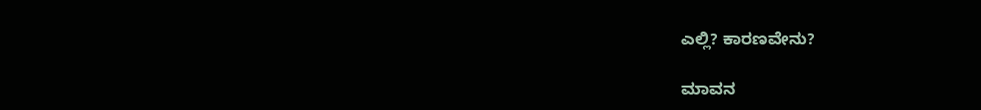ಎಲ್ಲಿ? ಕಾರಣವೇನು?

ಮಾವನ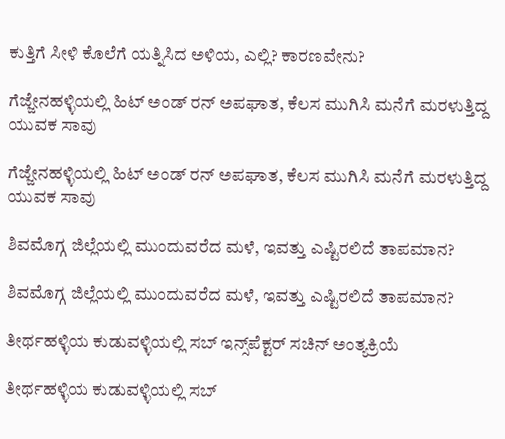ಕುತ್ತಿಗೆ ಸೀಳಿ ಕೊಲೆಗೆ ಯತ್ನಿಸಿದ ಅಳಿಯ, ಎಲ್ಲಿ? ಕಾರಣವೇನು?

ಗೆಜ್ಜೇನಹಳ್ಳಿಯಲ್ಲಿ ಹಿಟ್ ಅಂಡ್ ರನ್ ಅಪಘಾತ, ಕೆಲಸ ಮುಗಿಸಿ ಮನೆಗೆ ಮರಳುತ್ತಿದ್ದ ಯುವಕ ಸಾವು

ಗೆಜ್ಜೇನಹಳ್ಳಿಯಲ್ಲಿ ಹಿಟ್ ಅಂಡ್ ರನ್ ಅಪಘಾತ, ಕೆಲಸ ಮುಗಿಸಿ ಮನೆಗೆ ಮರಳುತ್ತಿದ್ದ ಯುವಕ ಸಾವು

ಶಿವಮೊಗ್ಗ ಜಿಲ್ಲೆಯಲ್ಲಿ ಮುಂದುವರೆದ ಮಳೆ, ಇವತ್ತು ಎಷ್ಟಿರಲಿದೆ ತಾಪಮಾನ?

ಶಿವಮೊಗ್ಗ ಜಿಲ್ಲೆಯಲ್ಲಿ ಮುಂದುವರೆದ ಮಳೆ, ಇವತ್ತು ಎಷ್ಟಿರಲಿದೆ ತಾಪಮಾನ?

ತೀರ್ಥಹಳ್ಳಿಯ ಕುಡುವಳ್ಳಿಯಲ್ಲಿ ಸಬ್‌ ಇನ್ಸ್‌ಪೆಕ್ಟರ್‌ ಸಚಿನ್‌ ಅಂತ್ಯಕ್ರಿಯೆ

ತೀರ್ಥಹಳ್ಳಿಯ ಕುಡುವಳ್ಳಿಯಲ್ಲಿ ಸಬ್‌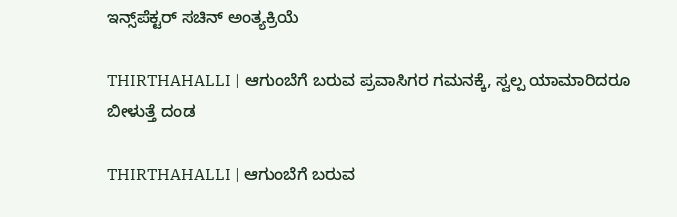ಇನ್ಸ್‌ಪೆಕ್ಟರ್‌ ಸಚಿನ್‌ ಅಂತ್ಯಕ್ರಿಯೆ

THIRTHAHALLI | ಆಗುಂಬೆಗೆ ಬರುವ ಪ್ರವಾಸಿಗರ ಗಮನಕ್ಕೆ, ಸ್ವಲ್ಪ ಯಾಮಾರಿದರೂ ಬೀಳುತ್ತೆ ದಂಡ

THIRTHAHALLI | ಆಗುಂಬೆಗೆ ಬರುವ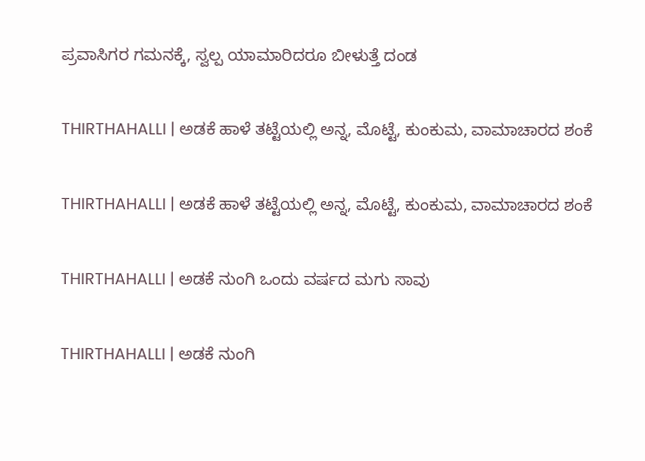ಪ್ರವಾಸಿಗರ ಗಮನಕ್ಕೆ, ಸ್ವಲ್ಪ ಯಾಮಾರಿದರೂ ಬೀಳುತ್ತೆ ದಂಡ

THIRTHAHALLI | ಅಡಕೆ ಹಾಳೆ ತಟ್ಟೆಯಲ್ಲಿ ಅನ್ನ, ಮೊಟ್ಟೆ, ಕುಂಕುಮ, ವಾಮಾಚಾರದ ಶಂಕೆ

THIRTHAHALLI | ಅಡಕೆ ಹಾಳೆ ತಟ್ಟೆಯಲ್ಲಿ ಅನ್ನ, ಮೊಟ್ಟೆ, ಕುಂಕುಮ, ವಾಮಾಚಾರದ ಶಂಕೆ

THIRTHAHALLI | ಅಡಕೆ ನುಂಗಿ ಒಂದು ವರ್ಷದ ಮಗು ಸಾವು

THIRTHAHALLI | ಅಡಕೆ ನುಂಗಿ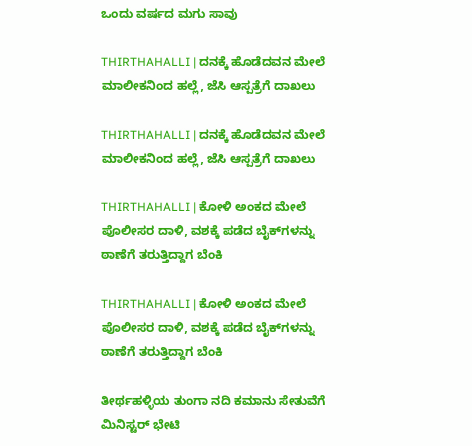ಒಂದು ವರ್ಷದ ಮಗು ಸಾವು

THIRTHAHALLI | ದನಕ್ಕೆ ಹೊಡೆದವನ ಮೇಲೆ ಮಾಲೀಕನಿಂದ ಹಲ್ಲೆ, ಜೆಸಿ ಆಸ್ಪತ್ರೆಗೆ ದಾಖಲು

THIRTHAHALLI | ದನಕ್ಕೆ ಹೊಡೆದವನ ಮೇಲೆ ಮಾಲೀಕನಿಂದ ಹಲ್ಲೆ, ಜೆಸಿ ಆಸ್ಪತ್ರೆಗೆ ದಾಖಲು

THIRTHAHALLI | ಕೋಳಿ ಅಂಕದ ಮೇಲೆ ಪೊಲೀಸರ ದಾಳಿ, ವಶಕ್ಕೆ ಪಡೆದ ಬೈಕ್‌ಗಳನ್ನು ಠಾಣೆಗೆ ತರುತ್ತಿದ್ದಾಗ ಬೆಂಕಿ

THIRTHAHALLI | ಕೋಳಿ ಅಂಕದ ಮೇಲೆ ಪೊಲೀಸರ ದಾಳಿ, ವಶಕ್ಕೆ ಪಡೆದ ಬೈಕ್‌ಗಳನ್ನು ಠಾಣೆಗೆ ತರುತ್ತಿದ್ದಾಗ ಬೆಂಕಿ

ತೀರ್ಥಹಳ್ಳಿಯ ತುಂಗಾ ನದಿ ಕಮಾನು ಸೇತುವೆಗೆ ಮಿನಿಸ್ಟರ್ ಭೇಟಿ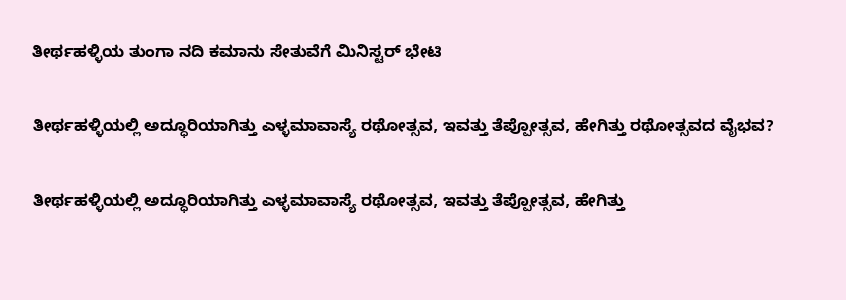ತೀರ್ಥಹಳ್ಳಿಯ ತುಂಗಾ ನದಿ ಕಮಾನು ಸೇತುವೆಗೆ ಮಿನಿಸ್ಟರ್ ಭೇಟಿ

ತೀರ್ಥಹಳ್ಳಿಯಲ್ಲಿ ಅದ್ಧೂರಿಯಾಗಿತ್ತು ಎಳ್ಳಮಾವಾಸ್ಯೆ ರಥೋತ್ಸವ, ಇವತ್ತು ತೆಪ್ಪೋತ್ಸವ, ಹೇಗಿತ್ತು ರಥೋತ್ಸವದ ವೈಭವ?

ತೀರ್ಥಹಳ್ಳಿಯಲ್ಲಿ ಅದ್ಧೂರಿಯಾಗಿತ್ತು ಎಳ್ಳಮಾವಾಸ್ಯೆ ರಥೋತ್ಸವ, ಇವತ್ತು ತೆಪ್ಪೋತ್ಸವ, ಹೇಗಿತ್ತು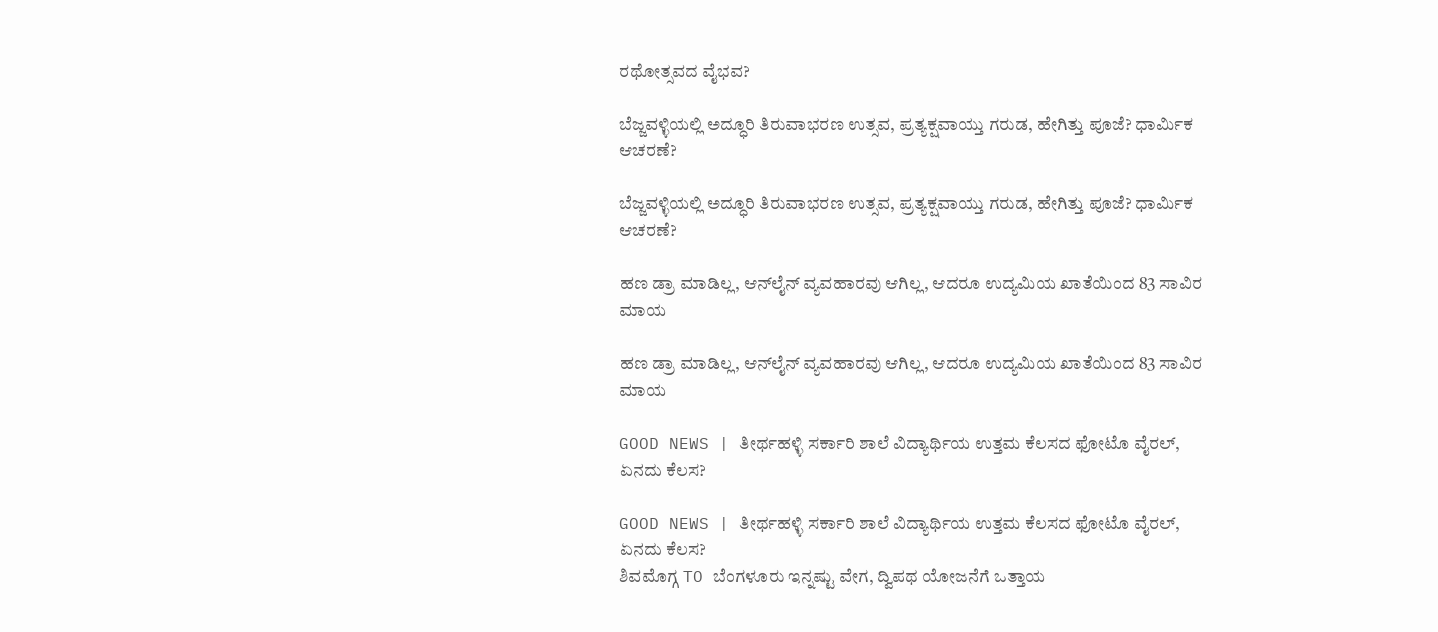ರಥೋತ್ಸವದ ವೈಭವ?

ಬೆಜ್ಜವಳ್ಳಿಯಲ್ಲಿ ಅದ್ಧೂರಿ ತಿರುವಾಭರಣ ಉತ್ಸವ, ಪ್ರತ್ಯಕ್ಷವಾಯ್ತು ಗರುಡ, ಹೇಗಿತ್ತು ಪೂಜೆ? ಧಾರ್ಮಿಕ ಆಚರಣೆ?

ಬೆಜ್ಜವಳ್ಳಿಯಲ್ಲಿ ಅದ್ಧೂರಿ ತಿರುವಾಭರಣ ಉತ್ಸವ, ಪ್ರತ್ಯಕ್ಷವಾಯ್ತು ಗರುಡ, ಹೇಗಿತ್ತು ಪೂಜೆ? ಧಾರ್ಮಿಕ ಆಚರಣೆ?

ಹಣ ಡ್ರಾ ಮಾಡಿಲ್ಲ, ಆನ್‌ಲೈನ್‌ ವ್ಯವಹಾರವು ಆಗಿಲ್ಲ, ಆದರೂ ಉದ್ಯಮಿಯ ಖಾತೆಯಿಂದ 83 ಸಾವಿರ ಮಾಯ

ಹಣ ಡ್ರಾ ಮಾಡಿಲ್ಲ, ಆನ್‌ಲೈನ್‌ ವ್ಯವಹಾರವು ಆಗಿಲ್ಲ, ಆದರೂ ಉದ್ಯಮಿಯ ಖಾತೆಯಿಂದ 83 ಸಾವಿರ ಮಾಯ

GOOD NEWS | ತೀರ್ಥಹಳ್ಳಿ ಸರ್ಕಾರಿ ಶಾಲೆ ವಿದ್ಯಾರ್ಥಿಯ ಉತ್ತಮ ಕೆಲಸದ ಫೋಟೊ ವೈರಲ್, ಏನದು ಕೆಲಸ?

GOOD NEWS | ತೀರ್ಥಹಳ್ಳಿ ಸರ್ಕಾರಿ ಶಾಲೆ ವಿದ್ಯಾರ್ಥಿಯ ಉತ್ತಮ ಕೆಲಸದ ಫೋಟೊ ವೈರಲ್, ಏನದು ಕೆಲಸ?
ಶಿವಮೊಗ್ಗ TO ಬೆಂಗಳೂರು ಇನ್ನಷ್ಟು ವೇಗ, ದ್ವಿಪಥ ಯೋಜನೆಗೆ ಒತ್ತಾಯ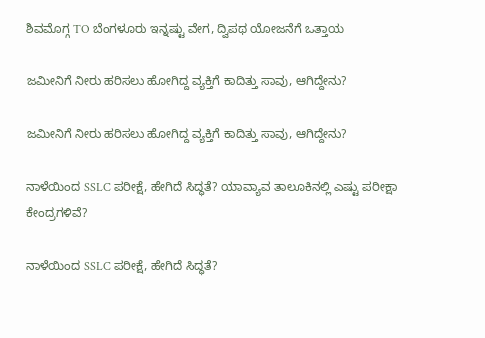ಶಿವಮೊಗ್ಗ TO ಬೆಂಗಳೂರು ಇನ್ನಷ್ಟು ವೇಗ, ದ್ವಿಪಥ ಯೋಜನೆಗೆ ಒತ್ತಾಯ

ಜಮೀನಿಗೆ ನೀರು ಹರಿಸಲು ಹೋಗಿದ್ದ ವ್ಯಕ್ತಿಗೆ ಕಾದಿತ್ತು ಸಾವು, ಆಗಿದ್ದೇನು?

ಜಮೀನಿಗೆ ನೀರು ಹರಿಸಲು ಹೋಗಿದ್ದ ವ್ಯಕ್ತಿಗೆ ಕಾದಿತ್ತು ಸಾವು, ಆಗಿದ್ದೇನು?

ನಾಳೆಯಿಂದ SSLC ಪರೀಕ್ಷೆ, ಹೇಗಿದೆ ಸಿದ್ಧತೆ? ಯಾವ್ಯಾವ ತಾಲೂಕಿನಲ್ಲಿ ಎಷ್ಟು ಪರೀಕ್ಷಾ ಕೇಂದ್ರಗಳಿವೆ?

ನಾಳೆಯಿಂದ SSLC ಪರೀಕ್ಷೆ, ಹೇಗಿದೆ ಸಿದ್ಧತೆ?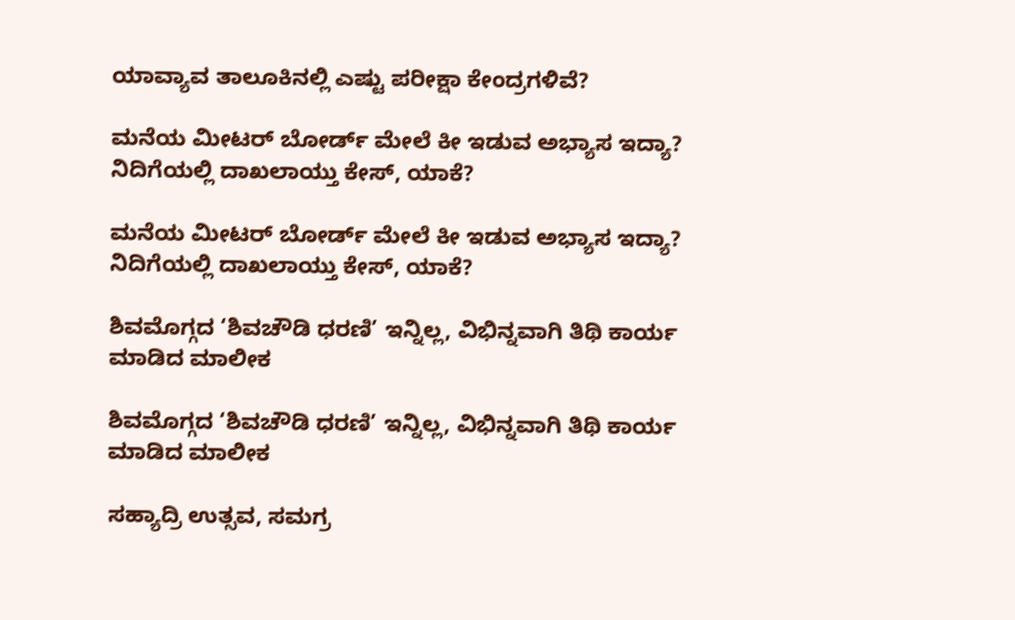ಯಾವ್ಯಾವ ತಾಲೂಕಿನಲ್ಲಿ ಎಷ್ಟು ಪರೀಕ್ಷಾ ಕೇಂದ್ರಗಳಿವೆ?

ಮನೆಯ ಮೀಟರ್ ಬೋರ್ಡ್ ಮೇಲೆ ಕೀ ಇಡುವ ಅಭ್ಯಾಸ ಇದ್ಯಾ? ನಿದಿಗೆಯಲ್ಲಿ ದಾಖಲಾಯ್ತು ಕೇಸ್‌, ಯಾಕೆ?

ಮನೆಯ ಮೀಟರ್ ಬೋರ್ಡ್ ಮೇಲೆ ಕೀ ಇಡುವ ಅಭ್ಯಾಸ ಇದ್ಯಾ? ನಿದಿಗೆಯಲ್ಲಿ ದಾಖಲಾಯ್ತು ಕೇಸ್‌, ಯಾಕೆ?

ಶಿವಮೊಗ್ಗದ ‘ಶಿವಚೌಡಿ ಧರಣಿ’ ಇನ್ನಿಲ್ಲ, ವಿಭಿನ್ನವಾಗಿ ತಿಥಿ ಕಾರ್ಯ ಮಾಡಿದ ಮಾಲೀಕ

ಶಿವಮೊಗ್ಗದ ‘ಶಿವಚೌಡಿ ಧರಣಿ’ ಇನ್ನಿಲ್ಲ, ವಿಭಿನ್ನವಾಗಿ ತಿಥಿ ಕಾರ್ಯ ಮಾಡಿದ ಮಾಲೀಕ

ಸಹ್ಯಾದ್ರಿ ಉತ್ಸವ, ಸಮಗ್ರ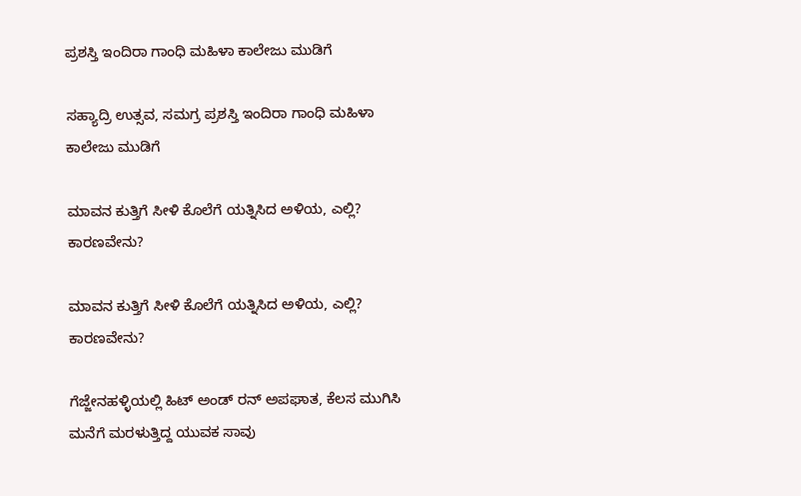ಪ್ರಶಸ್ತಿ ಇಂದಿರಾ ಗಾಂಧಿ ಮಹಿಳಾ ಕಾಲೇಜು ಮುಡಿಗೆ

ಸಹ್ಯಾದ್ರಿ ಉತ್ಸವ, ಸಮಗ್ರ ಪ್ರಶಸ್ತಿ ಇಂದಿರಾ ಗಾಂಧಿ ಮಹಿಳಾ ಕಾಲೇಜು ಮುಡಿಗೆ

ಮಾವನ ಕುತ್ತಿಗೆ ಸೀಳಿ ಕೊಲೆಗೆ ಯತ್ನಿಸಿದ ಅಳಿಯ, ಎಲ್ಲಿ? ಕಾರಣವೇನು?

ಮಾವನ ಕುತ್ತಿಗೆ ಸೀಳಿ ಕೊಲೆಗೆ ಯತ್ನಿಸಿದ ಅಳಿಯ, ಎಲ್ಲಿ? ಕಾರಣವೇನು?

ಗೆಜ್ಜೇನಹಳ್ಳಿಯಲ್ಲಿ ಹಿಟ್ ಅಂಡ್ ರನ್ ಅಪಘಾತ, ಕೆಲಸ ಮುಗಿಸಿ ಮನೆಗೆ ಮರಳುತ್ತಿದ್ದ ಯುವಕ ಸಾವು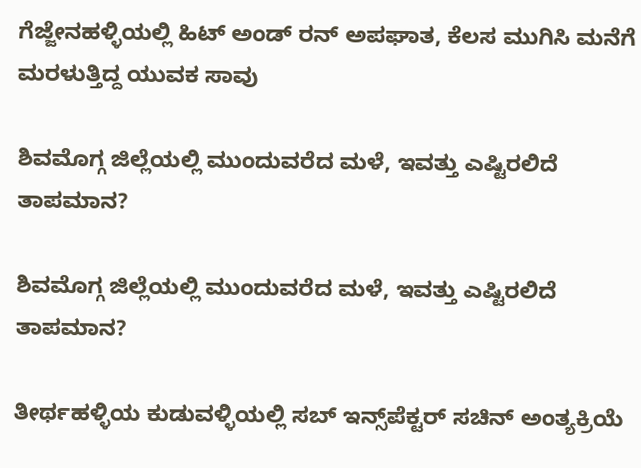ಗೆಜ್ಜೇನಹಳ್ಳಿಯಲ್ಲಿ ಹಿಟ್ ಅಂಡ್ ರನ್ ಅಪಘಾತ, ಕೆಲಸ ಮುಗಿಸಿ ಮನೆಗೆ ಮರಳುತ್ತಿದ್ದ ಯುವಕ ಸಾವು

ಶಿವಮೊಗ್ಗ ಜಿಲ್ಲೆಯಲ್ಲಿ ಮುಂದುವರೆದ ಮಳೆ, ಇವತ್ತು ಎಷ್ಟಿರಲಿದೆ ತಾಪಮಾನ?

ಶಿವಮೊಗ್ಗ ಜಿಲ್ಲೆಯಲ್ಲಿ ಮುಂದುವರೆದ ಮಳೆ, ಇವತ್ತು ಎಷ್ಟಿರಲಿದೆ ತಾಪಮಾನ?

ತೀರ್ಥಹಳ್ಳಿಯ ಕುಡುವಳ್ಳಿಯಲ್ಲಿ ಸಬ್‌ ಇನ್ಸ್‌ಪೆಕ್ಟರ್‌ ಸಚಿನ್‌ ಅಂತ್ಯಕ್ರಿಯೆ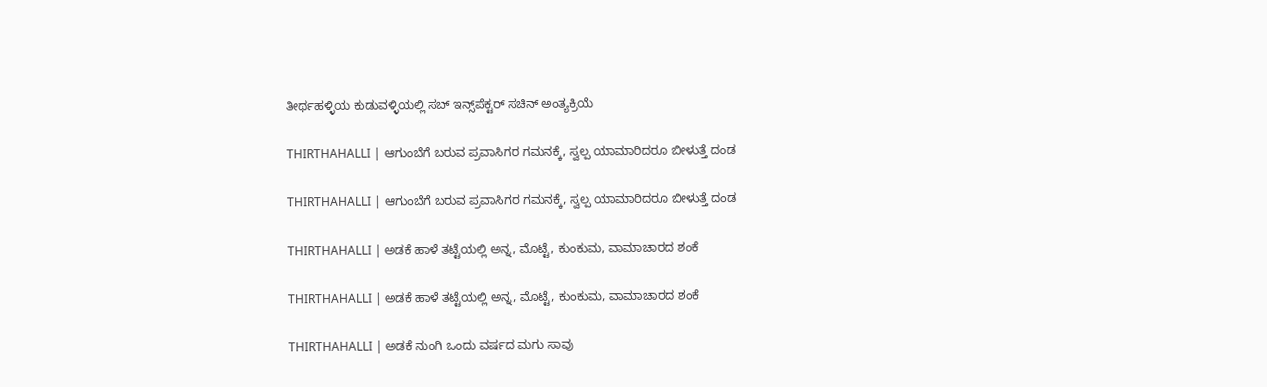ತೀರ್ಥಹಳ್ಳಿಯ ಕುಡುವಳ್ಳಿಯಲ್ಲಿ ಸಬ್‌ ಇನ್ಸ್‌ಪೆಕ್ಟರ್‌ ಸಚಿನ್‌ ಅಂತ್ಯಕ್ರಿಯೆ

THIRTHAHALLI | ಆಗುಂಬೆಗೆ ಬರುವ ಪ್ರವಾಸಿಗರ ಗಮನಕ್ಕೆ, ಸ್ವಲ್ಪ ಯಾಮಾರಿದರೂ ಬೀಳುತ್ತೆ ದಂಡ

THIRTHAHALLI | ಆಗುಂಬೆಗೆ ಬರುವ ಪ್ರವಾಸಿಗರ ಗಮನಕ್ಕೆ, ಸ್ವಲ್ಪ ಯಾಮಾರಿದರೂ ಬೀಳುತ್ತೆ ದಂಡ

THIRTHAHALLI | ಅಡಕೆ ಹಾಳೆ ತಟ್ಟೆಯಲ್ಲಿ ಅನ್ನ, ಮೊಟ್ಟೆ, ಕುಂಕುಮ, ವಾಮಾಚಾರದ ಶಂಕೆ

THIRTHAHALLI | ಅಡಕೆ ಹಾಳೆ ತಟ್ಟೆಯಲ್ಲಿ ಅನ್ನ, ಮೊಟ್ಟೆ, ಕುಂಕುಮ, ವಾಮಾಚಾರದ ಶಂಕೆ

THIRTHAHALLI | ಅಡಕೆ ನುಂಗಿ ಒಂದು ವರ್ಷದ ಮಗು ಸಾವು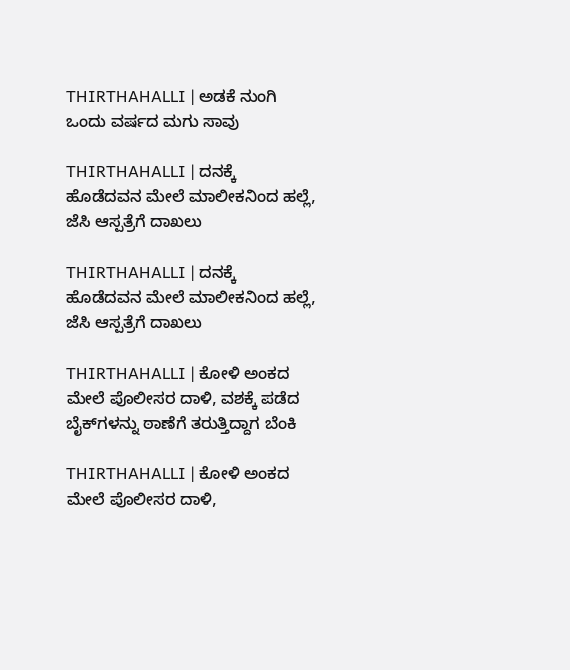THIRTHAHALLI | ಅಡಕೆ ನುಂಗಿ ಒಂದು ವರ್ಷದ ಮಗು ಸಾವು

THIRTHAHALLI | ದನಕ್ಕೆ ಹೊಡೆದವನ ಮೇಲೆ ಮಾಲೀಕನಿಂದ ಹಲ್ಲೆ, ಜೆಸಿ ಆಸ್ಪತ್ರೆಗೆ ದಾಖಲು

THIRTHAHALLI | ದನಕ್ಕೆ ಹೊಡೆದವನ ಮೇಲೆ ಮಾಲೀಕನಿಂದ ಹಲ್ಲೆ, ಜೆಸಿ ಆಸ್ಪತ್ರೆಗೆ ದಾಖಲು

THIRTHAHALLI | ಕೋಳಿ ಅಂಕದ ಮೇಲೆ ಪೊಲೀಸರ ದಾಳಿ, ವಶಕ್ಕೆ ಪಡೆದ ಬೈಕ್‌ಗಳನ್ನು ಠಾಣೆಗೆ ತರುತ್ತಿದ್ದಾಗ ಬೆಂಕಿ

THIRTHAHALLI | ಕೋಳಿ ಅಂಕದ ಮೇಲೆ ಪೊಲೀಸರ ದಾಳಿ,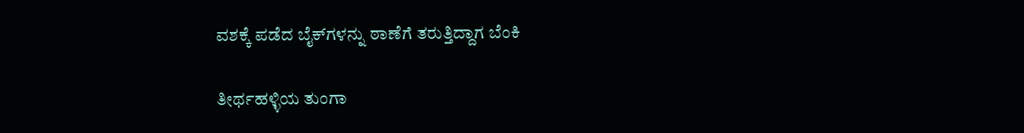ವಶಕ್ಕೆ ಪಡೆದ ಬೈಕ್‌ಗಳನ್ನು ಠಾಣೆಗೆ ತರುತ್ತಿದ್ದಾಗ ಬೆಂಕಿ

ತೀರ್ಥಹಳ್ಳಿಯ ತುಂಗಾ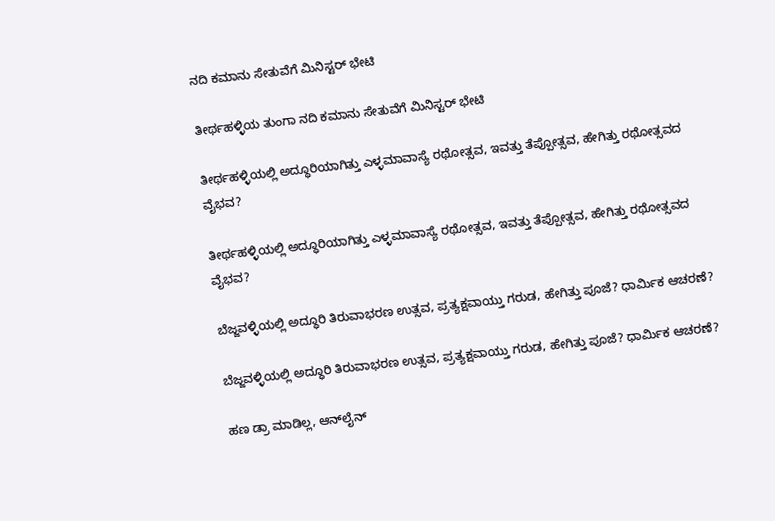ನದಿ ಕಮಾನು ಸೇತುವೆಗೆ ಮಿನಿಸ್ಟರ್ ಭೇಟಿ

ತೀರ್ಥಹಳ್ಳಿಯ ತುಂಗಾ ನದಿ ಕಮಾನು ಸೇತುವೆಗೆ ಮಿನಿಸ್ಟರ್ ಭೇಟಿ

ತೀರ್ಥಹಳ್ಳಿಯಲ್ಲಿ ಅದ್ಧೂರಿಯಾಗಿತ್ತು ಎಳ್ಳಮಾವಾಸ್ಯೆ ರಥೋತ್ಸವ, ಇವತ್ತು ತೆಪ್ಪೋತ್ಸವ, ಹೇಗಿತ್ತು ರಥೋತ್ಸವದ ವೈಭವ?

ತೀರ್ಥಹಳ್ಳಿಯಲ್ಲಿ ಅದ್ಧೂರಿಯಾಗಿತ್ತು ಎಳ್ಳಮಾವಾಸ್ಯೆ ರಥೋತ್ಸವ, ಇವತ್ತು ತೆಪ್ಪೋತ್ಸವ, ಹೇಗಿತ್ತು ರಥೋತ್ಸವದ ವೈಭವ?

ಬೆಜ್ಜವಳ್ಳಿಯಲ್ಲಿ ಅದ್ಧೂರಿ ತಿರುವಾಭರಣ ಉತ್ಸವ, ಪ್ರತ್ಯಕ್ಷವಾಯ್ತು ಗರುಡ, ಹೇಗಿತ್ತು ಪೂಜೆ? ಧಾರ್ಮಿಕ ಆಚರಣೆ?

ಬೆಜ್ಜವಳ್ಳಿಯಲ್ಲಿ ಅದ್ಧೂರಿ ತಿರುವಾಭರಣ ಉತ್ಸವ, ಪ್ರತ್ಯಕ್ಷವಾಯ್ತು ಗರುಡ, ಹೇಗಿತ್ತು ಪೂಜೆ? ಧಾರ್ಮಿಕ ಆಚರಣೆ?

ಹಣ ಡ್ರಾ ಮಾಡಿಲ್ಲ, ಆನ್‌ಲೈನ್‌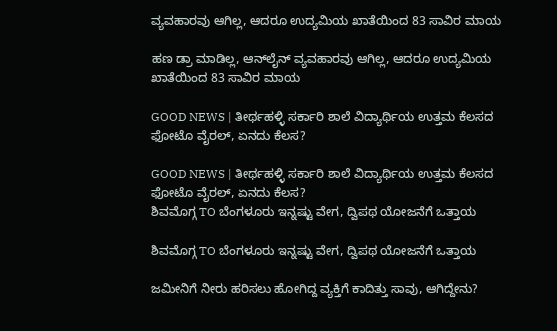ವ್ಯವಹಾರವು ಆಗಿಲ್ಲ, ಆದರೂ ಉದ್ಯಮಿಯ ಖಾತೆಯಿಂದ 83 ಸಾವಿರ ಮಾಯ

ಹಣ ಡ್ರಾ ಮಾಡಿಲ್ಲ, ಆನ್‌ಲೈನ್‌ ವ್ಯವಹಾರವು ಆಗಿಲ್ಲ, ಆದರೂ ಉದ್ಯಮಿಯ ಖಾತೆಯಿಂದ 83 ಸಾವಿರ ಮಾಯ

GOOD NEWS | ತೀರ್ಥಹಳ್ಳಿ ಸರ್ಕಾರಿ ಶಾಲೆ ವಿದ್ಯಾರ್ಥಿಯ ಉತ್ತಮ ಕೆಲಸದ ಫೋಟೊ ವೈರಲ್, ಏನದು ಕೆಲಸ?

GOOD NEWS | ತೀರ್ಥಹಳ್ಳಿ ಸರ್ಕಾರಿ ಶಾಲೆ ವಿದ್ಯಾರ್ಥಿಯ ಉತ್ತಮ ಕೆಲಸದ ಫೋಟೊ ವೈರಲ್, ಏನದು ಕೆಲಸ?
ಶಿವಮೊಗ್ಗ TO ಬೆಂಗಳೂರು ಇನ್ನಷ್ಟು ವೇಗ, ದ್ವಿಪಥ ಯೋಜನೆಗೆ ಒತ್ತಾಯ

ಶಿವಮೊಗ್ಗ TO ಬೆಂಗಳೂರು ಇನ್ನಷ್ಟು ವೇಗ, ದ್ವಿಪಥ ಯೋಜನೆಗೆ ಒತ್ತಾಯ

ಜಮೀನಿಗೆ ನೀರು ಹರಿಸಲು ಹೋಗಿದ್ದ ವ್ಯಕ್ತಿಗೆ ಕಾದಿತ್ತು ಸಾವು, ಆಗಿದ್ದೇನು?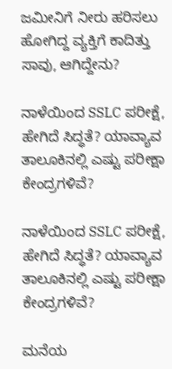ಜಮೀನಿಗೆ ನೀರು ಹರಿಸಲು ಹೋಗಿದ್ದ ವ್ಯಕ್ತಿಗೆ ಕಾದಿತ್ತು ಸಾವು, ಆಗಿದ್ದೇನು?

ನಾಳೆಯಿಂದ SSLC ಪರೀಕ್ಷೆ, ಹೇಗಿದೆ ಸಿದ್ಧತೆ? ಯಾವ್ಯಾವ ತಾಲೂಕಿನಲ್ಲಿ ಎಷ್ಟು ಪರೀಕ್ಷಾ ಕೇಂದ್ರಗಳಿವೆ?

ನಾಳೆಯಿಂದ SSLC ಪರೀಕ್ಷೆ, ಹೇಗಿದೆ ಸಿದ್ಧತೆ? ಯಾವ್ಯಾವ ತಾಲೂಕಿನಲ್ಲಿ ಎಷ್ಟು ಪರೀಕ್ಷಾ ಕೇಂದ್ರಗಳಿವೆ?

ಮನೆಯ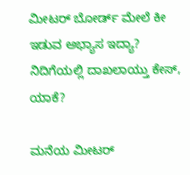ಮೀಟರ್ ಬೋರ್ಡ್ ಮೇಲೆ ಕೀ ಇಡುವ ಅಭ್ಯಾಸ ಇದ್ಯಾ? ನಿದಿಗೆಯಲ್ಲಿ ದಾಖಲಾಯ್ತು ಕೇಸ್‌, ಯಾಕೆ?

ಮನೆಯ ಮೀಟರ್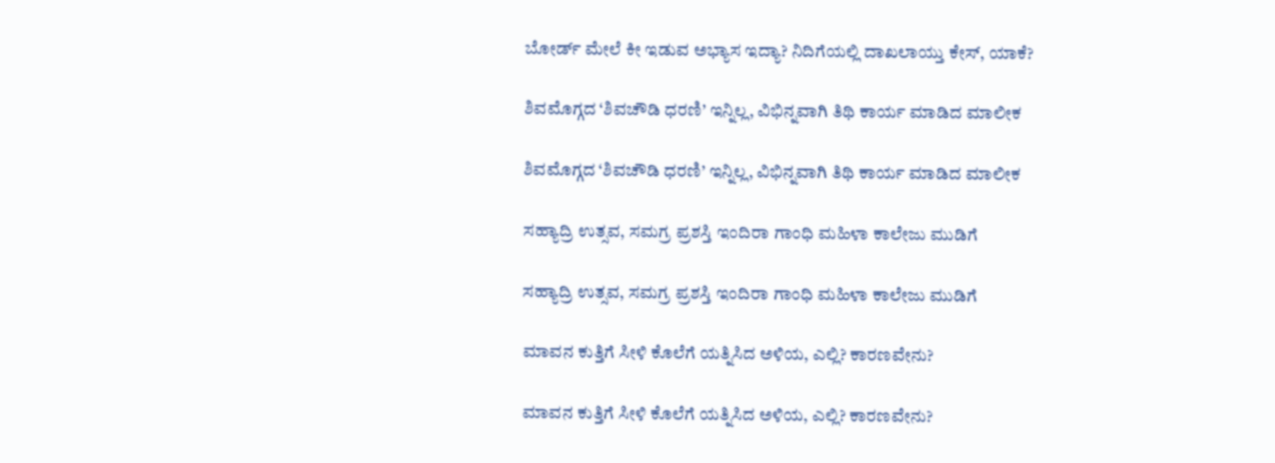ಬೋರ್ಡ್ ಮೇಲೆ ಕೀ ಇಡುವ ಅಭ್ಯಾಸ ಇದ್ಯಾ? ನಿದಿಗೆಯಲ್ಲಿ ದಾಖಲಾಯ್ತು ಕೇಸ್‌, ಯಾಕೆ?

ಶಿವಮೊಗ್ಗದ ‘ಶಿವಚೌಡಿ ಧರಣಿ’ ಇನ್ನಿಲ್ಲ, ವಿಭಿನ್ನವಾಗಿ ತಿಥಿ ಕಾರ್ಯ ಮಾಡಿದ ಮಾಲೀಕ

ಶಿವಮೊಗ್ಗದ ‘ಶಿವಚೌಡಿ ಧರಣಿ’ ಇನ್ನಿಲ್ಲ, ವಿಭಿನ್ನವಾಗಿ ತಿಥಿ ಕಾರ್ಯ ಮಾಡಿದ ಮಾಲೀಕ

ಸಹ್ಯಾದ್ರಿ ಉತ್ಸವ, ಸಮಗ್ರ ಪ್ರಶಸ್ತಿ ಇಂದಿರಾ ಗಾಂಧಿ ಮಹಿಳಾ ಕಾಲೇಜು ಮುಡಿಗೆ

ಸಹ್ಯಾದ್ರಿ ಉತ್ಸವ, ಸಮಗ್ರ ಪ್ರಶಸ್ತಿ ಇಂದಿರಾ ಗಾಂಧಿ ಮಹಿಳಾ ಕಾಲೇಜು ಮುಡಿಗೆ

ಮಾವನ ಕುತ್ತಿಗೆ ಸೀಳಿ ಕೊಲೆಗೆ ಯತ್ನಿಸಿದ ಅಳಿಯ, ಎಲ್ಲಿ? ಕಾರಣವೇನು?

ಮಾವನ ಕುತ್ತಿಗೆ ಸೀಳಿ ಕೊಲೆಗೆ ಯತ್ನಿಸಿದ ಅಳಿಯ, ಎಲ್ಲಿ? ಕಾರಣವೇನು?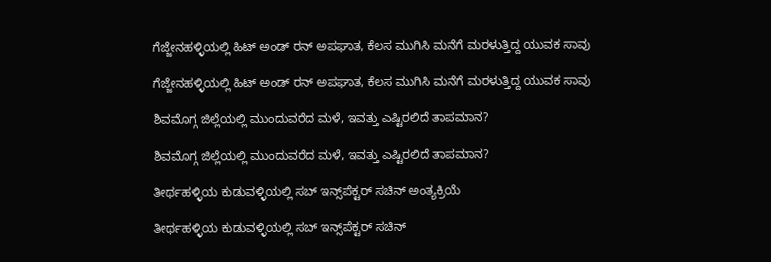ಗೆಜ್ಜೇನಹಳ್ಳಿಯಲ್ಲಿ ಹಿಟ್ ಅಂಡ್ ರನ್ ಅಪಘಾತ, ಕೆಲಸ ಮುಗಿಸಿ ಮನೆಗೆ ಮರಳುತ್ತಿದ್ದ ಯುವಕ ಸಾವು

ಗೆಜ್ಜೇನಹಳ್ಳಿಯಲ್ಲಿ ಹಿಟ್ ಅಂಡ್ ರನ್ ಅಪಘಾತ, ಕೆಲಸ ಮುಗಿಸಿ ಮನೆಗೆ ಮರಳುತ್ತಿದ್ದ ಯುವಕ ಸಾವು

ಶಿವಮೊಗ್ಗ ಜಿಲ್ಲೆಯಲ್ಲಿ ಮುಂದುವರೆದ ಮಳೆ, ಇವತ್ತು ಎಷ್ಟಿರಲಿದೆ ತಾಪಮಾನ?

ಶಿವಮೊಗ್ಗ ಜಿಲ್ಲೆಯಲ್ಲಿ ಮುಂದುವರೆದ ಮಳೆ, ಇವತ್ತು ಎಷ್ಟಿರಲಿದೆ ತಾಪಮಾನ?

ತೀರ್ಥಹಳ್ಳಿಯ ಕುಡುವಳ್ಳಿಯಲ್ಲಿ ಸಬ್‌ ಇನ್ಸ್‌ಪೆಕ್ಟರ್‌ ಸಚಿನ್‌ ಅಂತ್ಯಕ್ರಿಯೆ

ತೀರ್ಥಹಳ್ಳಿಯ ಕುಡುವಳ್ಳಿಯಲ್ಲಿ ಸಬ್‌ ಇನ್ಸ್‌ಪೆಕ್ಟರ್‌ ಸಚಿನ್‌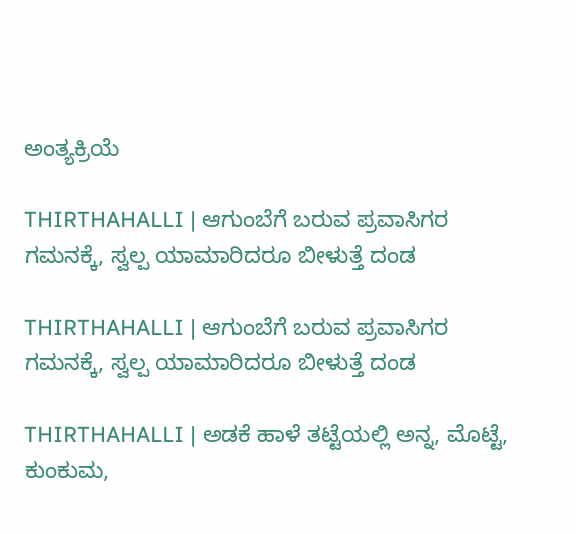ಅಂತ್ಯಕ್ರಿಯೆ

THIRTHAHALLI | ಆಗುಂಬೆಗೆ ಬರುವ ಪ್ರವಾಸಿಗರ ಗಮನಕ್ಕೆ, ಸ್ವಲ್ಪ ಯಾಮಾರಿದರೂ ಬೀಳುತ್ತೆ ದಂಡ

THIRTHAHALLI | ಆಗುಂಬೆಗೆ ಬರುವ ಪ್ರವಾಸಿಗರ ಗಮನಕ್ಕೆ, ಸ್ವಲ್ಪ ಯಾಮಾರಿದರೂ ಬೀಳುತ್ತೆ ದಂಡ

THIRTHAHALLI | ಅಡಕೆ ಹಾಳೆ ತಟ್ಟೆಯಲ್ಲಿ ಅನ್ನ, ಮೊಟ್ಟೆ, ಕುಂಕುಮ,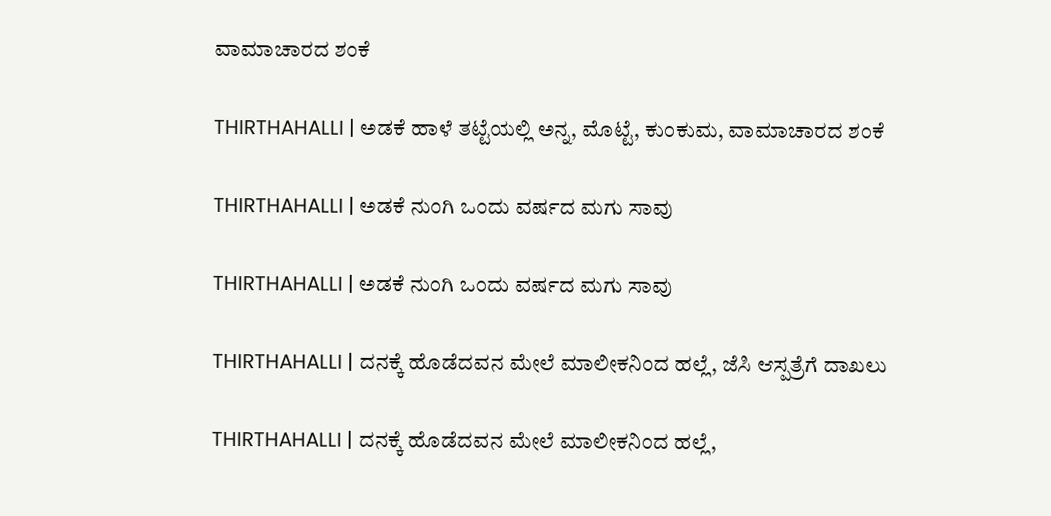ವಾಮಾಚಾರದ ಶಂಕೆ

THIRTHAHALLI | ಅಡಕೆ ಹಾಳೆ ತಟ್ಟೆಯಲ್ಲಿ ಅನ್ನ, ಮೊಟ್ಟೆ, ಕುಂಕುಮ, ವಾಮಾಚಾರದ ಶಂಕೆ

THIRTHAHALLI | ಅಡಕೆ ನುಂಗಿ ಒಂದು ವರ್ಷದ ಮಗು ಸಾವು

THIRTHAHALLI | ಅಡಕೆ ನುಂಗಿ ಒಂದು ವರ್ಷದ ಮಗು ಸಾವು

THIRTHAHALLI | ದನಕ್ಕೆ ಹೊಡೆದವನ ಮೇಲೆ ಮಾಲೀಕನಿಂದ ಹಲ್ಲೆ, ಜೆಸಿ ಆಸ್ಪತ್ರೆಗೆ ದಾಖಲು

THIRTHAHALLI | ದನಕ್ಕೆ ಹೊಡೆದವನ ಮೇಲೆ ಮಾಲೀಕನಿಂದ ಹಲ್ಲೆ,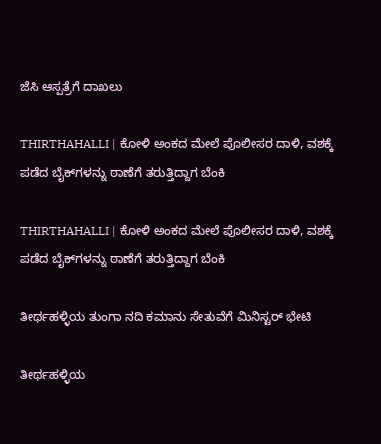ಜೆಸಿ ಆಸ್ಪತ್ರೆಗೆ ದಾಖಲು

THIRTHAHALLI | ಕೋಳಿ ಅಂಕದ ಮೇಲೆ ಪೊಲೀಸರ ದಾಳಿ, ವಶಕ್ಕೆ ಪಡೆದ ಬೈಕ್‌ಗಳನ್ನು ಠಾಣೆಗೆ ತರುತ್ತಿದ್ದಾಗ ಬೆಂಕಿ

THIRTHAHALLI | ಕೋಳಿ ಅಂಕದ ಮೇಲೆ ಪೊಲೀಸರ ದಾಳಿ, ವಶಕ್ಕೆ ಪಡೆದ ಬೈಕ್‌ಗಳನ್ನು ಠಾಣೆಗೆ ತರುತ್ತಿದ್ದಾಗ ಬೆಂಕಿ

ತೀರ್ಥಹಳ್ಳಿಯ ತುಂಗಾ ನದಿ ಕಮಾನು ಸೇತುವೆಗೆ ಮಿನಿಸ್ಟರ್ ಭೇಟಿ

ತೀರ್ಥಹಳ್ಳಿಯ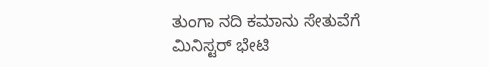ತುಂಗಾ ನದಿ ಕಮಾನು ಸೇತುವೆಗೆ ಮಿನಿಸ್ಟರ್ ಭೇಟಿ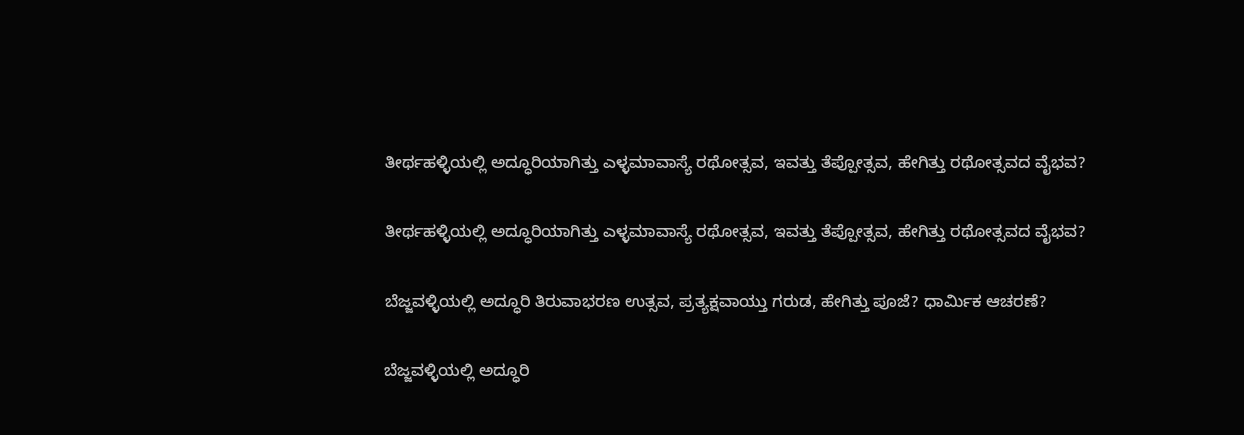ತೀರ್ಥಹಳ್ಳಿಯಲ್ಲಿ ಅದ್ಧೂರಿಯಾಗಿತ್ತು ಎಳ್ಳಮಾವಾಸ್ಯೆ ರಥೋತ್ಸವ, ಇವತ್ತು ತೆಪ್ಪೋತ್ಸವ, ಹೇಗಿತ್ತು ರಥೋತ್ಸವದ ವೈಭವ?

ತೀರ್ಥಹಳ್ಳಿಯಲ್ಲಿ ಅದ್ಧೂರಿಯಾಗಿತ್ತು ಎಳ್ಳಮಾವಾಸ್ಯೆ ರಥೋತ್ಸವ, ಇವತ್ತು ತೆಪ್ಪೋತ್ಸವ, ಹೇಗಿತ್ತು ರಥೋತ್ಸವದ ವೈಭವ?

ಬೆಜ್ಜವಳ್ಳಿಯಲ್ಲಿ ಅದ್ಧೂರಿ ತಿರುವಾಭರಣ ಉತ್ಸವ, ಪ್ರತ್ಯಕ್ಷವಾಯ್ತು ಗರುಡ, ಹೇಗಿತ್ತು ಪೂಜೆ? ಧಾರ್ಮಿಕ ಆಚರಣೆ?

ಬೆಜ್ಜವಳ್ಳಿಯಲ್ಲಿ ಅದ್ಧೂರಿ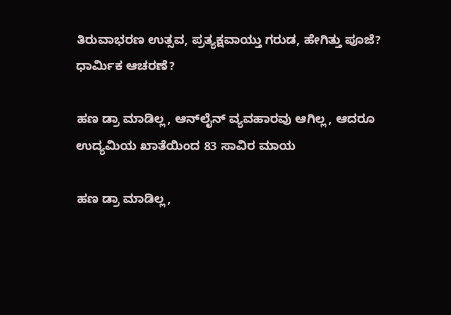ತಿರುವಾಭರಣ ಉತ್ಸವ, ಪ್ರತ್ಯಕ್ಷವಾಯ್ತು ಗರುಡ, ಹೇಗಿತ್ತು ಪೂಜೆ? ಧಾರ್ಮಿಕ ಆಚರಣೆ?

ಹಣ ಡ್ರಾ ಮಾಡಿಲ್ಲ, ಆನ್‌ಲೈನ್‌ ವ್ಯವಹಾರವು ಆಗಿಲ್ಲ, ಆದರೂ ಉದ್ಯಮಿಯ ಖಾತೆಯಿಂದ 83 ಸಾವಿರ ಮಾಯ

ಹಣ ಡ್ರಾ ಮಾಡಿಲ್ಲ,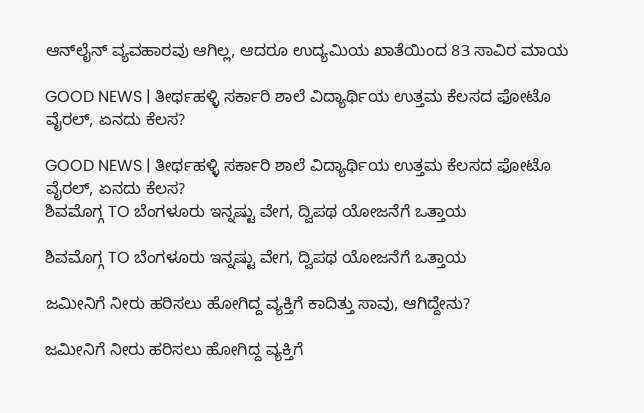ಆನ್‌ಲೈನ್‌ ವ್ಯವಹಾರವು ಆಗಿಲ್ಲ, ಆದರೂ ಉದ್ಯಮಿಯ ಖಾತೆಯಿಂದ 83 ಸಾವಿರ ಮಾಯ

GOOD NEWS | ತೀರ್ಥಹಳ್ಳಿ ಸರ್ಕಾರಿ ಶಾಲೆ ವಿದ್ಯಾರ್ಥಿಯ ಉತ್ತಮ ಕೆಲಸದ ಫೋಟೊ ವೈರಲ್, ಏನದು ಕೆಲಸ?

GOOD NEWS | ತೀರ್ಥಹಳ್ಳಿ ಸರ್ಕಾರಿ ಶಾಲೆ ವಿದ್ಯಾರ್ಥಿಯ ಉತ್ತಮ ಕೆಲಸದ ಫೋಟೊ ವೈರಲ್, ಏನದು ಕೆಲಸ?
ಶಿವಮೊಗ್ಗ TO ಬೆಂಗಳೂರು ಇನ್ನಷ್ಟು ವೇಗ, ದ್ವಿಪಥ ಯೋಜನೆಗೆ ಒತ್ತಾಯ

ಶಿವಮೊಗ್ಗ TO ಬೆಂಗಳೂರು ಇನ್ನಷ್ಟು ವೇಗ, ದ್ವಿಪಥ ಯೋಜನೆಗೆ ಒತ್ತಾಯ

ಜಮೀನಿಗೆ ನೀರು ಹರಿಸಲು ಹೋಗಿದ್ದ ವ್ಯಕ್ತಿಗೆ ಕಾದಿತ್ತು ಸಾವು, ಆಗಿದ್ದೇನು?

ಜಮೀನಿಗೆ ನೀರು ಹರಿಸಲು ಹೋಗಿದ್ದ ವ್ಯಕ್ತಿಗೆ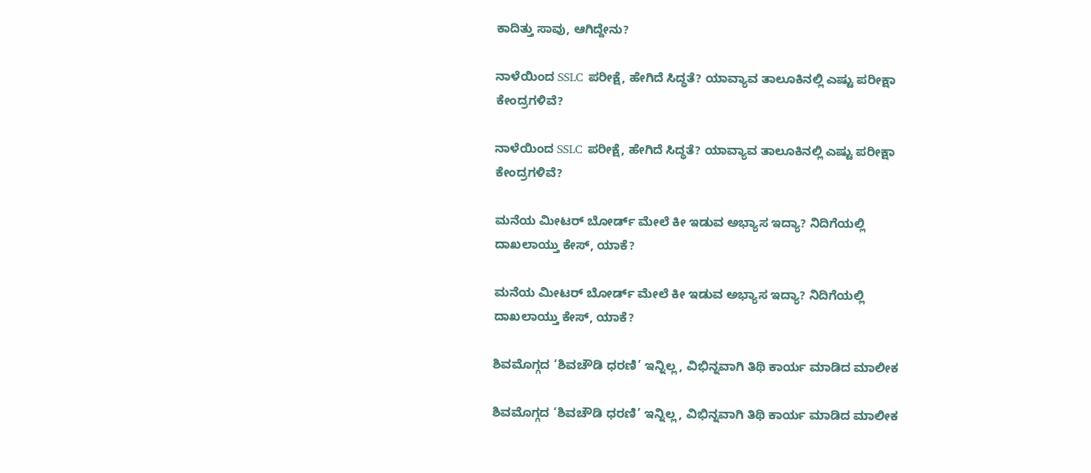ಕಾದಿತ್ತು ಸಾವು, ಆಗಿದ್ದೇನು?

ನಾಳೆಯಿಂದ SSLC ಪರೀಕ್ಷೆ, ಹೇಗಿದೆ ಸಿದ್ಧತೆ? ಯಾವ್ಯಾವ ತಾಲೂಕಿನಲ್ಲಿ ಎಷ್ಟು ಪರೀಕ್ಷಾ ಕೇಂದ್ರಗಳಿವೆ?

ನಾಳೆಯಿಂದ SSLC ಪರೀಕ್ಷೆ, ಹೇಗಿದೆ ಸಿದ್ಧತೆ? ಯಾವ್ಯಾವ ತಾಲೂಕಿನಲ್ಲಿ ಎಷ್ಟು ಪರೀಕ್ಷಾ ಕೇಂದ್ರಗಳಿವೆ?

ಮನೆಯ ಮೀಟರ್ ಬೋರ್ಡ್ ಮೇಲೆ ಕೀ ಇಡುವ ಅಭ್ಯಾಸ ಇದ್ಯಾ? ನಿದಿಗೆಯಲ್ಲಿ ದಾಖಲಾಯ್ತು ಕೇಸ್‌, ಯಾಕೆ?

ಮನೆಯ ಮೀಟರ್ ಬೋರ್ಡ್ ಮೇಲೆ ಕೀ ಇಡುವ ಅಭ್ಯಾಸ ಇದ್ಯಾ? ನಿದಿಗೆಯಲ್ಲಿ ದಾಖಲಾಯ್ತು ಕೇಸ್‌, ಯಾಕೆ?

ಶಿವಮೊಗ್ಗದ ‘ಶಿವಚೌಡಿ ಧರಣಿ’ ಇನ್ನಿಲ್ಲ, ವಿಭಿನ್ನವಾಗಿ ತಿಥಿ ಕಾರ್ಯ ಮಾಡಿದ ಮಾಲೀಕ

ಶಿವಮೊಗ್ಗದ ‘ಶಿವಚೌಡಿ ಧರಣಿ’ ಇನ್ನಿಲ್ಲ, ವಿಭಿನ್ನವಾಗಿ ತಿಥಿ ಕಾರ್ಯ ಮಾಡಿದ ಮಾಲೀಕ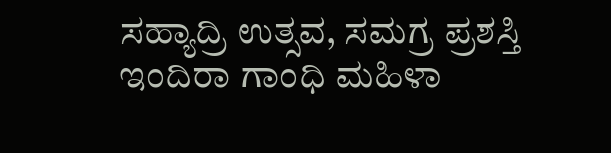ಸಹ್ಯಾದ್ರಿ ಉತ್ಸವ, ಸಮಗ್ರ ಪ್ರಶಸ್ತಿ ಇಂದಿರಾ ಗಾಂಧಿ ಮಹಿಳಾ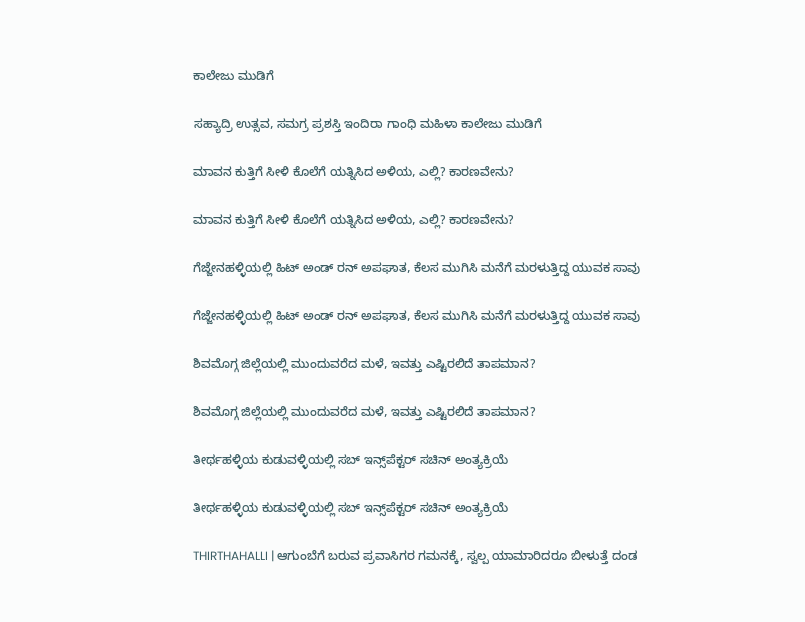ಕಾಲೇಜು ಮುಡಿಗೆ

ಸಹ್ಯಾದ್ರಿ ಉತ್ಸವ, ಸಮಗ್ರ ಪ್ರಶಸ್ತಿ ಇಂದಿರಾ ಗಾಂಧಿ ಮಹಿಳಾ ಕಾಲೇಜು ಮುಡಿಗೆ

ಮಾವನ ಕುತ್ತಿಗೆ ಸೀಳಿ ಕೊಲೆಗೆ ಯತ್ನಿಸಿದ ಅಳಿಯ, ಎಲ್ಲಿ? ಕಾರಣವೇನು?

ಮಾವನ ಕುತ್ತಿಗೆ ಸೀಳಿ ಕೊಲೆಗೆ ಯತ್ನಿಸಿದ ಅಳಿಯ, ಎಲ್ಲಿ? ಕಾರಣವೇನು?

ಗೆಜ್ಜೇನಹಳ್ಳಿಯಲ್ಲಿ ಹಿಟ್ ಅಂಡ್ ರನ್ ಅಪಘಾತ, ಕೆಲಸ ಮುಗಿಸಿ ಮನೆಗೆ ಮರಳುತ್ತಿದ್ದ ಯುವಕ ಸಾವು

ಗೆಜ್ಜೇನಹಳ್ಳಿಯಲ್ಲಿ ಹಿಟ್ ಅಂಡ್ ರನ್ ಅಪಘಾತ, ಕೆಲಸ ಮುಗಿಸಿ ಮನೆಗೆ ಮರಳುತ್ತಿದ್ದ ಯುವಕ ಸಾವು

ಶಿವಮೊಗ್ಗ ಜಿಲ್ಲೆಯಲ್ಲಿ ಮುಂದುವರೆದ ಮಳೆ, ಇವತ್ತು ಎಷ್ಟಿರಲಿದೆ ತಾಪಮಾನ?

ಶಿವಮೊಗ್ಗ ಜಿಲ್ಲೆಯಲ್ಲಿ ಮುಂದುವರೆದ ಮಳೆ, ಇವತ್ತು ಎಷ್ಟಿರಲಿದೆ ತಾಪಮಾನ?

ತೀರ್ಥಹಳ್ಳಿಯ ಕುಡುವಳ್ಳಿಯಲ್ಲಿ ಸಬ್‌ ಇನ್ಸ್‌ಪೆಕ್ಟರ್‌ ಸಚಿನ್‌ ಅಂತ್ಯಕ್ರಿಯೆ

ತೀರ್ಥಹಳ್ಳಿಯ ಕುಡುವಳ್ಳಿಯಲ್ಲಿ ಸಬ್‌ ಇನ್ಸ್‌ಪೆಕ್ಟರ್‌ ಸಚಿನ್‌ ಅಂತ್ಯಕ್ರಿಯೆ

THIRTHAHALLI | ಆಗುಂಬೆಗೆ ಬರುವ ಪ್ರವಾಸಿಗರ ಗಮನಕ್ಕೆ, ಸ್ವಲ್ಪ ಯಾಮಾರಿದರೂ ಬೀಳುತ್ತೆ ದಂಡ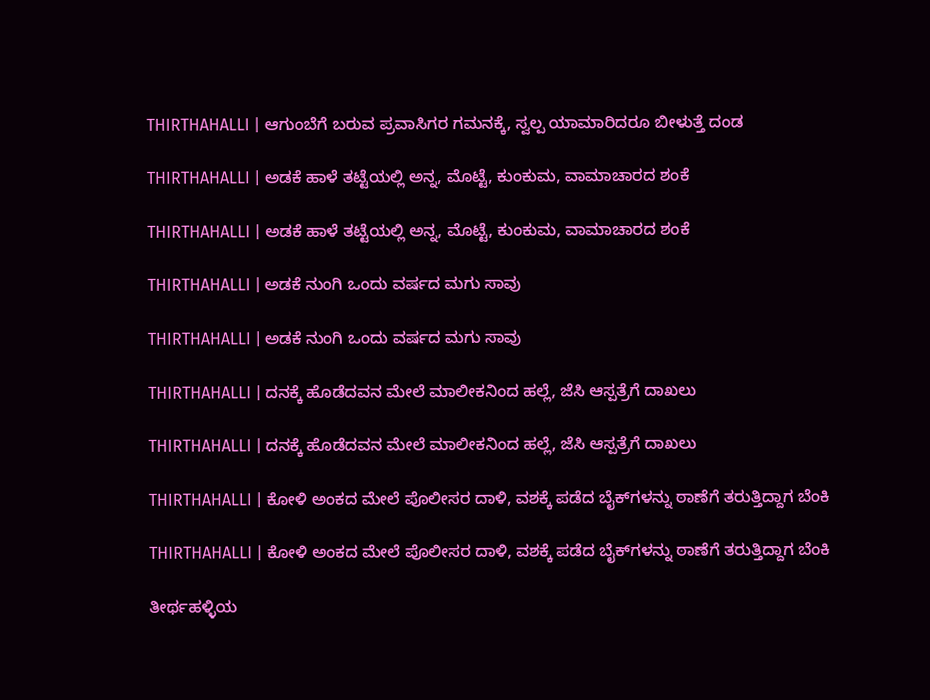THIRTHAHALLI | ಆಗುಂಬೆಗೆ ಬರುವ ಪ್ರವಾಸಿಗರ ಗಮನಕ್ಕೆ, ಸ್ವಲ್ಪ ಯಾಮಾರಿದರೂ ಬೀಳುತ್ತೆ ದಂಡ

THIRTHAHALLI | ಅಡಕೆ ಹಾಳೆ ತಟ್ಟೆಯಲ್ಲಿ ಅನ್ನ, ಮೊಟ್ಟೆ, ಕುಂಕುಮ, ವಾಮಾಚಾರದ ಶಂಕೆ

THIRTHAHALLI | ಅಡಕೆ ಹಾಳೆ ತಟ್ಟೆಯಲ್ಲಿ ಅನ್ನ, ಮೊಟ್ಟೆ, ಕುಂಕುಮ, ವಾಮಾಚಾರದ ಶಂಕೆ

THIRTHAHALLI | ಅಡಕೆ ನುಂಗಿ ಒಂದು ವರ್ಷದ ಮಗು ಸಾವು

THIRTHAHALLI | ಅಡಕೆ ನುಂಗಿ ಒಂದು ವರ್ಷದ ಮಗು ಸಾವು

THIRTHAHALLI | ದನಕ್ಕೆ ಹೊಡೆದವನ ಮೇಲೆ ಮಾಲೀಕನಿಂದ ಹಲ್ಲೆ, ಜೆಸಿ ಆಸ್ಪತ್ರೆಗೆ ದಾಖಲು

THIRTHAHALLI | ದನಕ್ಕೆ ಹೊಡೆದವನ ಮೇಲೆ ಮಾಲೀಕನಿಂದ ಹಲ್ಲೆ, ಜೆಸಿ ಆಸ್ಪತ್ರೆಗೆ ದಾಖಲು

THIRTHAHALLI | ಕೋಳಿ ಅಂಕದ ಮೇಲೆ ಪೊಲೀಸರ ದಾಳಿ, ವಶಕ್ಕೆ ಪಡೆದ ಬೈಕ್‌ಗಳನ್ನು ಠಾಣೆಗೆ ತರುತ್ತಿದ್ದಾಗ ಬೆಂಕಿ

THIRTHAHALLI | ಕೋಳಿ ಅಂಕದ ಮೇಲೆ ಪೊಲೀಸರ ದಾಳಿ, ವಶಕ್ಕೆ ಪಡೆದ ಬೈಕ್‌ಗಳನ್ನು ಠಾಣೆಗೆ ತರುತ್ತಿದ್ದಾಗ ಬೆಂಕಿ

ತೀರ್ಥಹಳ್ಳಿಯ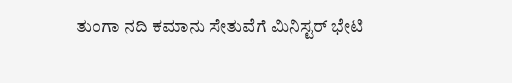ತುಂಗಾ ನದಿ ಕಮಾನು ಸೇತುವೆಗೆ ಮಿನಿಸ್ಟರ್ ಭೇಟಿ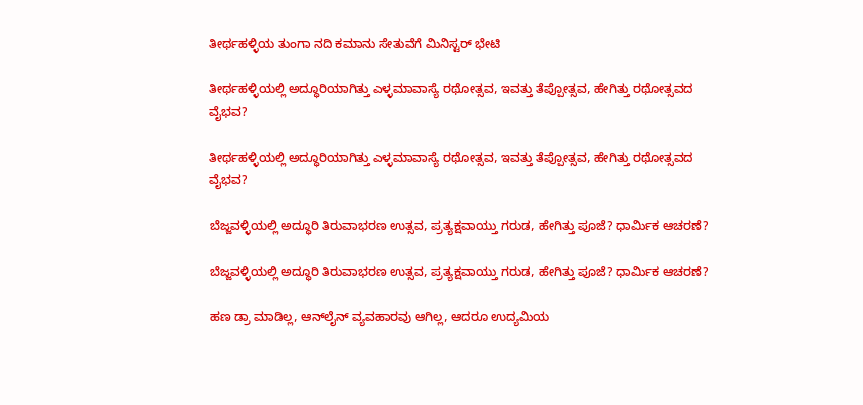ತೀರ್ಥಹಳ್ಳಿಯ ತುಂಗಾ ನದಿ ಕಮಾನು ಸೇತುವೆಗೆ ಮಿನಿಸ್ಟರ್ ಭೇಟಿ

ತೀರ್ಥಹಳ್ಳಿಯಲ್ಲಿ ಅದ್ಧೂರಿಯಾಗಿತ್ತು ಎಳ್ಳಮಾವಾಸ್ಯೆ ರಥೋತ್ಸವ, ಇವತ್ತು ತೆಪ್ಪೋತ್ಸವ, ಹೇಗಿತ್ತು ರಥೋತ್ಸವದ ವೈಭವ?

ತೀರ್ಥಹಳ್ಳಿಯಲ್ಲಿ ಅದ್ಧೂರಿಯಾಗಿತ್ತು ಎಳ್ಳಮಾವಾಸ್ಯೆ ರಥೋತ್ಸವ, ಇವತ್ತು ತೆಪ್ಪೋತ್ಸವ, ಹೇಗಿತ್ತು ರಥೋತ್ಸವದ ವೈಭವ?

ಬೆಜ್ಜವಳ್ಳಿಯಲ್ಲಿ ಅದ್ಧೂರಿ ತಿರುವಾಭರಣ ಉತ್ಸವ, ಪ್ರತ್ಯಕ್ಷವಾಯ್ತು ಗರುಡ, ಹೇಗಿತ್ತು ಪೂಜೆ? ಧಾರ್ಮಿಕ ಆಚರಣೆ?

ಬೆಜ್ಜವಳ್ಳಿಯಲ್ಲಿ ಅದ್ಧೂರಿ ತಿರುವಾಭರಣ ಉತ್ಸವ, ಪ್ರತ್ಯಕ್ಷವಾಯ್ತು ಗರುಡ, ಹೇಗಿತ್ತು ಪೂಜೆ? ಧಾರ್ಮಿಕ ಆಚರಣೆ?

ಹಣ ಡ್ರಾ ಮಾಡಿಲ್ಲ, ಆನ್‌ಲೈನ್‌ ವ್ಯವಹಾರವು ಆಗಿಲ್ಲ, ಆದರೂ ಉದ್ಯಮಿಯ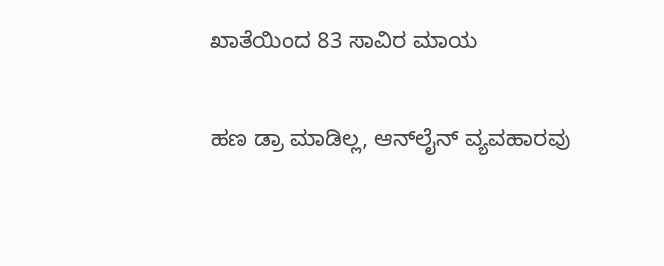ಖಾತೆಯಿಂದ 83 ಸಾವಿರ ಮಾಯ

ಹಣ ಡ್ರಾ ಮಾಡಿಲ್ಲ, ಆನ್‌ಲೈನ್‌ ವ್ಯವಹಾರವು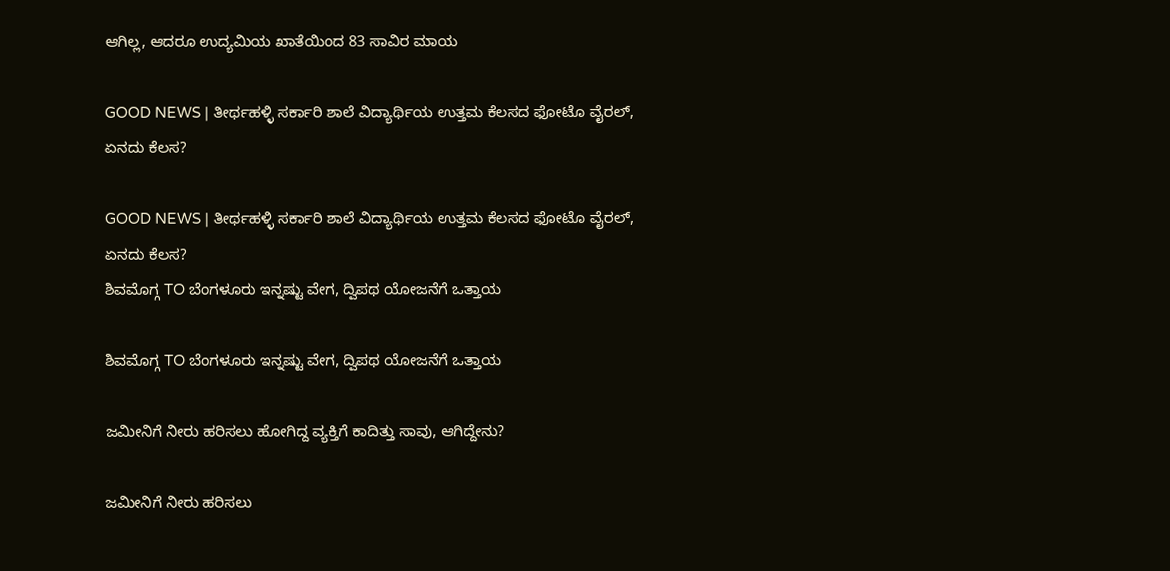ಆಗಿಲ್ಲ, ಆದರೂ ಉದ್ಯಮಿಯ ಖಾತೆಯಿಂದ 83 ಸಾವಿರ ಮಾಯ

GOOD NEWS | ತೀರ್ಥಹಳ್ಳಿ ಸರ್ಕಾರಿ ಶಾಲೆ ವಿದ್ಯಾರ್ಥಿಯ ಉತ್ತಮ ಕೆಲಸದ ಫೋಟೊ ವೈರಲ್, ಏನದು ಕೆಲಸ?

GOOD NEWS | ತೀರ್ಥಹಳ್ಳಿ ಸರ್ಕಾರಿ ಶಾಲೆ ವಿದ್ಯಾರ್ಥಿಯ ಉತ್ತಮ ಕೆಲಸದ ಫೋಟೊ ವೈರಲ್, ಏನದು ಕೆಲಸ?
ಶಿವಮೊಗ್ಗ TO ಬೆಂಗಳೂರು ಇನ್ನಷ್ಟು ವೇಗ, ದ್ವಿಪಥ ಯೋಜನೆಗೆ ಒತ್ತಾಯ

ಶಿವಮೊಗ್ಗ TO ಬೆಂಗಳೂರು ಇನ್ನಷ್ಟು ವೇಗ, ದ್ವಿಪಥ ಯೋಜನೆಗೆ ಒತ್ತಾಯ

ಜಮೀನಿಗೆ ನೀರು ಹರಿಸಲು ಹೋಗಿದ್ದ ವ್ಯಕ್ತಿಗೆ ಕಾದಿತ್ತು ಸಾವು, ಆಗಿದ್ದೇನು?

ಜಮೀನಿಗೆ ನೀರು ಹರಿಸಲು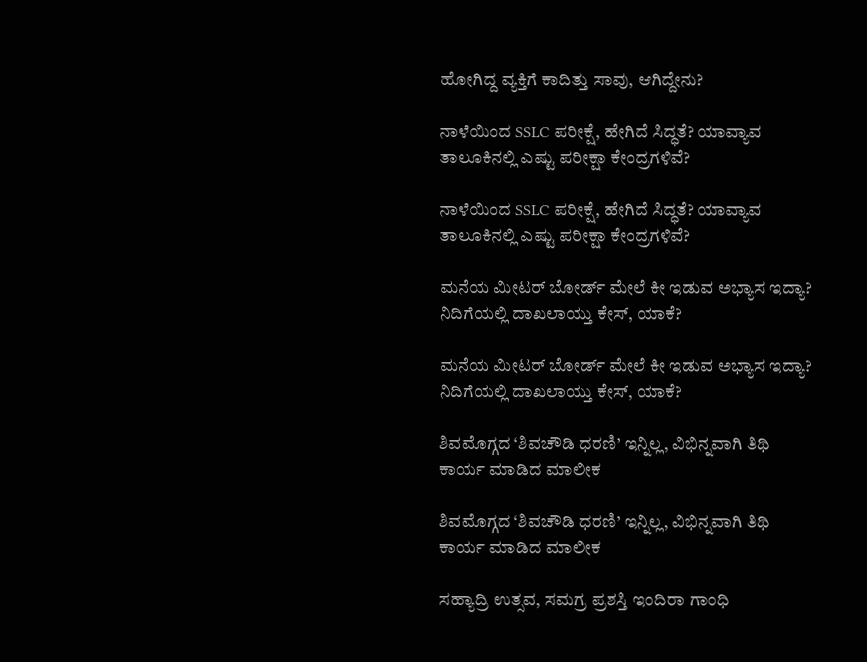ಹೋಗಿದ್ದ ವ್ಯಕ್ತಿಗೆ ಕಾದಿತ್ತು ಸಾವು, ಆಗಿದ್ದೇನು?

ನಾಳೆಯಿಂದ SSLC ಪರೀಕ್ಷೆ, ಹೇಗಿದೆ ಸಿದ್ಧತೆ? ಯಾವ್ಯಾವ ತಾಲೂಕಿನಲ್ಲಿ ಎಷ್ಟು ಪರೀಕ್ಷಾ ಕೇಂದ್ರಗಳಿವೆ?

ನಾಳೆಯಿಂದ SSLC ಪರೀಕ್ಷೆ, ಹೇಗಿದೆ ಸಿದ್ಧತೆ? ಯಾವ್ಯಾವ ತಾಲೂಕಿನಲ್ಲಿ ಎಷ್ಟು ಪರೀಕ್ಷಾ ಕೇಂದ್ರಗಳಿವೆ?

ಮನೆಯ ಮೀಟರ್ ಬೋರ್ಡ್ ಮೇಲೆ ಕೀ ಇಡುವ ಅಭ್ಯಾಸ ಇದ್ಯಾ? ನಿದಿಗೆಯಲ್ಲಿ ದಾಖಲಾಯ್ತು ಕೇಸ್‌, ಯಾಕೆ?

ಮನೆಯ ಮೀಟರ್ ಬೋರ್ಡ್ ಮೇಲೆ ಕೀ ಇಡುವ ಅಭ್ಯಾಸ ಇದ್ಯಾ? ನಿದಿಗೆಯಲ್ಲಿ ದಾಖಲಾಯ್ತು ಕೇಸ್‌, ಯಾಕೆ?

ಶಿವಮೊಗ್ಗದ ‘ಶಿವಚೌಡಿ ಧರಣಿ’ ಇನ್ನಿಲ್ಲ, ವಿಭಿನ್ನವಾಗಿ ತಿಥಿ ಕಾರ್ಯ ಮಾಡಿದ ಮಾಲೀಕ

ಶಿವಮೊಗ್ಗದ ‘ಶಿವಚೌಡಿ ಧರಣಿ’ ಇನ್ನಿಲ್ಲ, ವಿಭಿನ್ನವಾಗಿ ತಿಥಿ ಕಾರ್ಯ ಮಾಡಿದ ಮಾಲೀಕ

ಸಹ್ಯಾದ್ರಿ ಉತ್ಸವ, ಸಮಗ್ರ ಪ್ರಶಸ್ತಿ ಇಂದಿರಾ ಗಾಂಧಿ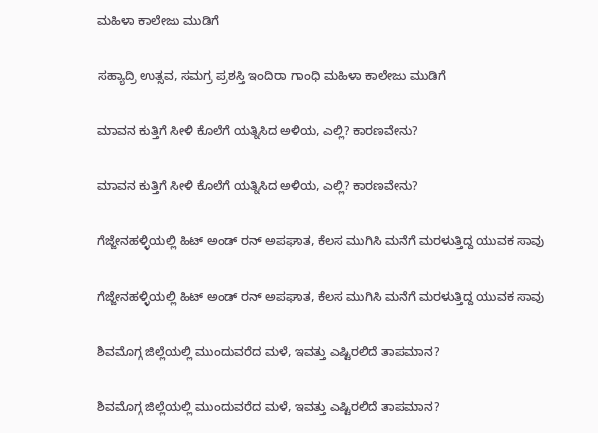ಮಹಿಳಾ ಕಾಲೇಜು ಮುಡಿಗೆ

ಸಹ್ಯಾದ್ರಿ ಉತ್ಸವ, ಸಮಗ್ರ ಪ್ರಶಸ್ತಿ ಇಂದಿರಾ ಗಾಂಧಿ ಮಹಿಳಾ ಕಾಲೇಜು ಮುಡಿಗೆ

ಮಾವನ ಕುತ್ತಿಗೆ ಸೀಳಿ ಕೊಲೆಗೆ ಯತ್ನಿಸಿದ ಅಳಿಯ, ಎಲ್ಲಿ? ಕಾರಣವೇನು?

ಮಾವನ ಕುತ್ತಿಗೆ ಸೀಳಿ ಕೊಲೆಗೆ ಯತ್ನಿಸಿದ ಅಳಿಯ, ಎಲ್ಲಿ? ಕಾರಣವೇನು?

ಗೆಜ್ಜೇನಹಳ್ಳಿಯಲ್ಲಿ ಹಿಟ್ ಅಂಡ್ ರನ್ ಅಪಘಾತ, ಕೆಲಸ ಮುಗಿಸಿ ಮನೆಗೆ ಮರಳುತ್ತಿದ್ದ ಯುವಕ ಸಾವು

ಗೆಜ್ಜೇನಹಳ್ಳಿಯಲ್ಲಿ ಹಿಟ್ ಅಂಡ್ ರನ್ ಅಪಘಾತ, ಕೆಲಸ ಮುಗಿಸಿ ಮನೆಗೆ ಮರಳುತ್ತಿದ್ದ ಯುವಕ ಸಾವು

ಶಿವಮೊಗ್ಗ ಜಿಲ್ಲೆಯಲ್ಲಿ ಮುಂದುವರೆದ ಮಳೆ, ಇವತ್ತು ಎಷ್ಟಿರಲಿದೆ ತಾಪಮಾನ?

ಶಿವಮೊಗ್ಗ ಜಿಲ್ಲೆಯಲ್ಲಿ ಮುಂದುವರೆದ ಮಳೆ, ಇವತ್ತು ಎಷ್ಟಿರಲಿದೆ ತಾಪಮಾನ?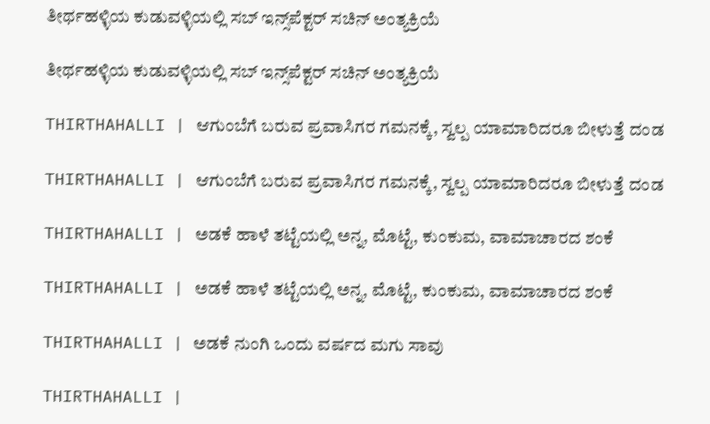ತೀರ್ಥಹಳ್ಳಿಯ ಕುಡುವಳ್ಳಿಯಲ್ಲಿ ಸಬ್‌ ಇನ್ಸ್‌ಪೆಕ್ಟರ್‌ ಸಚಿನ್‌ ಅಂತ್ಯಕ್ರಿಯೆ

ತೀರ್ಥಹಳ್ಳಿಯ ಕುಡುವಳ್ಳಿಯಲ್ಲಿ ಸಬ್‌ ಇನ್ಸ್‌ಪೆಕ್ಟರ್‌ ಸಚಿನ್‌ ಅಂತ್ಯಕ್ರಿಯೆ

THIRTHAHALLI | ಆಗುಂಬೆಗೆ ಬರುವ ಪ್ರವಾಸಿಗರ ಗಮನಕ್ಕೆ, ಸ್ವಲ್ಪ ಯಾಮಾರಿದರೂ ಬೀಳುತ್ತೆ ದಂಡ

THIRTHAHALLI | ಆಗುಂಬೆಗೆ ಬರುವ ಪ್ರವಾಸಿಗರ ಗಮನಕ್ಕೆ, ಸ್ವಲ್ಪ ಯಾಮಾರಿದರೂ ಬೀಳುತ್ತೆ ದಂಡ

THIRTHAHALLI | ಅಡಕೆ ಹಾಳೆ ತಟ್ಟೆಯಲ್ಲಿ ಅನ್ನ, ಮೊಟ್ಟೆ, ಕುಂಕುಮ, ವಾಮಾಚಾರದ ಶಂಕೆ

THIRTHAHALLI | ಅಡಕೆ ಹಾಳೆ ತಟ್ಟೆಯಲ್ಲಿ ಅನ್ನ, ಮೊಟ್ಟೆ, ಕುಂಕುಮ, ವಾಮಾಚಾರದ ಶಂಕೆ

THIRTHAHALLI | ಅಡಕೆ ನುಂಗಿ ಒಂದು ವರ್ಷದ ಮಗು ಸಾವು

THIRTHAHALLI |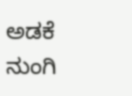ಅಡಕೆ ನುಂಗಿ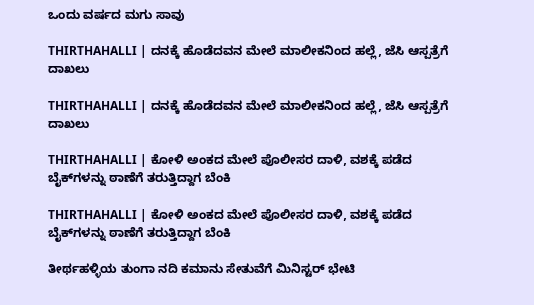ಒಂದು ವರ್ಷದ ಮಗು ಸಾವು

THIRTHAHALLI | ದನಕ್ಕೆ ಹೊಡೆದವನ ಮೇಲೆ ಮಾಲೀಕನಿಂದ ಹಲ್ಲೆ, ಜೆಸಿ ಆಸ್ಪತ್ರೆಗೆ ದಾಖಲು

THIRTHAHALLI | ದನಕ್ಕೆ ಹೊಡೆದವನ ಮೇಲೆ ಮಾಲೀಕನಿಂದ ಹಲ್ಲೆ, ಜೆಸಿ ಆಸ್ಪತ್ರೆಗೆ ದಾಖಲು

THIRTHAHALLI | ಕೋಳಿ ಅಂಕದ ಮೇಲೆ ಪೊಲೀಸರ ದಾಳಿ, ವಶಕ್ಕೆ ಪಡೆದ ಬೈಕ್‌ಗಳನ್ನು ಠಾಣೆಗೆ ತರುತ್ತಿದ್ದಾಗ ಬೆಂಕಿ

THIRTHAHALLI | ಕೋಳಿ ಅಂಕದ ಮೇಲೆ ಪೊಲೀಸರ ದಾಳಿ, ವಶಕ್ಕೆ ಪಡೆದ ಬೈಕ್‌ಗಳನ್ನು ಠಾಣೆಗೆ ತರುತ್ತಿದ್ದಾಗ ಬೆಂಕಿ

ತೀರ್ಥಹಳ್ಳಿಯ ತುಂಗಾ ನದಿ ಕಮಾನು ಸೇತುವೆಗೆ ಮಿನಿಸ್ಟರ್ ಭೇಟಿ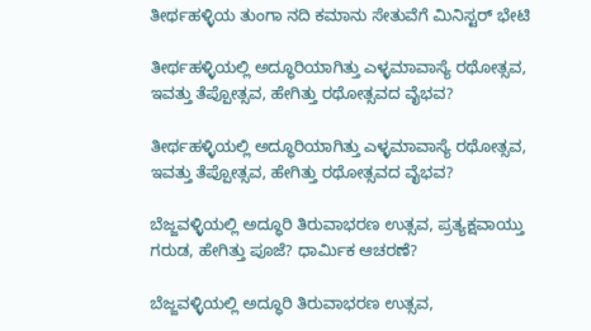ತೀರ್ಥಹಳ್ಳಿಯ ತುಂಗಾ ನದಿ ಕಮಾನು ಸೇತುವೆಗೆ ಮಿನಿಸ್ಟರ್ ಭೇಟಿ

ತೀರ್ಥಹಳ್ಳಿಯಲ್ಲಿ ಅದ್ಧೂರಿಯಾಗಿತ್ತು ಎಳ್ಳಮಾವಾಸ್ಯೆ ರಥೋತ್ಸವ, ಇವತ್ತು ತೆಪ್ಪೋತ್ಸವ, ಹೇಗಿತ್ತು ರಥೋತ್ಸವದ ವೈಭವ?

ತೀರ್ಥಹಳ್ಳಿಯಲ್ಲಿ ಅದ್ಧೂರಿಯಾಗಿತ್ತು ಎಳ್ಳಮಾವಾಸ್ಯೆ ರಥೋತ್ಸವ, ಇವತ್ತು ತೆಪ್ಪೋತ್ಸವ, ಹೇಗಿತ್ತು ರಥೋತ್ಸವದ ವೈಭವ?

ಬೆಜ್ಜವಳ್ಳಿಯಲ್ಲಿ ಅದ್ಧೂರಿ ತಿರುವಾಭರಣ ಉತ್ಸವ, ಪ್ರತ್ಯಕ್ಷವಾಯ್ತು ಗರುಡ, ಹೇಗಿತ್ತು ಪೂಜೆ? ಧಾರ್ಮಿಕ ಆಚರಣೆ?

ಬೆಜ್ಜವಳ್ಳಿಯಲ್ಲಿ ಅದ್ಧೂರಿ ತಿರುವಾಭರಣ ಉತ್ಸವ,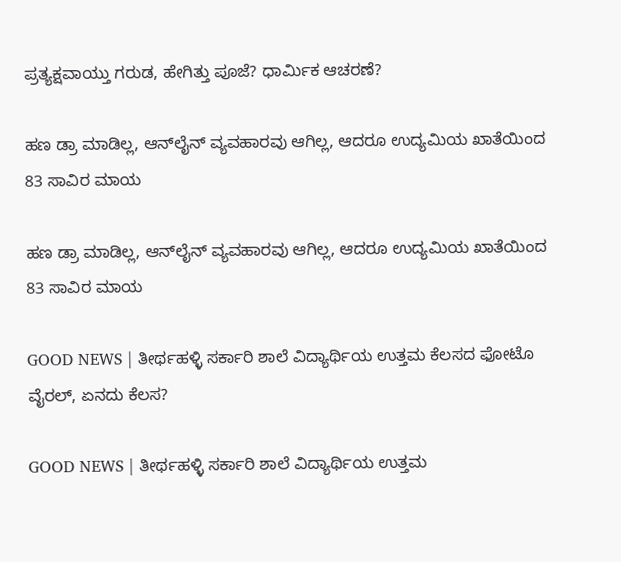ಪ್ರತ್ಯಕ್ಷವಾಯ್ತು ಗರುಡ, ಹೇಗಿತ್ತು ಪೂಜೆ? ಧಾರ್ಮಿಕ ಆಚರಣೆ?

ಹಣ ಡ್ರಾ ಮಾಡಿಲ್ಲ, ಆನ್‌ಲೈನ್‌ ವ್ಯವಹಾರವು ಆಗಿಲ್ಲ, ಆದರೂ ಉದ್ಯಮಿಯ ಖಾತೆಯಿಂದ 83 ಸಾವಿರ ಮಾಯ

ಹಣ ಡ್ರಾ ಮಾಡಿಲ್ಲ, ಆನ್‌ಲೈನ್‌ ವ್ಯವಹಾರವು ಆಗಿಲ್ಲ, ಆದರೂ ಉದ್ಯಮಿಯ ಖಾತೆಯಿಂದ 83 ಸಾವಿರ ಮಾಯ

GOOD NEWS | ತೀರ್ಥಹಳ್ಳಿ ಸರ್ಕಾರಿ ಶಾಲೆ ವಿದ್ಯಾರ್ಥಿಯ ಉತ್ತಮ ಕೆಲಸದ ಫೋಟೊ ವೈರಲ್, ಏನದು ಕೆಲಸ?

GOOD NEWS | ತೀರ್ಥಹಳ್ಳಿ ಸರ್ಕಾರಿ ಶಾಲೆ ವಿದ್ಯಾರ್ಥಿಯ ಉತ್ತಮ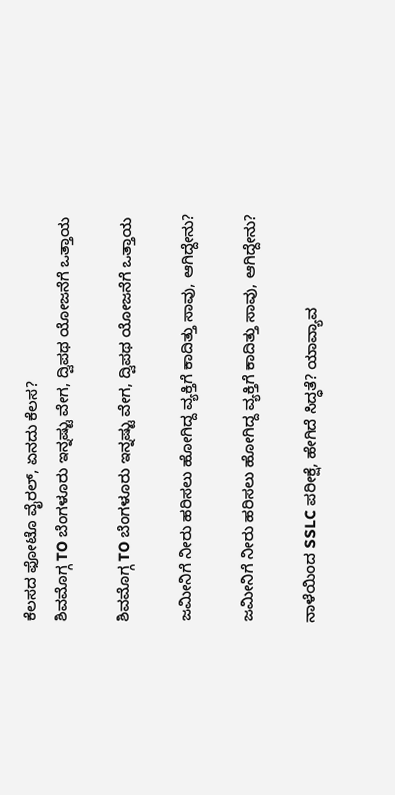ಕೆಲಸದ ಫೋಟೊ ವೈರಲ್, ಏನದು ಕೆಲಸ?
ಶಿವಮೊಗ್ಗ TO ಬೆಂಗಳೂರು ಇನ್ನಷ್ಟು ವೇಗ, ದ್ವಿಪಥ ಯೋಜನೆಗೆ ಒತ್ತಾಯ

ಶಿವಮೊಗ್ಗ TO ಬೆಂಗಳೂರು ಇನ್ನಷ್ಟು ವೇಗ, ದ್ವಿಪಥ ಯೋಜನೆಗೆ ಒತ್ತಾಯ

ಜಮೀನಿಗೆ ನೀರು ಹರಿಸಲು ಹೋಗಿದ್ದ ವ್ಯಕ್ತಿಗೆ ಕಾದಿತ್ತು ಸಾವು, ಆಗಿದ್ದೇನು?

ಜಮೀನಿಗೆ ನೀರು ಹರಿಸಲು ಹೋಗಿದ್ದ ವ್ಯಕ್ತಿಗೆ ಕಾದಿತ್ತು ಸಾವು, ಆಗಿದ್ದೇನು?

ನಾಳೆಯಿಂದ SSLC ಪರೀಕ್ಷೆ, ಹೇಗಿದೆ ಸಿದ್ಧತೆ? ಯಾವ್ಯಾವ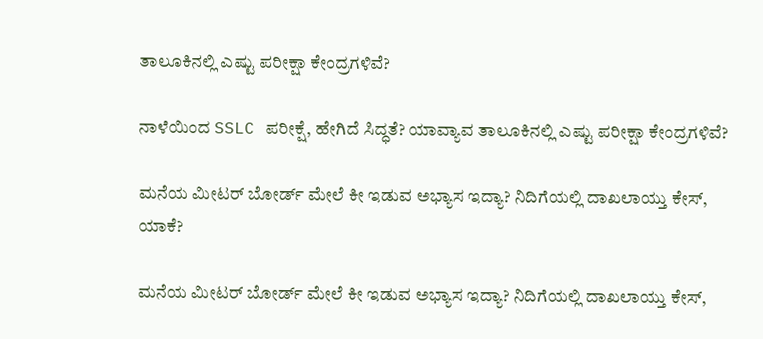ತಾಲೂಕಿನಲ್ಲಿ ಎಷ್ಟು ಪರೀಕ್ಷಾ ಕೇಂದ್ರಗಳಿವೆ?

ನಾಳೆಯಿಂದ SSLC ಪರೀಕ್ಷೆ, ಹೇಗಿದೆ ಸಿದ್ಧತೆ? ಯಾವ್ಯಾವ ತಾಲೂಕಿನಲ್ಲಿ ಎಷ್ಟು ಪರೀಕ್ಷಾ ಕೇಂದ್ರಗಳಿವೆ?

ಮನೆಯ ಮೀಟರ್ ಬೋರ್ಡ್ ಮೇಲೆ ಕೀ ಇಡುವ ಅಭ್ಯಾಸ ಇದ್ಯಾ? ನಿದಿಗೆಯಲ್ಲಿ ದಾಖಲಾಯ್ತು ಕೇಸ್‌, ಯಾಕೆ?

ಮನೆಯ ಮೀಟರ್ ಬೋರ್ಡ್ ಮೇಲೆ ಕೀ ಇಡುವ ಅಭ್ಯಾಸ ಇದ್ಯಾ? ನಿದಿಗೆಯಲ್ಲಿ ದಾಖಲಾಯ್ತು ಕೇಸ್‌,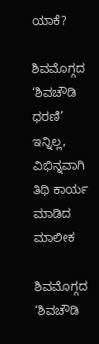ಯಾಕೆ?

ಶಿವಮೊಗ್ಗದ ‘ಶಿವಚೌಡಿ ಧರಣಿ’ ಇನ್ನಿಲ್ಲ, ವಿಭಿನ್ನವಾಗಿ ತಿಥಿ ಕಾರ್ಯ ಮಾಡಿದ ಮಾಲೀಕ

ಶಿವಮೊಗ್ಗದ ‘ಶಿವಚೌಡಿ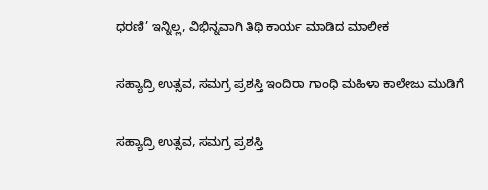ಧರಣಿ’ ಇನ್ನಿಲ್ಲ, ವಿಭಿನ್ನವಾಗಿ ತಿಥಿ ಕಾರ್ಯ ಮಾಡಿದ ಮಾಲೀಕ

ಸಹ್ಯಾದ್ರಿ ಉತ್ಸವ, ಸಮಗ್ರ ಪ್ರಶಸ್ತಿ ಇಂದಿರಾ ಗಾಂಧಿ ಮಹಿಳಾ ಕಾಲೇಜು ಮುಡಿಗೆ

ಸಹ್ಯಾದ್ರಿ ಉತ್ಸವ, ಸಮಗ್ರ ಪ್ರಶಸ್ತಿ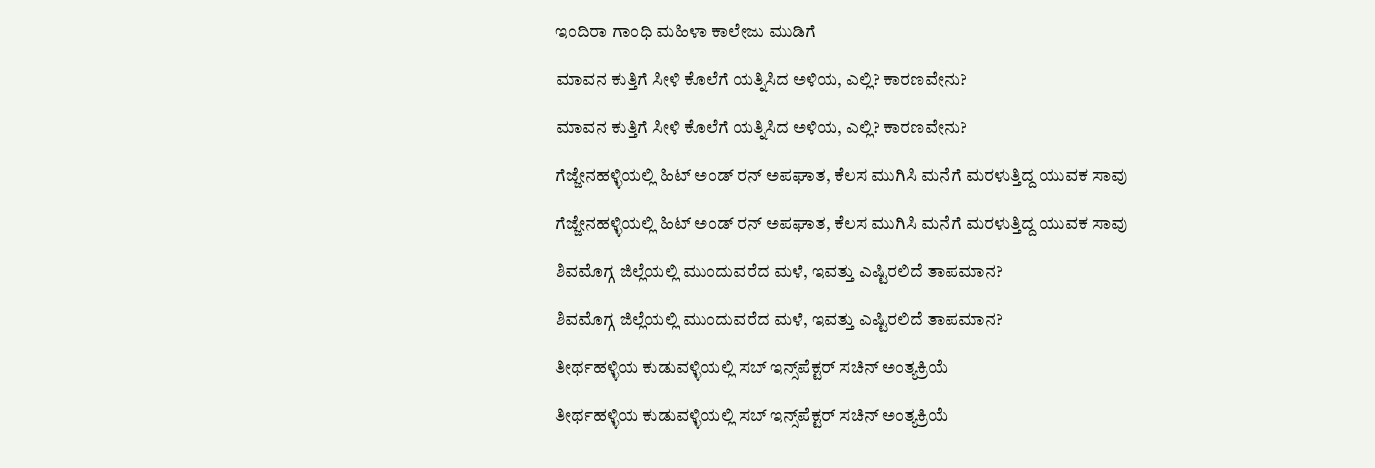ಇಂದಿರಾ ಗಾಂಧಿ ಮಹಿಳಾ ಕಾಲೇಜು ಮುಡಿಗೆ

ಮಾವನ ಕುತ್ತಿಗೆ ಸೀಳಿ ಕೊಲೆಗೆ ಯತ್ನಿಸಿದ ಅಳಿಯ, ಎಲ್ಲಿ? ಕಾರಣವೇನು?

ಮಾವನ ಕುತ್ತಿಗೆ ಸೀಳಿ ಕೊಲೆಗೆ ಯತ್ನಿಸಿದ ಅಳಿಯ, ಎಲ್ಲಿ? ಕಾರಣವೇನು?

ಗೆಜ್ಜೇನಹಳ್ಳಿಯಲ್ಲಿ ಹಿಟ್ ಅಂಡ್ ರನ್ ಅಪಘಾತ, ಕೆಲಸ ಮುಗಿಸಿ ಮನೆಗೆ ಮರಳುತ್ತಿದ್ದ ಯುವಕ ಸಾವು

ಗೆಜ್ಜೇನಹಳ್ಳಿಯಲ್ಲಿ ಹಿಟ್ ಅಂಡ್ ರನ್ ಅಪಘಾತ, ಕೆಲಸ ಮುಗಿಸಿ ಮನೆಗೆ ಮರಳುತ್ತಿದ್ದ ಯುವಕ ಸಾವು

ಶಿವಮೊಗ್ಗ ಜಿಲ್ಲೆಯಲ್ಲಿ ಮುಂದುವರೆದ ಮಳೆ, ಇವತ್ತು ಎಷ್ಟಿರಲಿದೆ ತಾಪಮಾನ?

ಶಿವಮೊಗ್ಗ ಜಿಲ್ಲೆಯಲ್ಲಿ ಮುಂದುವರೆದ ಮಳೆ, ಇವತ್ತು ಎಷ್ಟಿರಲಿದೆ ತಾಪಮಾನ?

ತೀರ್ಥಹಳ್ಳಿಯ ಕುಡುವಳ್ಳಿಯಲ್ಲಿ ಸಬ್‌ ಇನ್ಸ್‌ಪೆಕ್ಟರ್‌ ಸಚಿನ್‌ ಅಂತ್ಯಕ್ರಿಯೆ

ತೀರ್ಥಹಳ್ಳಿಯ ಕುಡುವಳ್ಳಿಯಲ್ಲಿ ಸಬ್‌ ಇನ್ಸ್‌ಪೆಕ್ಟರ್‌ ಸಚಿನ್‌ ಅಂತ್ಯಕ್ರಿಯೆ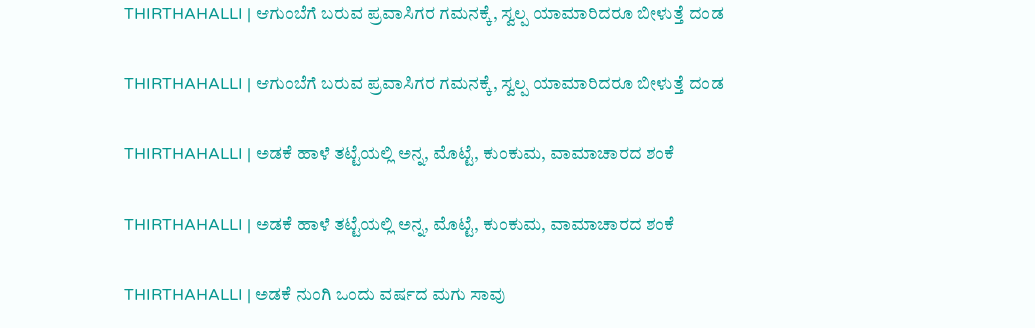THIRTHAHALLI | ಆಗುಂಬೆಗೆ ಬರುವ ಪ್ರವಾಸಿಗರ ಗಮನಕ್ಕೆ, ಸ್ವಲ್ಪ ಯಾಮಾರಿದರೂ ಬೀಳುತ್ತೆ ದಂಡ

THIRTHAHALLI | ಆಗುಂಬೆಗೆ ಬರುವ ಪ್ರವಾಸಿಗರ ಗಮನಕ್ಕೆ, ಸ್ವಲ್ಪ ಯಾಮಾರಿದರೂ ಬೀಳುತ್ತೆ ದಂಡ

THIRTHAHALLI | ಅಡಕೆ ಹಾಳೆ ತಟ್ಟೆಯಲ್ಲಿ ಅನ್ನ, ಮೊಟ್ಟೆ, ಕುಂಕುಮ, ವಾಮಾಚಾರದ ಶಂಕೆ

THIRTHAHALLI | ಅಡಕೆ ಹಾಳೆ ತಟ್ಟೆಯಲ್ಲಿ ಅನ್ನ, ಮೊಟ್ಟೆ, ಕುಂಕುಮ, ವಾಮಾಚಾರದ ಶಂಕೆ

THIRTHAHALLI | ಅಡಕೆ ನುಂಗಿ ಒಂದು ವರ್ಷದ ಮಗು ಸಾವು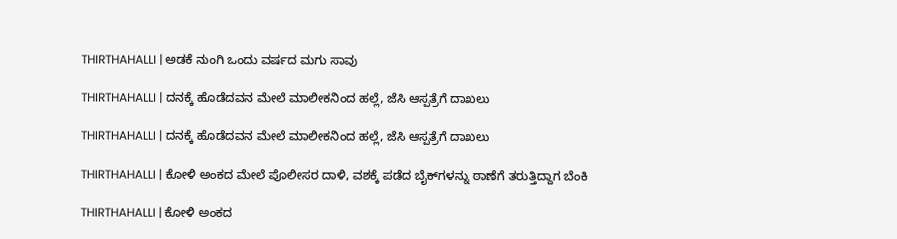THIRTHAHALLI | ಅಡಕೆ ನುಂಗಿ ಒಂದು ವರ್ಷದ ಮಗು ಸಾವು

THIRTHAHALLI | ದನಕ್ಕೆ ಹೊಡೆದವನ ಮೇಲೆ ಮಾಲೀಕನಿಂದ ಹಲ್ಲೆ, ಜೆಸಿ ಆಸ್ಪತ್ರೆಗೆ ದಾಖಲು

THIRTHAHALLI | ದನಕ್ಕೆ ಹೊಡೆದವನ ಮೇಲೆ ಮಾಲೀಕನಿಂದ ಹಲ್ಲೆ, ಜೆಸಿ ಆಸ್ಪತ್ರೆಗೆ ದಾಖಲು

THIRTHAHALLI | ಕೋಳಿ ಅಂಕದ ಮೇಲೆ ಪೊಲೀಸರ ದಾಳಿ, ವಶಕ್ಕೆ ಪಡೆದ ಬೈಕ್‌ಗಳನ್ನು ಠಾಣೆಗೆ ತರುತ್ತಿದ್ದಾಗ ಬೆಂಕಿ

THIRTHAHALLI | ಕೋಳಿ ಅಂಕದ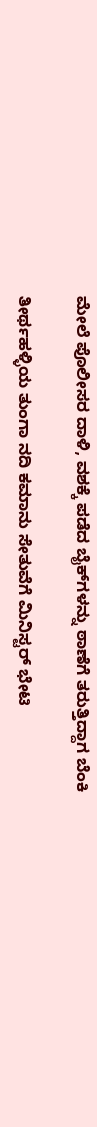ಮೇಲೆ ಪೊಲೀಸರ ದಾಳಿ, ವಶಕ್ಕೆ ಪಡೆದ ಬೈಕ್‌ಗಳನ್ನು ಠಾಣೆಗೆ ತರುತ್ತಿದ್ದಾಗ ಬೆಂಕಿ

ತೀರ್ಥಹಳ್ಳಿಯ ತುಂಗಾ ನದಿ ಕಮಾನು ಸೇತುವೆಗೆ ಮಿನಿಸ್ಟರ್ ಭೇಟಿ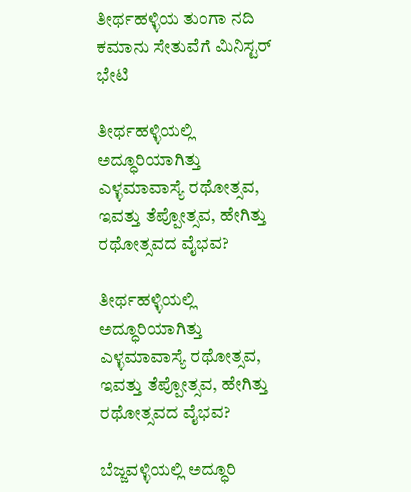ತೀರ್ಥಹಳ್ಳಿಯ ತುಂಗಾ ನದಿ ಕಮಾನು ಸೇತುವೆಗೆ ಮಿನಿಸ್ಟರ್ ಭೇಟಿ

ತೀರ್ಥಹಳ್ಳಿಯಲ್ಲಿ ಅದ್ಧೂರಿಯಾಗಿತ್ತು ಎಳ್ಳಮಾವಾಸ್ಯೆ ರಥೋತ್ಸವ, ಇವತ್ತು ತೆಪ್ಪೋತ್ಸವ, ಹೇಗಿತ್ತು ರಥೋತ್ಸವದ ವೈಭವ?

ತೀರ್ಥಹಳ್ಳಿಯಲ್ಲಿ ಅದ್ಧೂರಿಯಾಗಿತ್ತು ಎಳ್ಳಮಾವಾಸ್ಯೆ ರಥೋತ್ಸವ, ಇವತ್ತು ತೆಪ್ಪೋತ್ಸವ, ಹೇಗಿತ್ತು ರಥೋತ್ಸವದ ವೈಭವ?

ಬೆಜ್ಜವಳ್ಳಿಯಲ್ಲಿ ಅದ್ಧೂರಿ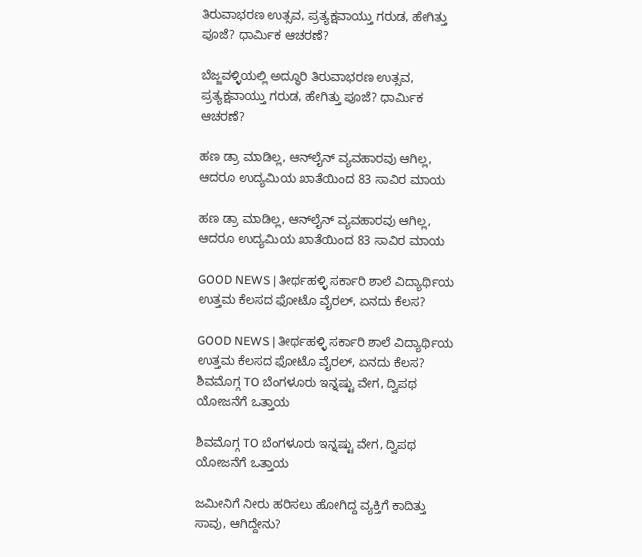ತಿರುವಾಭರಣ ಉತ್ಸವ, ಪ್ರತ್ಯಕ್ಷವಾಯ್ತು ಗರುಡ, ಹೇಗಿತ್ತು ಪೂಜೆ? ಧಾರ್ಮಿಕ ಆಚರಣೆ?

ಬೆಜ್ಜವಳ್ಳಿಯಲ್ಲಿ ಅದ್ಧೂರಿ ತಿರುವಾಭರಣ ಉತ್ಸವ, ಪ್ರತ್ಯಕ್ಷವಾಯ್ತು ಗರುಡ, ಹೇಗಿತ್ತು ಪೂಜೆ? ಧಾರ್ಮಿಕ ಆಚರಣೆ?

ಹಣ ಡ್ರಾ ಮಾಡಿಲ್ಲ, ಆನ್‌ಲೈನ್‌ ವ್ಯವಹಾರವು ಆಗಿಲ್ಲ, ಆದರೂ ಉದ್ಯಮಿಯ ಖಾತೆಯಿಂದ 83 ಸಾವಿರ ಮಾಯ

ಹಣ ಡ್ರಾ ಮಾಡಿಲ್ಲ, ಆನ್‌ಲೈನ್‌ ವ್ಯವಹಾರವು ಆಗಿಲ್ಲ, ಆದರೂ ಉದ್ಯಮಿಯ ಖಾತೆಯಿಂದ 83 ಸಾವಿರ ಮಾಯ

GOOD NEWS | ತೀರ್ಥಹಳ್ಳಿ ಸರ್ಕಾರಿ ಶಾಲೆ ವಿದ್ಯಾರ್ಥಿಯ ಉತ್ತಮ ಕೆಲಸದ ಫೋಟೊ ವೈರಲ್, ಏನದು ಕೆಲಸ?

GOOD NEWS | ತೀರ್ಥಹಳ್ಳಿ ಸರ್ಕಾರಿ ಶಾಲೆ ವಿದ್ಯಾರ್ಥಿಯ ಉತ್ತಮ ಕೆಲಸದ ಫೋಟೊ ವೈರಲ್, ಏನದು ಕೆಲಸ?
ಶಿವಮೊಗ್ಗ TO ಬೆಂಗಳೂರು ಇನ್ನಷ್ಟು ವೇಗ, ದ್ವಿಪಥ ಯೋಜನೆಗೆ ಒತ್ತಾಯ

ಶಿವಮೊಗ್ಗ TO ಬೆಂಗಳೂರು ಇನ್ನಷ್ಟು ವೇಗ, ದ್ವಿಪಥ ಯೋಜನೆಗೆ ಒತ್ತಾಯ

ಜಮೀನಿಗೆ ನೀರು ಹರಿಸಲು ಹೋಗಿದ್ದ ವ್ಯಕ್ತಿಗೆ ಕಾದಿತ್ತು ಸಾವು, ಆಗಿದ್ದೇನು?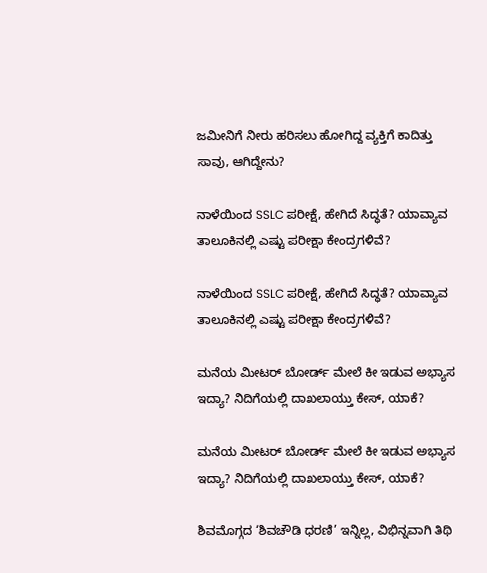ಜಮೀನಿಗೆ ನೀರು ಹರಿಸಲು ಹೋಗಿದ್ದ ವ್ಯಕ್ತಿಗೆ ಕಾದಿತ್ತು ಸಾವು, ಆಗಿದ್ದೇನು?

ನಾಳೆಯಿಂದ SSLC ಪರೀಕ್ಷೆ, ಹೇಗಿದೆ ಸಿದ್ಧತೆ? ಯಾವ್ಯಾವ ತಾಲೂಕಿನಲ್ಲಿ ಎಷ್ಟು ಪರೀಕ್ಷಾ ಕೇಂದ್ರಗಳಿವೆ?

ನಾಳೆಯಿಂದ SSLC ಪರೀಕ್ಷೆ, ಹೇಗಿದೆ ಸಿದ್ಧತೆ? ಯಾವ್ಯಾವ ತಾಲೂಕಿನಲ್ಲಿ ಎಷ್ಟು ಪರೀಕ್ಷಾ ಕೇಂದ್ರಗಳಿವೆ?

ಮನೆಯ ಮೀಟರ್ ಬೋರ್ಡ್ ಮೇಲೆ ಕೀ ಇಡುವ ಅಭ್ಯಾಸ ಇದ್ಯಾ? ನಿದಿಗೆಯಲ್ಲಿ ದಾಖಲಾಯ್ತು ಕೇಸ್‌, ಯಾಕೆ?

ಮನೆಯ ಮೀಟರ್ ಬೋರ್ಡ್ ಮೇಲೆ ಕೀ ಇಡುವ ಅಭ್ಯಾಸ ಇದ್ಯಾ? ನಿದಿಗೆಯಲ್ಲಿ ದಾಖಲಾಯ್ತು ಕೇಸ್‌, ಯಾಕೆ?

ಶಿವಮೊಗ್ಗದ ‘ಶಿವಚೌಡಿ ಧರಣಿ’ ಇನ್ನಿಲ್ಲ, ವಿಭಿನ್ನವಾಗಿ ತಿಥಿ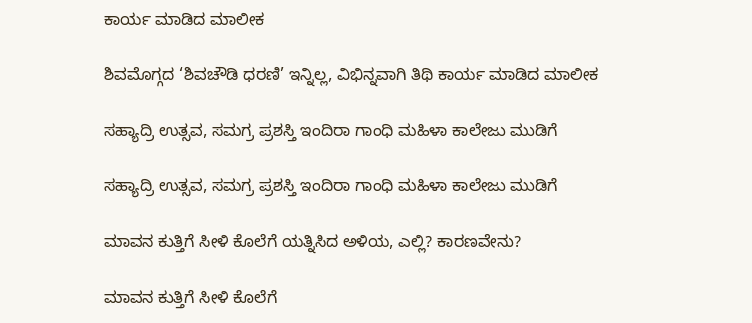ಕಾರ್ಯ ಮಾಡಿದ ಮಾಲೀಕ

ಶಿವಮೊಗ್ಗದ ‘ಶಿವಚೌಡಿ ಧರಣಿ’ ಇನ್ನಿಲ್ಲ, ವಿಭಿನ್ನವಾಗಿ ತಿಥಿ ಕಾರ್ಯ ಮಾಡಿದ ಮಾಲೀಕ

ಸಹ್ಯಾದ್ರಿ ಉತ್ಸವ, ಸಮಗ್ರ ಪ್ರಶಸ್ತಿ ಇಂದಿರಾ ಗಾಂಧಿ ಮಹಿಳಾ ಕಾಲೇಜು ಮುಡಿಗೆ

ಸಹ್ಯಾದ್ರಿ ಉತ್ಸವ, ಸಮಗ್ರ ಪ್ರಶಸ್ತಿ ಇಂದಿರಾ ಗಾಂಧಿ ಮಹಿಳಾ ಕಾಲೇಜು ಮುಡಿಗೆ

ಮಾವನ ಕುತ್ತಿಗೆ ಸೀಳಿ ಕೊಲೆಗೆ ಯತ್ನಿಸಿದ ಅಳಿಯ, ಎಲ್ಲಿ? ಕಾರಣವೇನು?

ಮಾವನ ಕುತ್ತಿಗೆ ಸೀಳಿ ಕೊಲೆಗೆ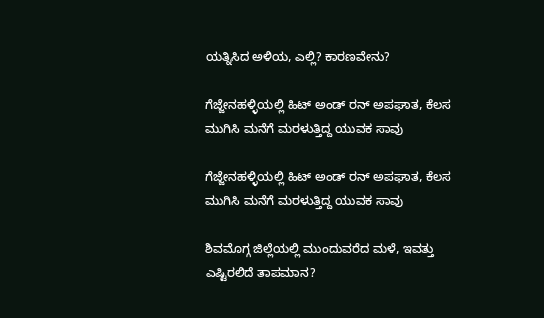ಯತ್ನಿಸಿದ ಅಳಿಯ, ಎಲ್ಲಿ? ಕಾರಣವೇನು?

ಗೆಜ್ಜೇನಹಳ್ಳಿಯಲ್ಲಿ ಹಿಟ್ ಅಂಡ್ ರನ್ ಅಪಘಾತ, ಕೆಲಸ ಮುಗಿಸಿ ಮನೆಗೆ ಮರಳುತ್ತಿದ್ದ ಯುವಕ ಸಾವು

ಗೆಜ್ಜೇನಹಳ್ಳಿಯಲ್ಲಿ ಹಿಟ್ ಅಂಡ್ ರನ್ ಅಪಘಾತ, ಕೆಲಸ ಮುಗಿಸಿ ಮನೆಗೆ ಮರಳುತ್ತಿದ್ದ ಯುವಕ ಸಾವು

ಶಿವಮೊಗ್ಗ ಜಿಲ್ಲೆಯಲ್ಲಿ ಮುಂದುವರೆದ ಮಳೆ, ಇವತ್ತು ಎಷ್ಟಿರಲಿದೆ ತಾಪಮಾನ?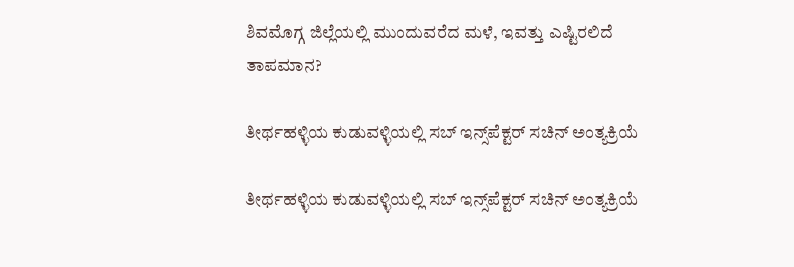ಶಿವಮೊಗ್ಗ ಜಿಲ್ಲೆಯಲ್ಲಿ ಮುಂದುವರೆದ ಮಳೆ, ಇವತ್ತು ಎಷ್ಟಿರಲಿದೆ ತಾಪಮಾನ?

ತೀರ್ಥಹಳ್ಳಿಯ ಕುಡುವಳ್ಳಿಯಲ್ಲಿ ಸಬ್‌ ಇನ್ಸ್‌ಪೆಕ್ಟರ್‌ ಸಚಿನ್‌ ಅಂತ್ಯಕ್ರಿಯೆ

ತೀರ್ಥಹಳ್ಳಿಯ ಕುಡುವಳ್ಳಿಯಲ್ಲಿ ಸಬ್‌ ಇನ್ಸ್‌ಪೆಕ್ಟರ್‌ ಸಚಿನ್‌ ಅಂತ್ಯಕ್ರಿಯೆ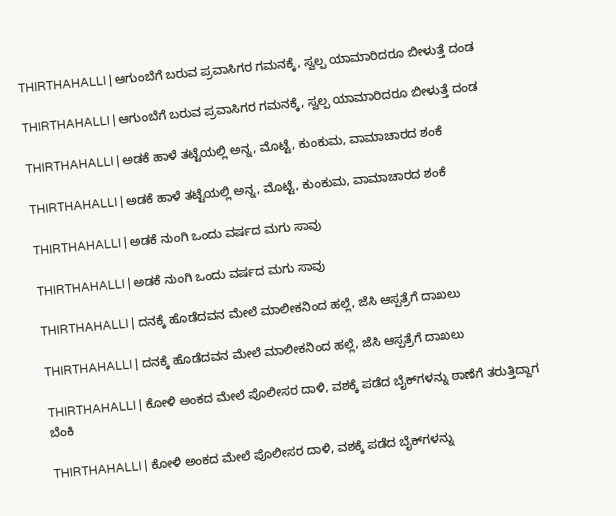THIRTHAHALLI | ಆಗುಂಬೆಗೆ ಬರುವ ಪ್ರವಾಸಿಗರ ಗಮನಕ್ಕೆ, ಸ್ವಲ್ಪ ಯಾಮಾರಿದರೂ ಬೀಳುತ್ತೆ ದಂಡ

THIRTHAHALLI | ಆಗುಂಬೆಗೆ ಬರುವ ಪ್ರವಾಸಿಗರ ಗಮನಕ್ಕೆ, ಸ್ವಲ್ಪ ಯಾಮಾರಿದರೂ ಬೀಳುತ್ತೆ ದಂಡ

THIRTHAHALLI | ಅಡಕೆ ಹಾಳೆ ತಟ್ಟೆಯಲ್ಲಿ ಅನ್ನ, ಮೊಟ್ಟೆ, ಕುಂಕುಮ, ವಾಮಾಚಾರದ ಶಂಕೆ

THIRTHAHALLI | ಅಡಕೆ ಹಾಳೆ ತಟ್ಟೆಯಲ್ಲಿ ಅನ್ನ, ಮೊಟ್ಟೆ, ಕುಂಕುಮ, ವಾಮಾಚಾರದ ಶಂಕೆ

THIRTHAHALLI | ಅಡಕೆ ನುಂಗಿ ಒಂದು ವರ್ಷದ ಮಗು ಸಾವು

THIRTHAHALLI | ಅಡಕೆ ನುಂಗಿ ಒಂದು ವರ್ಷದ ಮಗು ಸಾವು

THIRTHAHALLI | ದನಕ್ಕೆ ಹೊಡೆದವನ ಮೇಲೆ ಮಾಲೀಕನಿಂದ ಹಲ್ಲೆ, ಜೆಸಿ ಆಸ್ಪತ್ರೆಗೆ ದಾಖಲು

THIRTHAHALLI | ದನಕ್ಕೆ ಹೊಡೆದವನ ಮೇಲೆ ಮಾಲೀಕನಿಂದ ಹಲ್ಲೆ, ಜೆಸಿ ಆಸ್ಪತ್ರೆಗೆ ದಾಖಲು

THIRTHAHALLI | ಕೋಳಿ ಅಂಕದ ಮೇಲೆ ಪೊಲೀಸರ ದಾಳಿ, ವಶಕ್ಕೆ ಪಡೆದ ಬೈಕ್‌ಗಳನ್ನು ಠಾಣೆಗೆ ತರುತ್ತಿದ್ದಾಗ ಬೆಂಕಿ

THIRTHAHALLI | ಕೋಳಿ ಅಂಕದ ಮೇಲೆ ಪೊಲೀಸರ ದಾಳಿ, ವಶಕ್ಕೆ ಪಡೆದ ಬೈಕ್‌ಗಳನ್ನು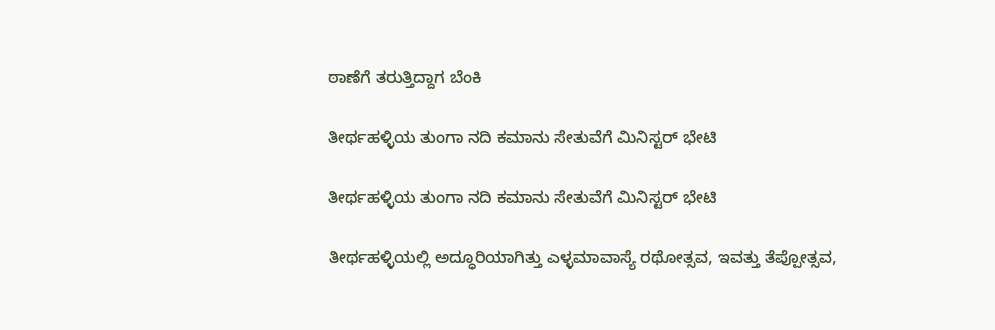ಠಾಣೆಗೆ ತರುತ್ತಿದ್ದಾಗ ಬೆಂಕಿ

ತೀರ್ಥಹಳ್ಳಿಯ ತುಂಗಾ ನದಿ ಕಮಾನು ಸೇತುವೆಗೆ ಮಿನಿಸ್ಟರ್ ಭೇಟಿ

ತೀರ್ಥಹಳ್ಳಿಯ ತುಂಗಾ ನದಿ ಕಮಾನು ಸೇತುವೆಗೆ ಮಿನಿಸ್ಟರ್ ಭೇಟಿ

ತೀರ್ಥಹಳ್ಳಿಯಲ್ಲಿ ಅದ್ಧೂರಿಯಾಗಿತ್ತು ಎಳ್ಳಮಾವಾಸ್ಯೆ ರಥೋತ್ಸವ, ಇವತ್ತು ತೆಪ್ಪೋತ್ಸವ,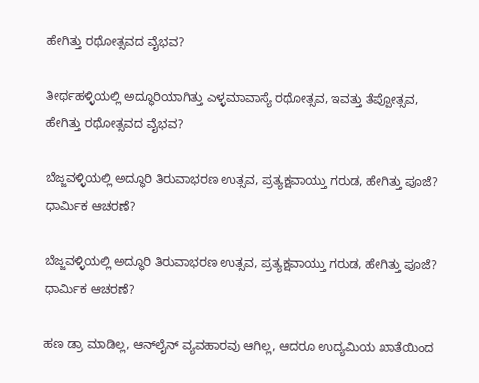ಹೇಗಿತ್ತು ರಥೋತ್ಸವದ ವೈಭವ?

ತೀರ್ಥಹಳ್ಳಿಯಲ್ಲಿ ಅದ್ಧೂರಿಯಾಗಿತ್ತು ಎಳ್ಳಮಾವಾಸ್ಯೆ ರಥೋತ್ಸವ, ಇವತ್ತು ತೆಪ್ಪೋತ್ಸವ, ಹೇಗಿತ್ತು ರಥೋತ್ಸವದ ವೈಭವ?

ಬೆಜ್ಜವಳ್ಳಿಯಲ್ಲಿ ಅದ್ಧೂರಿ ತಿರುವಾಭರಣ ಉತ್ಸವ, ಪ್ರತ್ಯಕ್ಷವಾಯ್ತು ಗರುಡ, ಹೇಗಿತ್ತು ಪೂಜೆ? ಧಾರ್ಮಿಕ ಆಚರಣೆ?

ಬೆಜ್ಜವಳ್ಳಿಯಲ್ಲಿ ಅದ್ಧೂರಿ ತಿರುವಾಭರಣ ಉತ್ಸವ, ಪ್ರತ್ಯಕ್ಷವಾಯ್ತು ಗರುಡ, ಹೇಗಿತ್ತು ಪೂಜೆ? ಧಾರ್ಮಿಕ ಆಚರಣೆ?

ಹಣ ಡ್ರಾ ಮಾಡಿಲ್ಲ, ಆನ್‌ಲೈನ್‌ ವ್ಯವಹಾರವು ಆಗಿಲ್ಲ, ಆದರೂ ಉದ್ಯಮಿಯ ಖಾತೆಯಿಂದ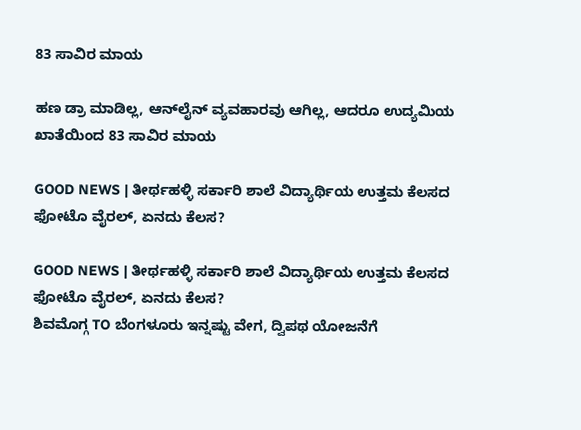83 ಸಾವಿರ ಮಾಯ

ಹಣ ಡ್ರಾ ಮಾಡಿಲ್ಲ, ಆನ್‌ಲೈನ್‌ ವ್ಯವಹಾರವು ಆಗಿಲ್ಲ, ಆದರೂ ಉದ್ಯಮಿಯ ಖಾತೆಯಿಂದ 83 ಸಾವಿರ ಮಾಯ

GOOD NEWS | ತೀರ್ಥಹಳ್ಳಿ ಸರ್ಕಾರಿ ಶಾಲೆ ವಿದ್ಯಾರ್ಥಿಯ ಉತ್ತಮ ಕೆಲಸದ ಫೋಟೊ ವೈರಲ್, ಏನದು ಕೆಲಸ?

GOOD NEWS | ತೀರ್ಥಹಳ್ಳಿ ಸರ್ಕಾರಿ ಶಾಲೆ ವಿದ್ಯಾರ್ಥಿಯ ಉತ್ತಮ ಕೆಲಸದ ಫೋಟೊ ವೈರಲ್, ಏನದು ಕೆಲಸ?
ಶಿವಮೊಗ್ಗ TO ಬೆಂಗಳೂರು ಇನ್ನಷ್ಟು ವೇಗ, ದ್ವಿಪಥ ಯೋಜನೆಗೆ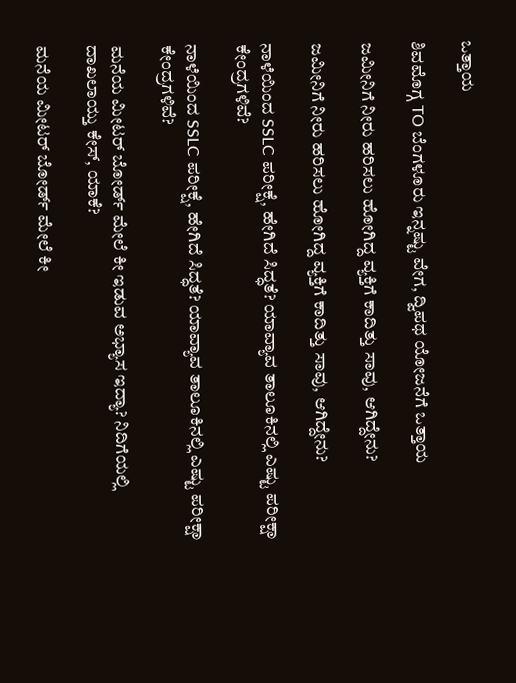ಒತ್ತಾಯ

ಶಿವಮೊಗ್ಗ TO ಬೆಂಗಳೂರು ಇನ್ನಷ್ಟು ವೇಗ, ದ್ವಿಪಥ ಯೋಜನೆಗೆ ಒತ್ತಾಯ

ಜಮೀನಿಗೆ ನೀರು ಹರಿಸಲು ಹೋಗಿದ್ದ ವ್ಯಕ್ತಿಗೆ ಕಾದಿತ್ತು ಸಾವು, ಆಗಿದ್ದೇನು?

ಜಮೀನಿಗೆ ನೀರು ಹರಿಸಲು ಹೋಗಿದ್ದ ವ್ಯಕ್ತಿಗೆ ಕಾದಿತ್ತು ಸಾವು, ಆಗಿದ್ದೇನು?

ನಾಳೆಯಿಂದ SSLC ಪರೀಕ್ಷೆ, ಹೇಗಿದೆ ಸಿದ್ಧತೆ? ಯಾವ್ಯಾವ ತಾಲೂಕಿನಲ್ಲಿ ಎಷ್ಟು ಪರೀಕ್ಷಾ ಕೇಂದ್ರಗಳಿವೆ?

ನಾಳೆಯಿಂದ SSLC ಪರೀಕ್ಷೆ, ಹೇಗಿದೆ ಸಿದ್ಧತೆ? ಯಾವ್ಯಾವ ತಾಲೂಕಿನಲ್ಲಿ ಎಷ್ಟು ಪರೀಕ್ಷಾ ಕೇಂದ್ರಗಳಿವೆ?

ಮನೆಯ ಮೀಟರ್ ಬೋರ್ಡ್ ಮೇಲೆ ಕೀ ಇಡುವ ಅಭ್ಯಾಸ ಇದ್ಯಾ? ನಿದಿಗೆಯಲ್ಲಿ ದಾಖಲಾಯ್ತು ಕೇಸ್‌, ಯಾಕೆ?

ಮನೆಯ ಮೀಟರ್ ಬೋರ್ಡ್ ಮೇಲೆ ಕೀ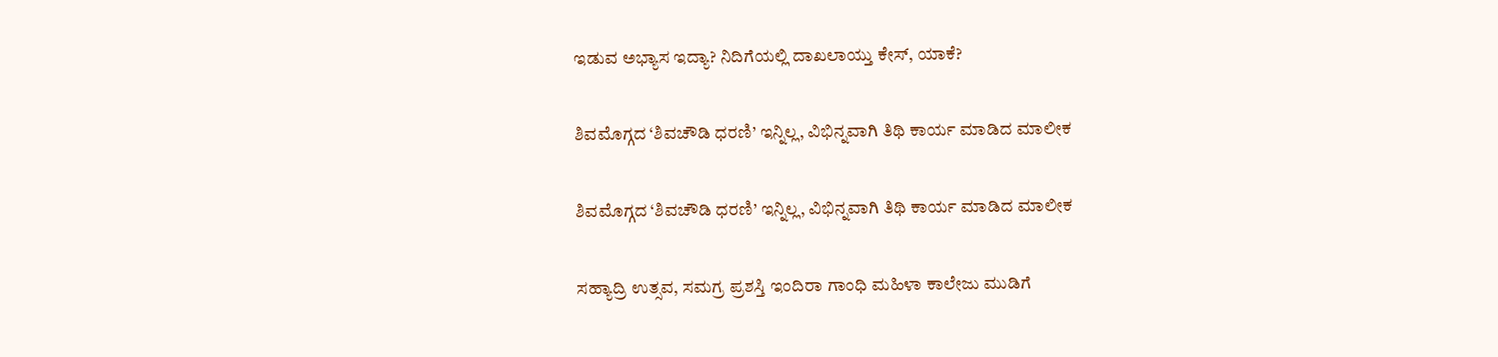ಇಡುವ ಅಭ್ಯಾಸ ಇದ್ಯಾ? ನಿದಿಗೆಯಲ್ಲಿ ದಾಖಲಾಯ್ತು ಕೇಸ್‌, ಯಾಕೆ?

ಶಿವಮೊಗ್ಗದ ‘ಶಿವಚೌಡಿ ಧರಣಿ’ ಇನ್ನಿಲ್ಲ, ವಿಭಿನ್ನವಾಗಿ ತಿಥಿ ಕಾರ್ಯ ಮಾಡಿದ ಮಾಲೀಕ

ಶಿವಮೊಗ್ಗದ ‘ಶಿವಚೌಡಿ ಧರಣಿ’ ಇನ್ನಿಲ್ಲ, ವಿಭಿನ್ನವಾಗಿ ತಿಥಿ ಕಾರ್ಯ ಮಾಡಿದ ಮಾಲೀಕ

ಸಹ್ಯಾದ್ರಿ ಉತ್ಸವ, ಸಮಗ್ರ ಪ್ರಶಸ್ತಿ ಇಂದಿರಾ ಗಾಂಧಿ ಮಹಿಳಾ ಕಾಲೇಜು ಮುಡಿಗೆ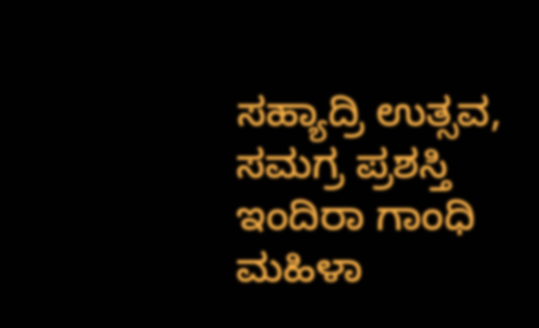ಸಹ್ಯಾದ್ರಿ ಉತ್ಸವ, ಸಮಗ್ರ ಪ್ರಶಸ್ತಿ ಇಂದಿರಾ ಗಾಂಧಿ ಮಹಿಳಾ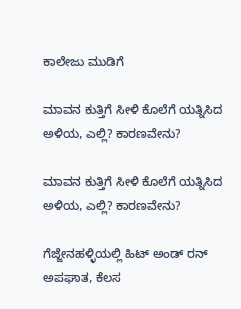ಕಾಲೇಜು ಮುಡಿಗೆ

ಮಾವನ ಕುತ್ತಿಗೆ ಸೀಳಿ ಕೊಲೆಗೆ ಯತ್ನಿಸಿದ ಅಳಿಯ, ಎಲ್ಲಿ? ಕಾರಣವೇನು?

ಮಾವನ ಕುತ್ತಿಗೆ ಸೀಳಿ ಕೊಲೆಗೆ ಯತ್ನಿಸಿದ ಅಳಿಯ, ಎಲ್ಲಿ? ಕಾರಣವೇನು?

ಗೆಜ್ಜೇನಹಳ್ಳಿಯಲ್ಲಿ ಹಿಟ್ ಅಂಡ್ ರನ್ ಅಪಘಾತ, ಕೆಲಸ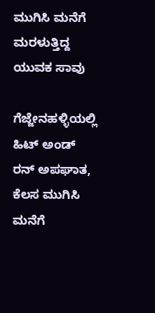ಮುಗಿಸಿ ಮನೆಗೆ ಮರಳುತ್ತಿದ್ದ ಯುವಕ ಸಾವು

ಗೆಜ್ಜೇನಹಳ್ಳಿಯಲ್ಲಿ ಹಿಟ್ ಅಂಡ್ ರನ್ ಅಪಘಾತ, ಕೆಲಸ ಮುಗಿಸಿ ಮನೆಗೆ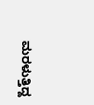ಮರಳುತ್ತಿದ್ದ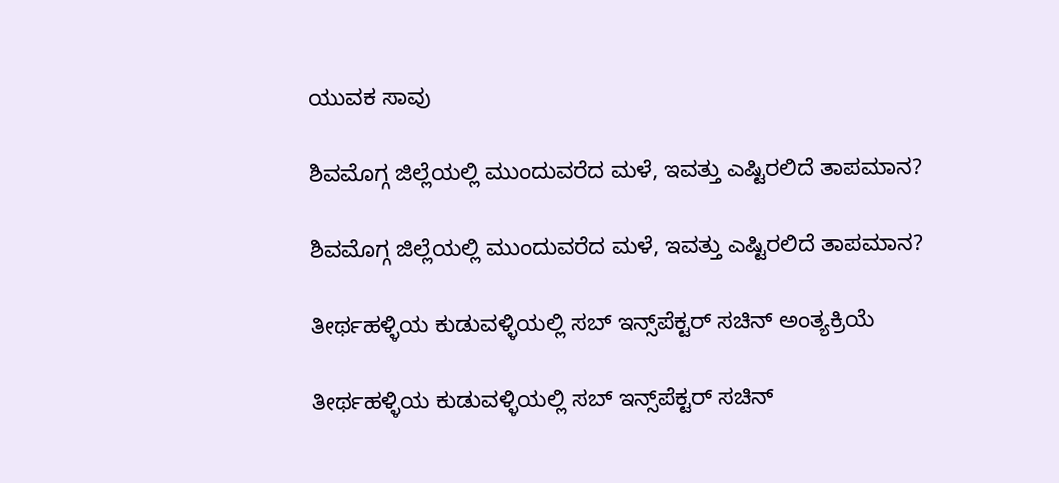ಯುವಕ ಸಾವು

ಶಿವಮೊಗ್ಗ ಜಿಲ್ಲೆಯಲ್ಲಿ ಮುಂದುವರೆದ ಮಳೆ, ಇವತ್ತು ಎಷ್ಟಿರಲಿದೆ ತಾಪಮಾನ?

ಶಿವಮೊಗ್ಗ ಜಿಲ್ಲೆಯಲ್ಲಿ ಮುಂದುವರೆದ ಮಳೆ, ಇವತ್ತು ಎಷ್ಟಿರಲಿದೆ ತಾಪಮಾನ?

ತೀರ್ಥಹಳ್ಳಿಯ ಕುಡುವಳ್ಳಿಯಲ್ಲಿ ಸಬ್‌ ಇನ್ಸ್‌ಪೆಕ್ಟರ್‌ ಸಚಿನ್‌ ಅಂತ್ಯಕ್ರಿಯೆ

ತೀರ್ಥಹಳ್ಳಿಯ ಕುಡುವಳ್ಳಿಯಲ್ಲಿ ಸಬ್‌ ಇನ್ಸ್‌ಪೆಕ್ಟರ್‌ ಸಚಿನ್‌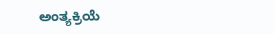ಅಂತ್ಯಕ್ರಿಯೆ